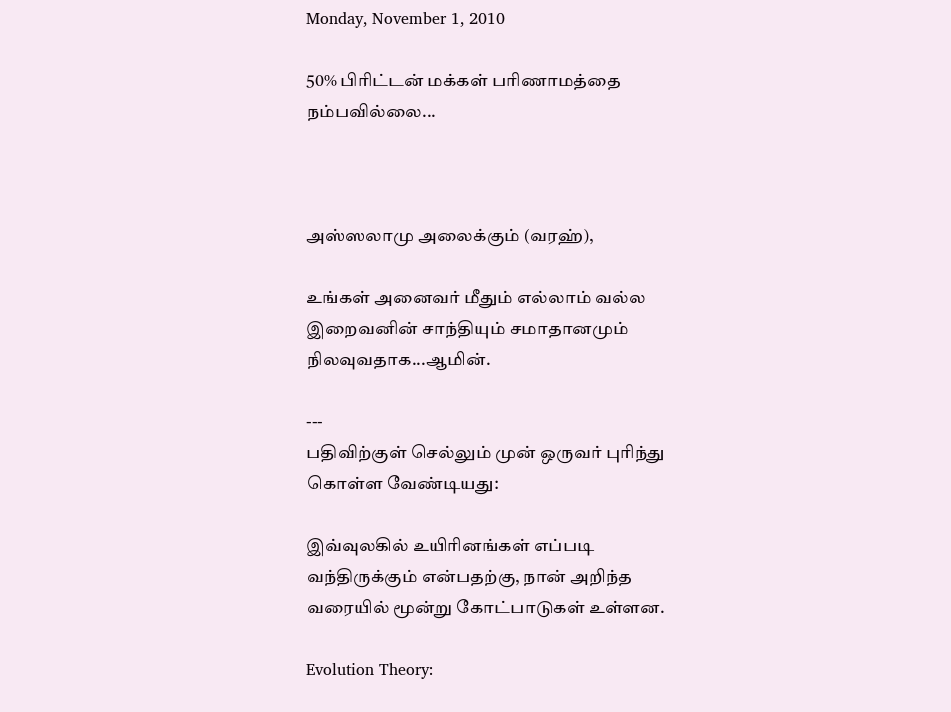Monday, November 1, 2010

50% பிரிட்டன் மக்கள் பரிணாமத்தை நம்பவில்லை...



அஸ்ஸலாமு அலைக்கும் (வரஹ்),

உங்கள் அனைவர் மீதும் எல்லாம் வல்ல இறைவனின் சாந்தியும் சமாதானமும் நிலவுவதாக...ஆமின்.

---
பதிவிற்குள் செல்லும் முன் ஒருவர் புரிந்து கொள்ள வேண்டியது:

இவ்வுலகில் உயிரினங்கள் எப்படி வந்திருக்கும் என்பதற்கு, நான் அறிந்த வரையில் மூன்று கோட்பாடுகள் உள்ளன.

Evolution Theory: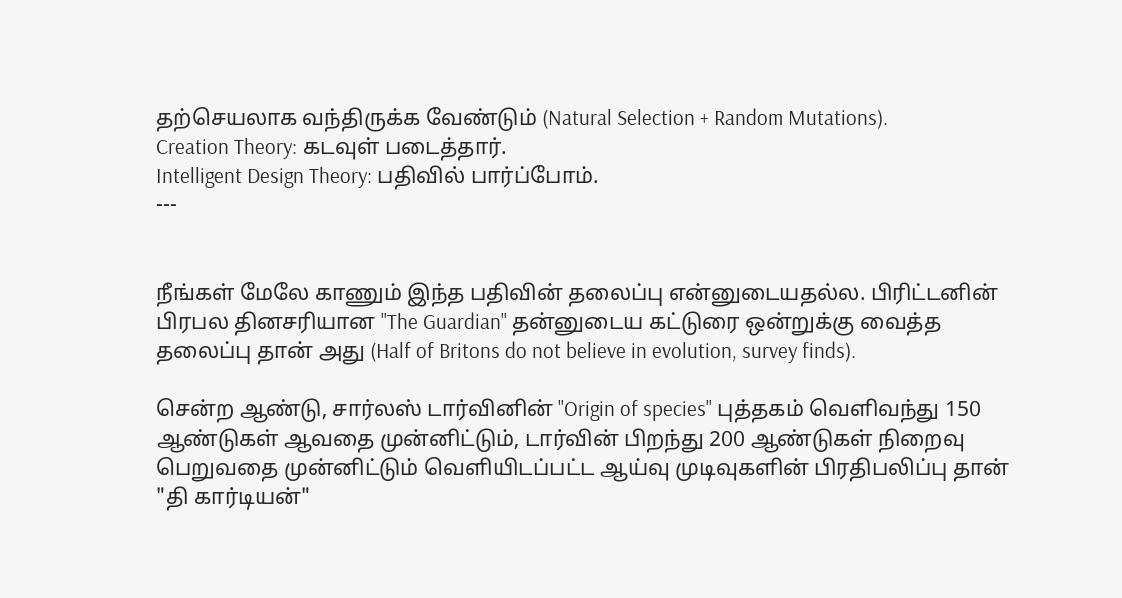தற்செயலாக வந்திருக்க வேண்டும் (Natural Selection + Random Mutations).
Creation Theory: கடவுள் படைத்தார்.
Intelligent Design Theory: பதிவில் பார்ப்போம்.
---


நீங்கள் மேலே காணும் இந்த பதிவின் தலைப்பு என்னுடையதல்ல. பிரிட்டனின் பிரபல தினசரியான "The Guardian" தன்னுடைய கட்டுரை ஒன்றுக்கு வைத்த தலைப்பு தான் அது (Half of Britons do not believe in evolution, survey finds).

சென்ற ஆண்டு, சார்லஸ் டார்வினின் "Origin of species" புத்தகம் வெளிவந்து 150 ஆண்டுகள் ஆவதை முன்னிட்டும், டார்வின் பிறந்து 200 ஆண்டுகள் நிறைவு பெறுவதை முன்னிட்டும் வெளியிடப்பட்ட ஆய்வு முடிவுகளின் பிரதிபலிப்பு தான் "தி கார்டியன்"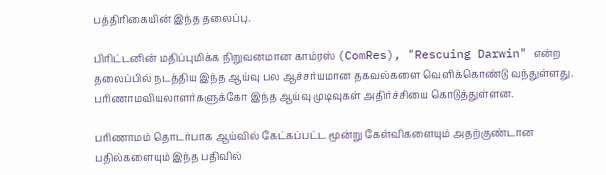பத்திரிகையின் இந்த தலைப்பு.

பிரிட்டனின் மதிப்புமிக்க நிறுவனமான காம்ரஸ் (ComRes), "Rescuing Darwin" என்ற தலைப்பில் நடத்திய இந்த ஆய்வு பல ஆச்சர்யமான தகவல்களை வெளிக்கொண்டு வந்துள்ளது. பரிணாமவியலாளர்களுக்கோ இந்த ஆய்வு முடிவுகள் அதிர்ச்சியை கொடுத்துள்ளன.

பரிணாமம் தொடர்பாக ஆய்வில் கேட்கப்பட்ட மூன்று கேள்விகளையும் அதற்குண்டான பதில்களையும் இந்த பதிவில்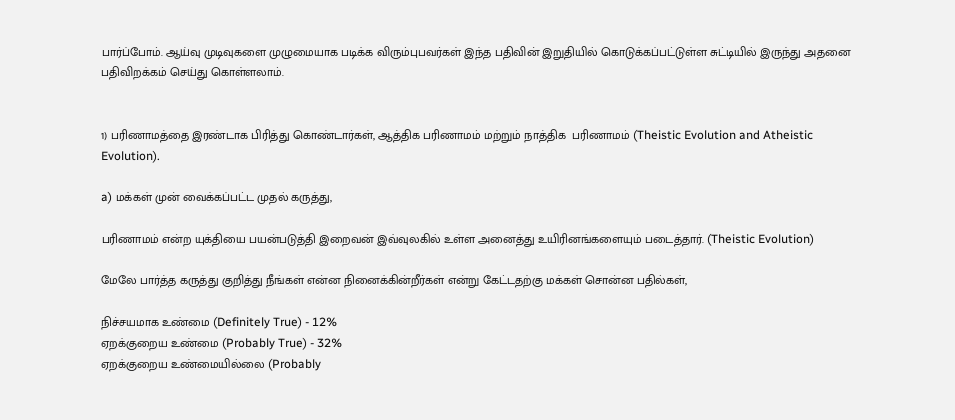பார்ப்போம். ஆய்வு முடிவுகளை முழுமையாக படிக்க விரும்புபவர்கள் இந்த பதிவின் இறுதியில் கொடுக்கப்பட்டுள்ள சுட்டியில் இருந்து அதனை பதிவிறக்கம் செய்து கொள்ளலாம்.


1) பரிணாமத்தை இரண்டாக பிரித்து கொண்டார்கள், ஆத்திக பரிணாமம் மற்றும் நாத்திக  பரிணாமம் (Theistic Evolution and Atheistic Evolution).

a) மக்கள் முன் வைக்கப்பட்ட முதல் கருத்து,

பரிணாமம் என்ற யுக்தியை பயன்படுத்தி இறைவன் இவ்வுலகில் உள்ள அனைத்து உயிரினங்களையும் படைத்தார். (Theistic Evolution)

மேலே பார்த்த கருத்து குறித்து நீங்கள் என்ன நினைக்கின்றீர்கள் என்று கேட்டதற்கு மக்கள் சொன்ன பதில்கள்,

நிச்சயமாக உண்மை (Definitely True) - 12%
ஏறக்குறைய உண்மை (Probably True) - 32%
ஏறக்குறைய உண்மையில்லை (Probably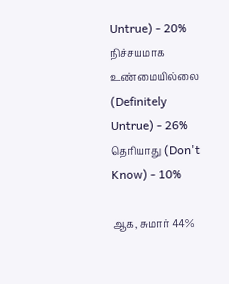Untrue) - 20%
நிச்சயமாக உண்மையில்லை (Definitely Untrue) - 26%
தெரியாது (Don't Know) - 10%

ஆக, சுமார் 44%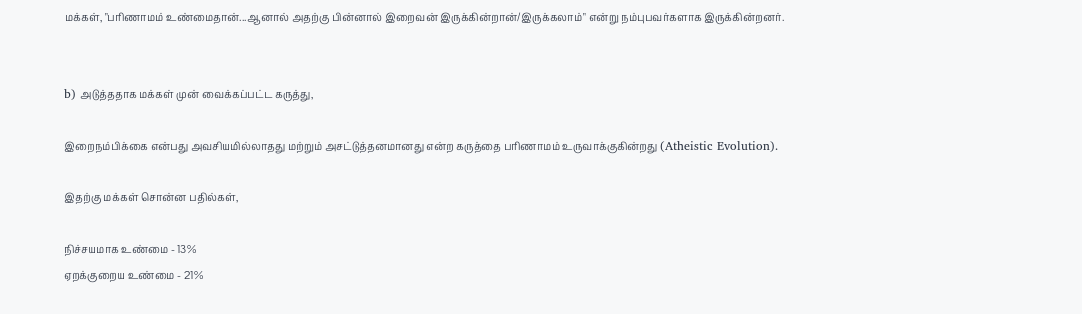மக்கள், "பரிணாமம் உண்மைதான்...ஆனால் அதற்கு பின்னால் இறைவன் இருக்கின்றான்/இருக்கலாம்" என்று நம்புபவர்களாக இருக்கின்றனர்.


b) அடுத்ததாக மக்கள் முன் வைக்கப்பட்ட கருத்து,

இறைநம்பிக்கை என்பது அவசியமில்லாதது மற்றும் அசட்டுத்தனமானது என்ற கருத்தை பரிணாமம் உருவாக்குகின்றது (Atheistic Evolution).

இதற்கு மக்கள் சொன்ன பதில்கள்,

நிச்சயமாக உண்மை - 13%
ஏறக்குறைய உண்மை - 21%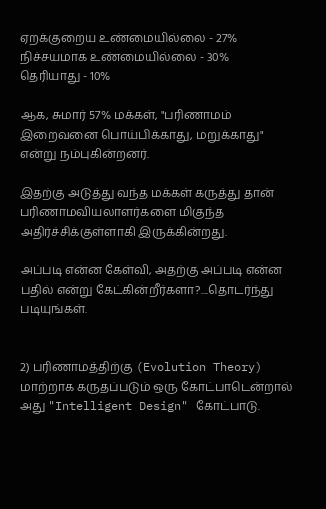ஏறக்குறைய உண்மையில்லை - 27%
நிச்சயமாக உண்மையில்லை - 30%
தெரியாது - 10%

ஆக, சுமார் 57% மக்கள், "பரிணாமம் இறைவனை பொய்பிக்காது, மறுக்காது" என்று நம்புகின்றனர்.

இதற்கு அடுத்து வந்த மக்கள் கருத்து தான் பரிணாமவியலாளர்களை மிகுந்த அதிர்ச்சிக்குள்ளாகி இருக்கின்றது.

அப்படி என்ன கேள்வி, அதற்கு அப்படி என்ன பதில் என்று கேட்கின்றீர்களா?....தொடர்ந்து படியுங்கள்.


2) பரிணாமத்திற்கு (Evolution Theory) மாற்றாக கருதப்படும் ஒரு கோட்பாடென்றால் அது "Intelligent Design" கோட்பாடு.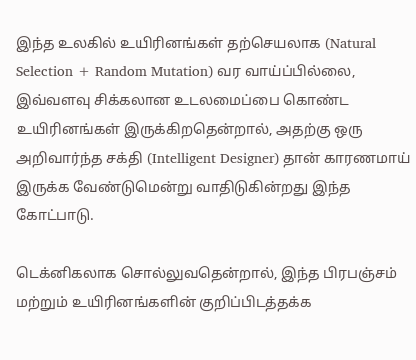இந்த உலகில் உயிரினங்கள் தற்செயலாக (Natural Selection + Random Mutation) வர வாய்ப்பில்லை, இவ்வளவு சிக்கலான உடலமைப்பை கொண்ட உயிரினங்கள் இருக்கிறதென்றால், அதற்கு ஒரு அறிவார்ந்த சக்தி (Intelligent Designer) தான் காரணமாய் இருக்க வேண்டுமென்று வாதிடுகின்றது இந்த கோட்பாடு.

டெக்னிகலாக சொல்லுவதென்றால், இந்த பிரபஞ்சம் மற்றும் உயிரினங்களின் குறிப்பிடத்தக்க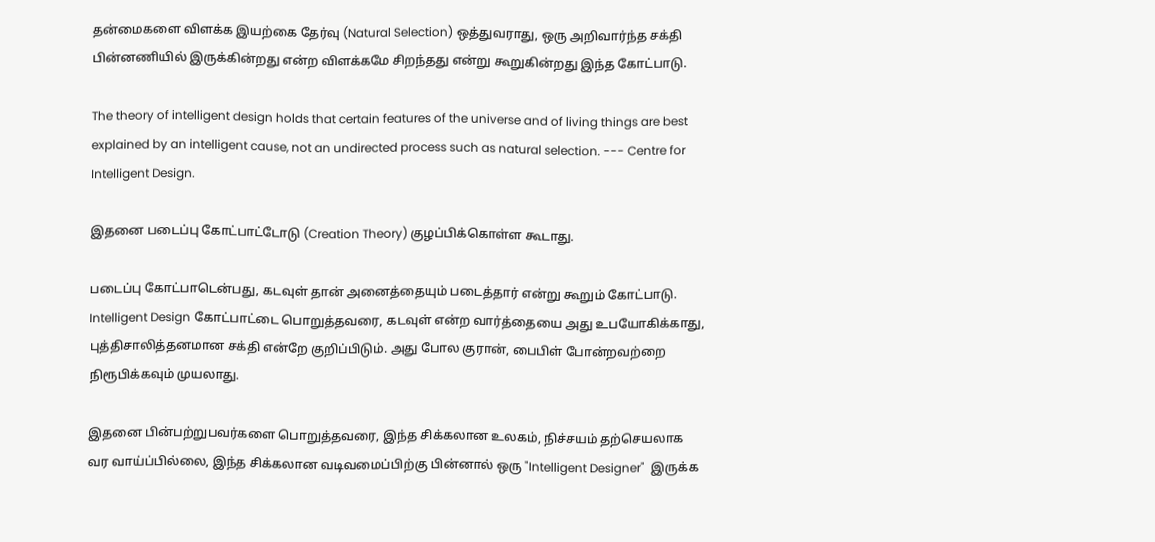தன்மைகளை விளக்க இயற்கை தேர்வு (Natural Selection) ஒத்துவராது, ஒரு அறிவார்ந்த சக்தி பின்னணியில் இருக்கின்றது என்ற விளக்கமே சிறந்தது என்று கூறுகின்றது இந்த கோட்பாடு.

The theory of intelligent design holds that certain features of the universe and of living things are best explained by an intelligent cause, not an undirected process such as natural selection. --- Centre for Intelligent Design.

இதனை படைப்பு கோட்பாட்டோடு (Creation Theory) குழப்பிக்கொள்ள கூடாது.

படைப்பு கோட்பாடென்பது, கடவுள் தான் அனைத்தையும் படைத்தார் என்று கூறும் கோட்பாடு. Intelligent Design கோட்பாட்டை பொறுத்தவரை, கடவுள் என்ற வார்த்தையை அது உபயோகிக்காது, புத்திசாலித்தனமான சக்தி என்றே குறிப்பிடும். அது போல குரான், பைபிள் போன்றவற்றை நிரூபிக்கவும் முயலாது.

இதனை பின்பற்றுபவர்களை பொறுத்தவரை, இந்த சிக்கலான உலகம், நிச்சயம் தற்செயலாக வர வாய்ப்பில்லை, இந்த சிக்கலான வடிவமைப்பிற்கு பின்னால் ஒரு "Intelligent Designer"  இருக்க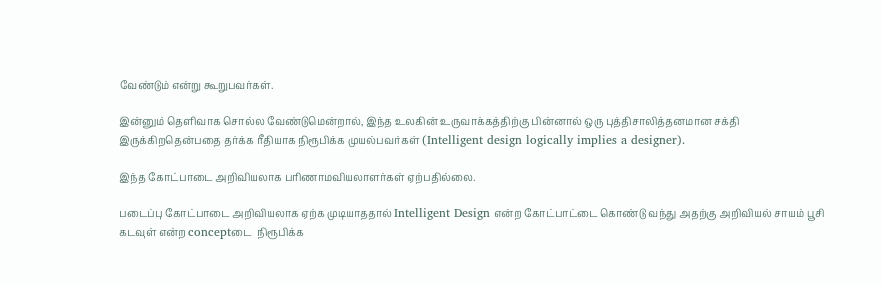வேண்டும் என்று கூறுபவர்கள்.

இன்னும் தெளிவாக சொல்ல வேண்டுமென்றால், இந்த உலகின் உருவாக்கத்திற்கு பின்னால் ஒரு புத்திசாலித்தனமான சக்தி இருக்கிறதென்பதை தர்க்க ரீதியாக நிரூபிக்க முயல்பவர்கள் (Intelligent design logically implies a designer).

இந்த கோட்பாடை அறிவியலாக பரிணாமவியலாளர்கள் ஏற்பதில்லை.

படைப்பு கோட்பாடை அறிவியலாக ஏற்க முடியாததால் Intelligent Design என்ற கோட்பாட்டை கொண்டு வந்து அதற்கு அறிவியல் சாயம் பூசி கடவுள் என்ற conceptடை  நிரூபிக்க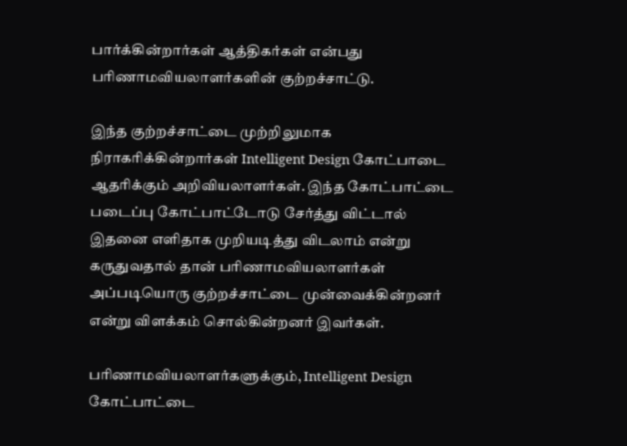பார்க்கின்றார்கள் ஆத்திகர்கள் என்பது பரிணாமவியலாளர்களின் குற்றச்சாட்டு.

இந்த குற்றச்சாட்டை முற்றிலுமாக நிராகரிக்கின்றார்கள் Intelligent Design கோட்பாடை ஆதரிக்கும் அறிவியலாளர்கள். இந்த கோட்பாட்டை படைப்பு கோட்பாட்டோடு சேர்த்து விட்டால் இதனை எளிதாக முறியடித்து விடலாம் என்று கருதுவதால் தான் பரிணாமவியலாளர்கள் அப்படியொரு குற்றச்சாட்டை முன்வைக்கின்றனர் என்று விளக்கம் சொல்கின்றனர் இவர்கள்.

பரிணாமவியலாளர்களுக்கும், Intelligent Design கோட்பாட்டை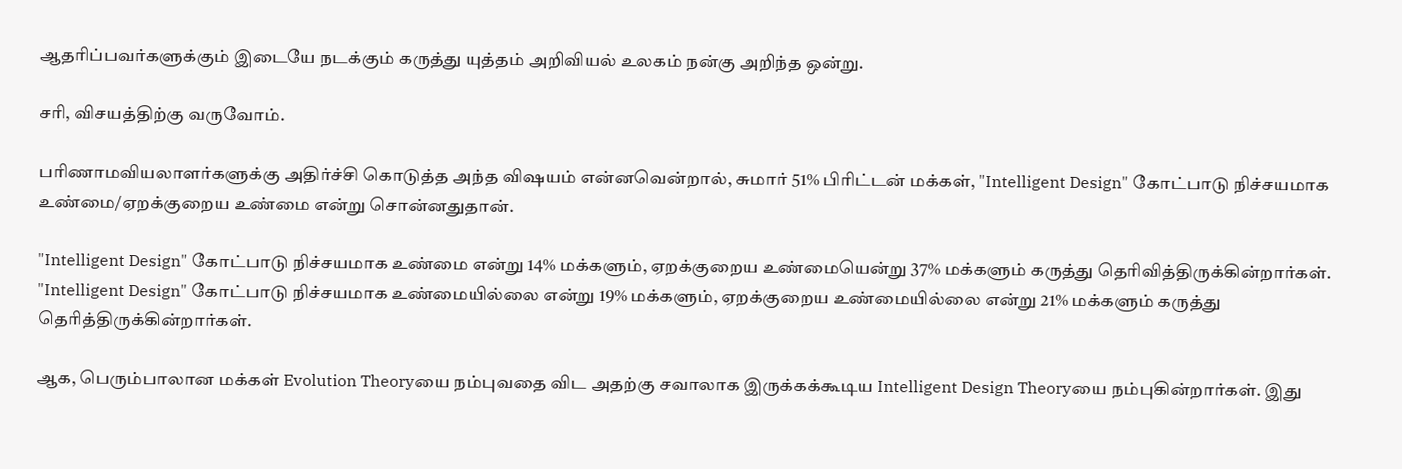ஆதரிப்பவர்களுக்கும் இடையே நடக்கும் கருத்து யுத்தம் அறிவியல் உலகம் நன்கு அறிந்த ஒன்று.

சரி, விசயத்திற்கு வருவோம்.

பரிணாமவியலாளர்களுக்கு அதிர்ச்சி கொடுத்த அந்த விஷயம் என்னவென்றால், சுமார் 51% பிரிட்டன் மக்கள், "Intelligent Design" கோட்பாடு நிச்சயமாக உண்மை/ஏறக்குறைய உண்மை என்று சொன்னதுதான்.

"Intelligent Design" கோட்பாடு நிச்சயமாக உண்மை என்று 14% மக்களும், ஏறக்குறைய உண்மையென்று 37% மக்களும் கருத்து தெரிவித்திருக்கின்றார்கள். "Intelligent Design" கோட்பாடு நிச்சயமாக உண்மையில்லை என்று 19% மக்களும், ஏறக்குறைய உண்மையில்லை என்று 21% மக்களும் கருத்து தெரித்திருக்கின்றார்கள்.

ஆக, பெரும்பாலான மக்கள் Evolution Theoryயை நம்புவதை விட அதற்கு சவாலாக இருக்கக்கூடிய Intelligent Design Theoryயை நம்புகின்றார்கள். இது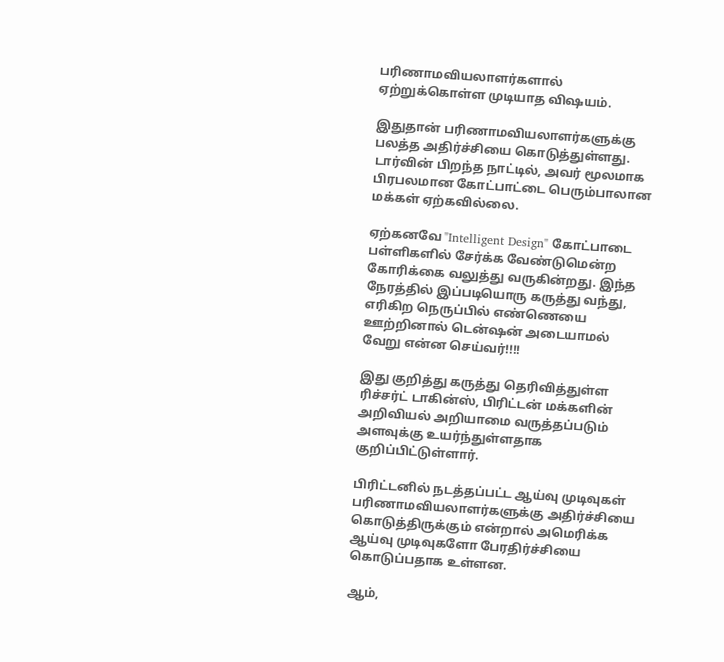பரிணாமவியலாளர்களால் ஏற்றுக்கொள்ள முடியாத விஷயம்.

இதுதான் பரிணாமவியலாளர்களுக்கு பலத்த அதிர்ச்சியை கொடுத்துள்ளது. டார்வின் பிறந்த நாட்டில், அவர் மூலமாக பிரபலமான கோட்பாட்டை பெரும்பாலான மக்கள் ஏற்கவில்லை.

ஏற்கனவே "Intelligent Design" கோட்பாடை பள்ளிகளில் சேர்க்க வேண்டுமென்ற கோரிக்கை வலுத்து வருகின்றது. இந்த நேரத்தில் இப்படியொரு கருத்து வந்து, எரிகிற நெருப்பில் எண்ணெயை ஊற்றினால் டென்ஷன் அடையாமல் வேறு என்ன செய்வர்!!!!

இது குறித்து கருத்து தெரிவித்துள்ள ரிச்சர்ட் டாகின்ஸ், பிரிட்டன் மக்களின் அறிவியல் அறியாமை வருத்தப்படும் அளவுக்கு உயர்ந்துள்ளதாக குறிப்பிட்டுள்ளார்.

பிரிட்டனில் நடத்தப்பட்ட ஆய்வு முடிவுகள் பரிணாமவியலாளர்களுக்கு அதிர்ச்சியை கொடுத்திருக்கும் என்றால் அமெரிக்க ஆய்வு முடிவுகளோ பேரதிர்ச்சியை கொடுப்பதாக உள்ளன.

ஆம்,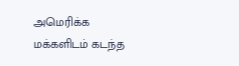அமெரிக்க மக்களிடம் கடந்த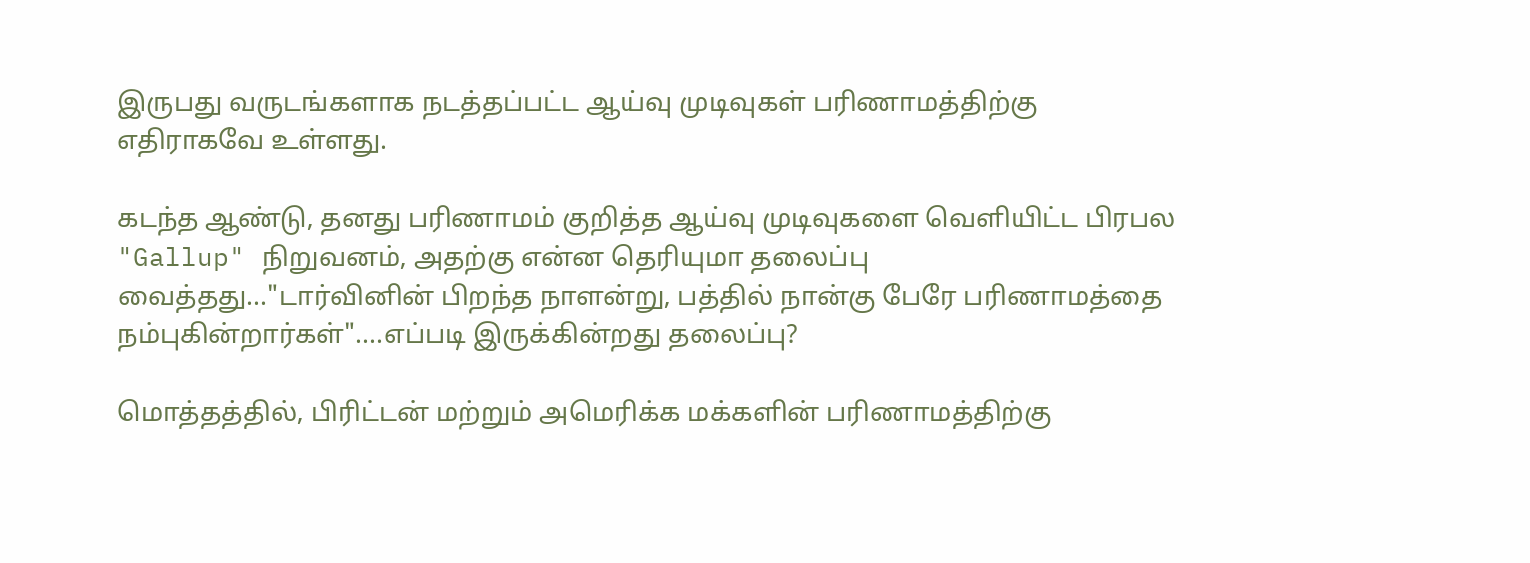இருபது வருடங்களாக நடத்தப்பட்ட ஆய்வு முடிவுகள் பரிணாமத்திற்கு எதிராகவே உள்ளது.

கடந்த ஆண்டு, தனது பரிணாமம் குறித்த ஆய்வு முடிவுகளை வெளியிட்ட பிரபல "Gallup" நிறுவனம், அதற்கு என்ன தெரியுமா தலைப்பு வைத்தது..."டார்வினின் பிறந்த நாளன்று, பத்தில் நான்கு பேரே பரிணாமத்தை நம்புகின்றார்கள்"....எப்படி இருக்கின்றது தலைப்பு?

மொத்தத்தில், பிரிட்டன் மற்றும் அமெரிக்க மக்களின் பரிணாமத்திற்கு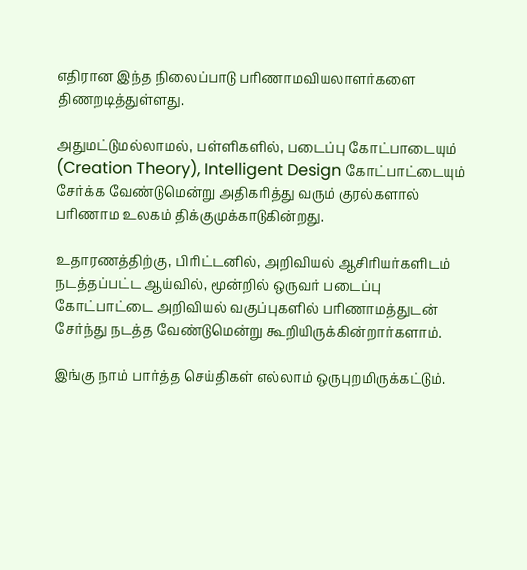எதிரான இந்த நிலைப்பாடு பரிணாமவியலாளர்களை திணறடித்துள்ளது.

அதுமட்டுமல்லாமல், பள்ளிகளில், படைப்பு கோட்பாடையும் (Creation Theory), Intelligent Design கோட்பாட்டையும் சேர்க்க வேண்டுமென்று அதிகரித்து வரும் குரல்களால் பரிணாம உலகம் திக்குமுக்காடுகின்றது.

உதாரணத்திற்கு, பிரிட்டனில், அறிவியல் ஆசிரியர்களிடம் நடத்தப்பட்ட ஆய்வில், மூன்றில் ஒருவர் படைப்பு கோட்பாட்டை அறிவியல் வகுப்புகளில் பரிணாமத்துடன் சேர்ந்து நடத்த வேண்டுமென்று கூறியிருக்கின்றார்களாம்.

இங்கு நாம் பார்த்த செய்திகள் எல்லாம் ஒருபுறமிருக்கட்டும்.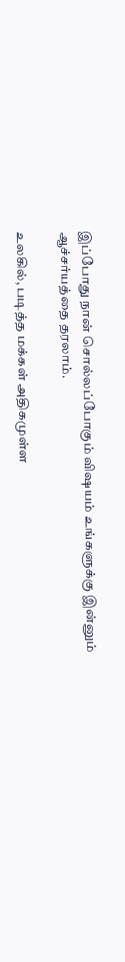இப்போது நான் சொல்லப்போகும் விஷயம் உங்களுக்கு இன்னும் ஆச்சர்யத்தை தரலாம்.

உலகில், படித்த மக்கள் அதிகமுள்ள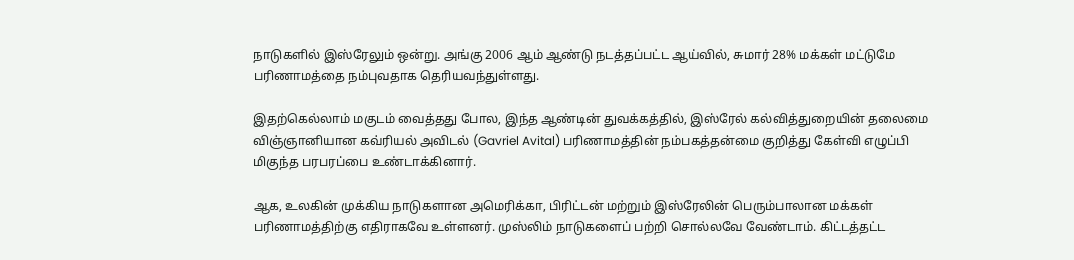நாடுகளில் இஸ்ரேலும் ஒன்று. அங்கு 2006 ஆம் ஆண்டு நடத்தப்பட்ட ஆய்வில், சுமார் 28% மக்கள் மட்டுமே பரிணாமத்தை நம்புவதாக தெரியவந்துள்ளது.

இதற்கெல்லாம் மகுடம் வைத்தது போல, இந்த ஆண்டின் துவக்கத்தில், இஸ்ரேல் கல்வித்துறையின் தலைமை விஞ்ஞானியான கவ்ரியல் அவிடல் (Gavriel Avital) பரிணாமத்தின் நம்பகத்தன்மை குறித்து கேள்வி எழுப்பி மிகுந்த பரபரப்பை உண்டாக்கினார்.

ஆக, உலகின் முக்கிய நாடுகளான அமெரிக்கா, பிரிட்டன் மற்றும் இஸ்ரேலின் பெரும்பாலான மக்கள் பரிணாமத்திற்கு எதிராகவே உள்ளனர். முஸ்லிம் நாடுகளைப் பற்றி சொல்லவே வேண்டாம். கிட்டத்தட்ட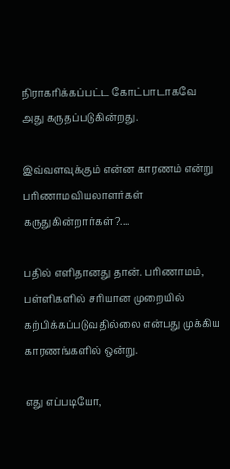நிராகரிக்கப்பட்ட கோட்பாடாகவே அது கருதப்படுகின்றது.

இவ்வளவுக்கும் என்ன காரணம் என்று பரிணாமவியலாளர்கள் கருதுகின்றார்கள்?....

பதில் எளிதானது தான். பரிணாமம், பள்ளிகளில் சரியான முறையில் கற்பிக்கப்படுவதில்லை என்பது முக்கிய காரணங்களில் ஒன்று.

எது எப்படியோ,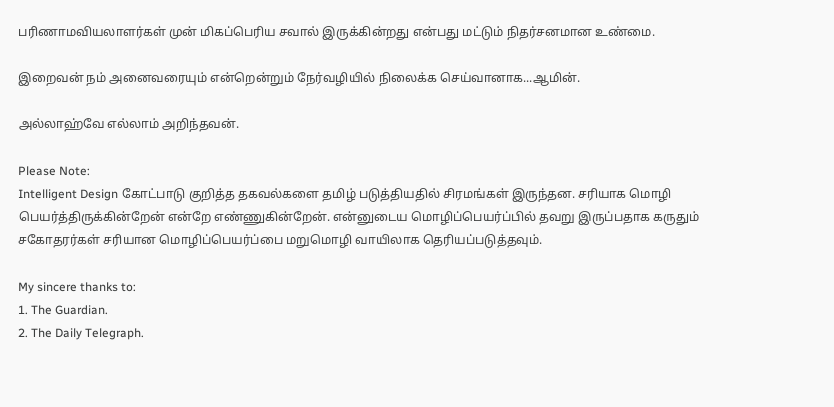பரிணாமவியலாளர்கள் முன் மிகப்பெரிய சவால் இருக்கின்றது என்பது மட்டும் நிதர்சனமான உண்மை.

இறைவன் நம் அனைவரையும் என்றென்றும் நேர்வழியில் நிலைக்க செய்வானாக...ஆமின்.

அல்லாஹ்வே எல்லாம் அறிந்தவன்.

Please Note:
Intelligent Design கோட்பாடு குறித்த தகவல்களை தமிழ் படுத்தியதில் சிரமங்கள் இருந்தன. சரியாக மொழி பெயர்த்திருக்கின்றேன் என்றே எண்ணுகின்றேன். என்னுடைய மொழிப்பெயர்ப்பில் தவறு இருப்பதாக கருதும் சகோதரர்கள் சரியான மொழிப்பெயர்ப்பை மறுமொழி வாயிலாக தெரியப்படுத்தவும்.

My sincere thanks to:
1. The Guardian.
2. The Daily Telegraph.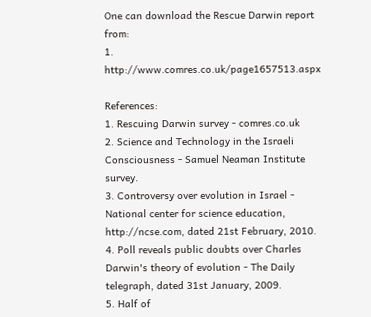One can download the Rescue Darwin report from:
1. http://www.comres.co.uk/page1657513.aspx

References:
1. Rescuing Darwin survey - comres.co.uk
2. Science and Technology in the Israeli Consciousness - Samuel Neaman Institute survey.
3. Controversy over evolution in Israel - National center for science education, http://ncse.com, dated 21st February, 2010.
4. Poll reveals public doubts over Charles Darwin's theory of evolution - The Daily telegraph, dated 31st January, 2009.
5. Half of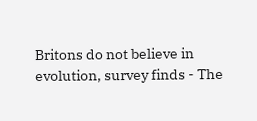Britons do not believe in evolution, survey finds - The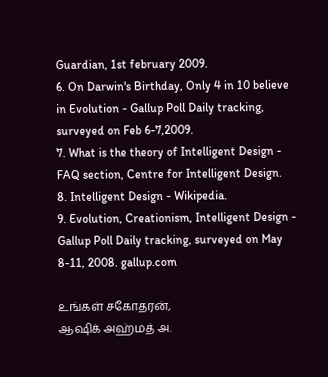Guardian, 1st february 2009.
6. On Darwin's Birthday, Only 4 in 10 believe in Evolution - Gallup Poll Daily tracking, surveyed on Feb 6-7,2009.
7. What is the theory of Intelligent Design - FAQ section, Centre for Intelligent Design.
8. Intelligent Design - Wikipedia.
9. Evolution, Creationism, Intelligent Design - Gallup Poll Daily tracking, surveyed on May 8-11, 2008. gallup.com

உங்கள் சகோதரன்,
ஆஷிக் அஹ்மத் அ.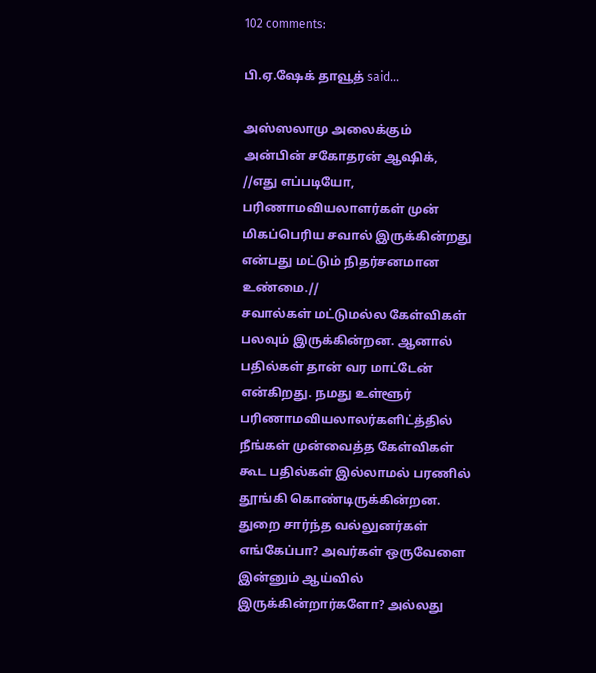102 comments:

பி.ஏ.ஷேக் தாவூத் said...

அஸ்ஸலாமு அலைக்கும்
அன்பின் சகோதரன் ஆஷிக்,
//எது எப்படியோ, பரிணாமவியலாளர்கள் முன் மிகப்பெரிய சவால் இருக்கின்றது என்பது மட்டும் நிதர்சனமான உண்மை.//
சவால்கள் மட்டுமல்ல கேள்விகள் பலவும் இருக்கின்றன. ஆனால் பதில்கள் தான் வர மாட்டேன் என்கிறது. நமது உள்ளூர் பரிணாமவியலாலர்களிட்த்தில் நீங்கள் முன்வைத்த கேள்விகள் கூட பதில்கள் இல்லாமல் பரணில் தூங்கி கொண்டிருக்கின்றன. துறை சார்ந்த வல்லுனர்கள் எங்கேப்பா? அவர்கள் ஒருவேளை இன்னும் ஆய்வில் இருக்கின்றார்களோ? அல்லது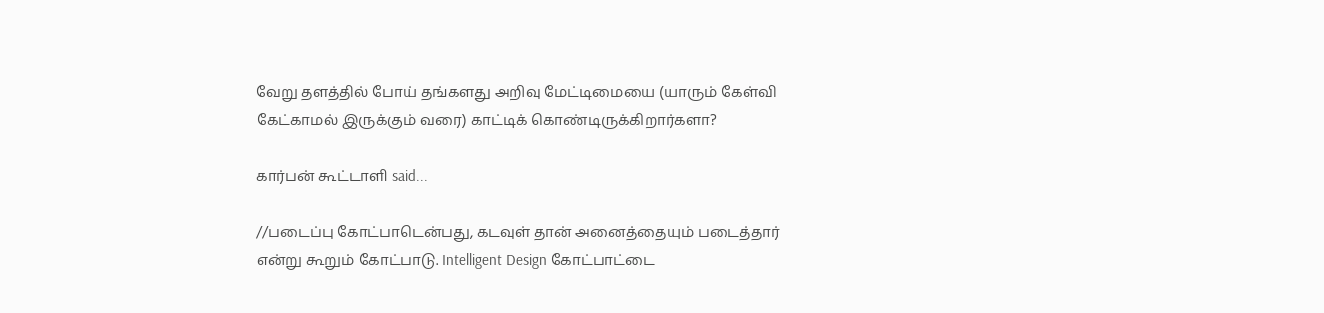வேறு தளத்தில் போய் தங்களது அறிவு மேட்டிமையை (யாரும் கேள்வி கேட்காமல் இருக்கும் வரை) காட்டிக் கொண்டிருக்கிறார்களா?

கார்பன் கூட்டாளி said...

//படைப்பு கோட்பாடென்பது, கடவுள் தான் அனைத்தையும் படைத்தார் என்று கூறும் கோட்பாடு. Intelligent Design கோட்பாட்டை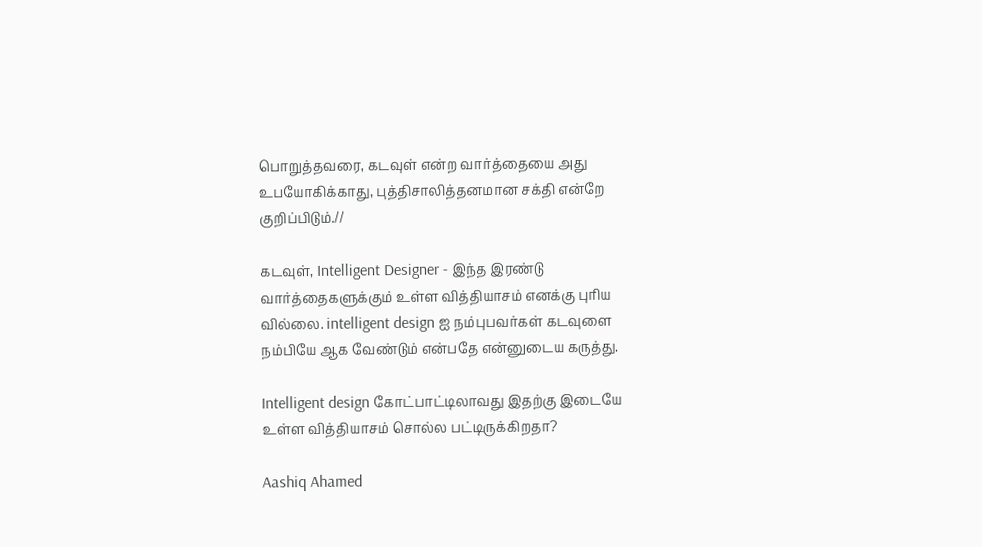பொறுத்தவரை, கடவுள் என்ற வார்த்தையை அது உபயோகிக்காது, புத்திசாலித்தனமான சக்தி என்றே குறிப்பிடும்.//

கடவுள், Intelligent Designer - இந்த இரண்டு வார்த்தைகளுக்கும் உள்ள வித்தியாசம் எனக்கு புரிய வில்லை. intelligent design ஐ நம்புபவர்கள் கடவுளை நம்பியே ஆக வேண்டும் என்பதே என்னுடைய கருத்து.

Intelligent design கோட்பாட்டிலாவது இதற்கு இடையே உள்ள வித்தியாசம் சொல்ல பட்டிருக்கிறதா?

Aashiq Ahamed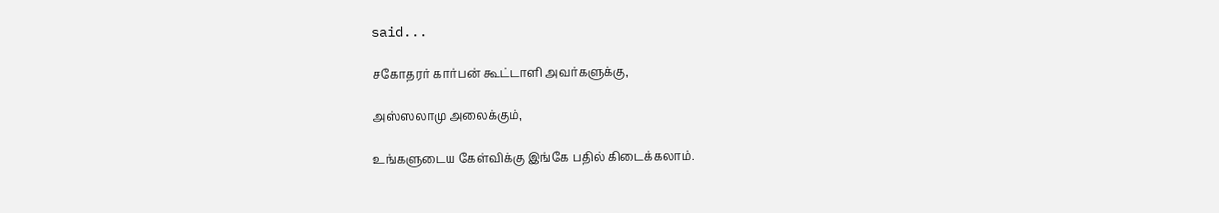said...

சகோதரர் கார்பன் கூட்டாளி அவர்களுக்கு,

அஸ்ஸலாமு அலைக்கும்,

உங்களுடைய கேள்விக்கு இங்கே பதில் கிடைக்கலாம்.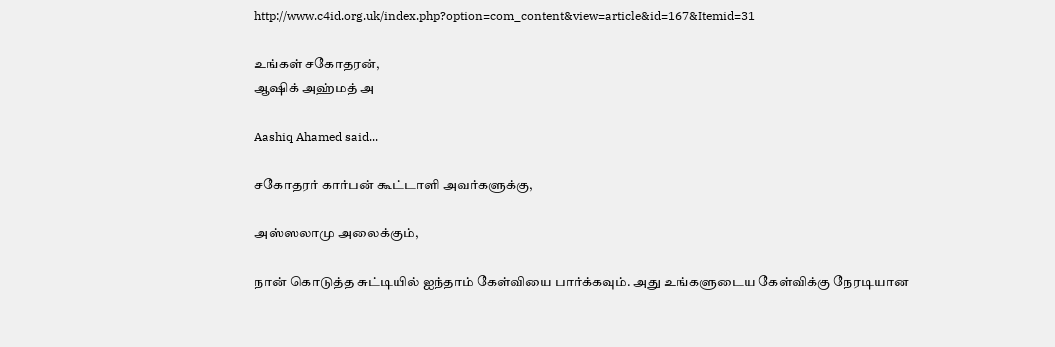http://www.c4id.org.uk/index.php?option=com_content&view=article&id=167&Itemid=31

உங்கள் சகோதரன்,
ஆஷிக் அஹ்மத் அ

Aashiq Ahamed said...

சகோதரர் கார்பன் கூட்டாளி அவர்களுக்கு,

அஸ்ஸலாமு அலைக்கும்,

நான் கொடுத்த சுட்டியில் ஐந்தாம் கேள்வியை பார்க்கவும். அது உங்களுடைய கேள்விக்கு நேரடியான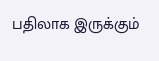பதிலாக இருக்கும்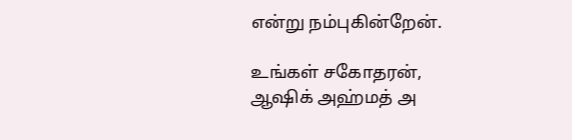என்று நம்புகின்றேன்.

உங்கள் சகோதரன்,
ஆஷிக் அஹ்மத் அ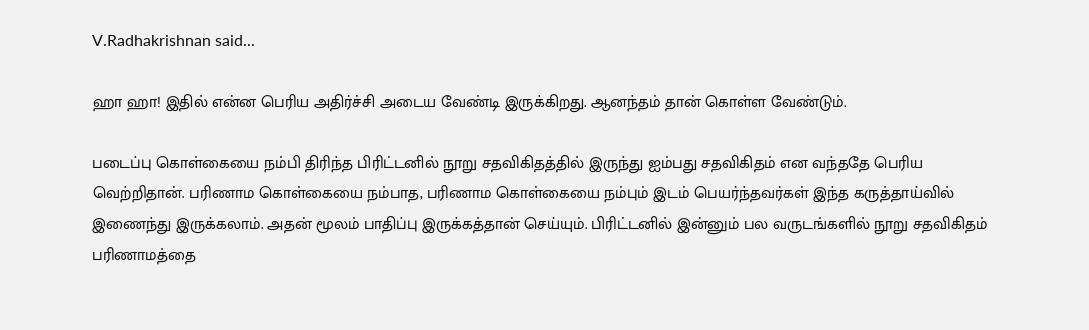V.Radhakrishnan said...

ஹா ஹா! இதில் என்ன பெரிய அதிர்ச்சி அடைய வேண்டி இருக்கிறது. ஆனந்தம் தான் கொள்ள வேண்டும்.

படைப்பு கொள்கையை நம்பி திரிந்த பிரிட்டனில் நூறு சதவிகிதத்தில் இருந்து ஐம்பது சதவிகிதம் என வந்ததே பெரிய வெற்றிதான். பரிணாம கொள்கையை நம்பாத, பரிணாம கொள்கையை நம்பும் இடம் பெயர்ந்தவர்கள் இந்த கருத்தாய்வில் இணைந்து இருக்கலாம். அதன் மூலம் பாதிப்பு இருக்கத்தான் செய்யும். பிரிட்டனில் இன்னும் பல வருடங்களில் நூறு சதவிகிதம் பரிணாமத்தை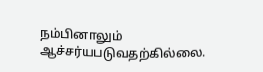நம்பினாலும் ஆச்சர்யபடுவதற்கில்லை.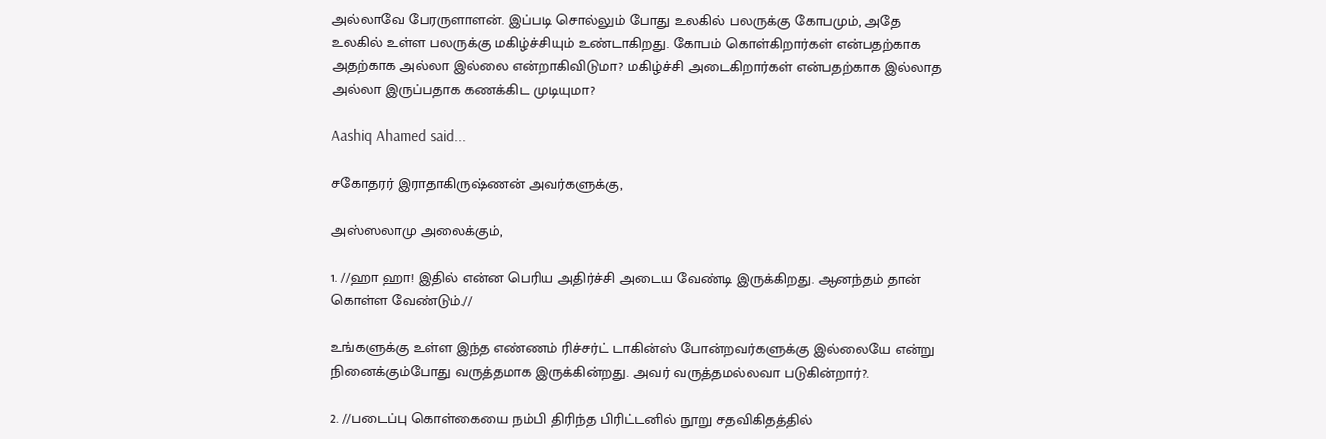அல்லாவே பேரருளாளன். இப்படி சொல்லும் போது உலகில் பலருக்கு கோபமும், அதே உலகில் உள்ள பலருக்கு மகிழ்ச்சியும் உண்டாகிறது. கோபம் கொள்கிறார்கள் என்பதற்காக அதற்காக அல்லா இல்லை என்றாகிவிடுமா? மகிழ்ச்சி அடைகிறார்கள் என்பதற்காக இல்லாத அல்லா இருப்பதாக கணக்கிட முடியுமா?

Aashiq Ahamed said...

சகோதரர் இராதாகிருஷ்ணன் அவர்களுக்கு,

அஸ்ஸலாமு அலைக்கும்,

1. //ஹா ஹா! இதில் என்ன பெரிய அதிர்ச்சி அடைய வேண்டி இருக்கிறது. ஆனந்தம் தான் கொள்ள வேண்டும்.//

உங்களுக்கு உள்ள இந்த எண்ணம் ரிச்சர்ட் டாகின்ஸ் போன்றவர்களுக்கு இல்லையே என்று நினைக்கும்போது வருத்தமாக இருக்கின்றது. அவர் வருத்தமல்லவா படுகின்றார்?.

2. //படைப்பு கொள்கையை நம்பி திரிந்த பிரிட்டனில் நூறு சதவிகிதத்தில்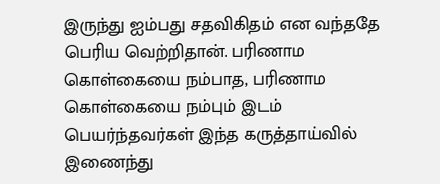இருந்து ஐம்பது சதவிகிதம் என வந்ததே பெரிய வெற்றிதான். பரிணாம கொள்கையை நம்பாத, பரிணாம கொள்கையை நம்பும் இடம் பெயர்ந்தவர்கள் இந்த கருத்தாய்வில் இணைந்து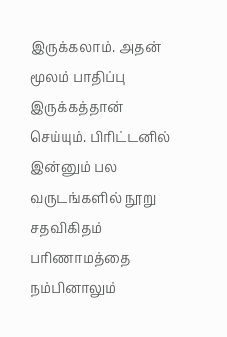இருக்கலாம். அதன் மூலம் பாதிப்பு இருக்கத்தான் செய்யும். பிரிட்டனில் இன்னும் பல வருடங்களில் நூறு சதவிகிதம் பரிணாமத்தை நம்பினாலும்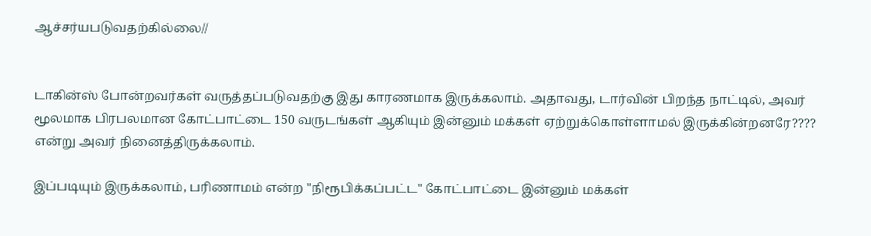ஆச்சர்யபடுவதற்கில்லை//


டாகின்ஸ் போன்றவர்கள் வருத்தப்படுவதற்கு இது காரணமாக இருக்கலாம். அதாவது, டார்வின் பிறந்த நாட்டில், அவர் மூலமாக பிரபலமான கோட்பாட்டை 150 வருடங்கள் ஆகியும் இன்னும் மக்கள் ஏற்றுக்கொள்ளாமல் இருக்கின்றனரே???? என்று அவர் நினைத்திருக்கலாம்.

இப்படியும் இருக்கலாம், பரிணாமம் என்ற "நிரூபிக்கப்பட்ட" கோட்பாட்டை இன்னும் மக்கள்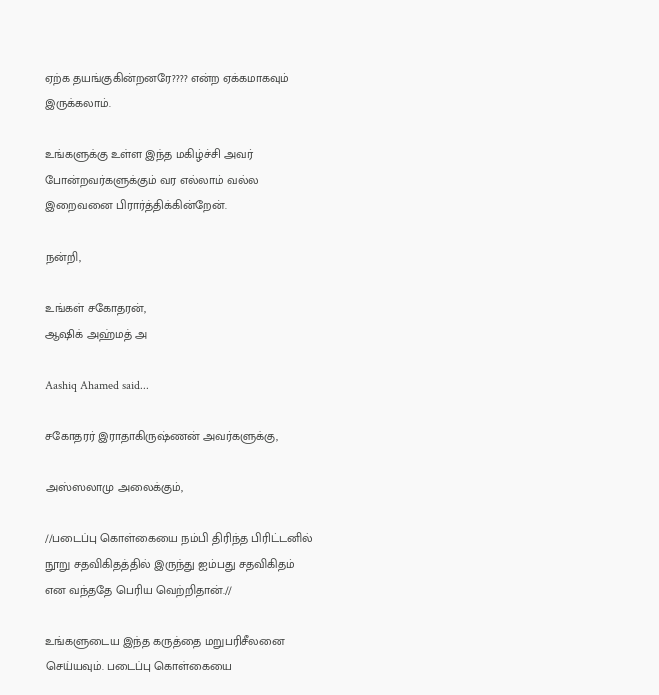ஏற்க தயங்குகின்றனரே???? என்ற ஏக்கமாகவும் இருக்கலாம்.

உங்களுக்கு உள்ள இந்த மகிழ்ச்சி அவர் போன்றவர்களுக்கும் வர எல்லாம் வல்ல இறைவனை பிரார்த்திக்கின்றேன்.

நன்றி,

உங்கள் சகோதரன்,
ஆஷிக் அஹ்மத் அ

Aashiq Ahamed said...

சகோதரர் இராதாகிருஷ்ணன் அவர்களுக்கு,

அஸ்ஸலாமு அலைக்கும்,

//படைப்பு கொள்கையை நம்பி திரிந்த பிரிட்டனில் நூறு சதவிகிதத்தில் இருந்து ஐம்பது சதவிகிதம் என வந்ததே பெரிய வெற்றிதான்.//

உங்களுடைய இந்த கருத்தை மறுபரிசீலனை செய்யவும். படைப்பு கொள்கையை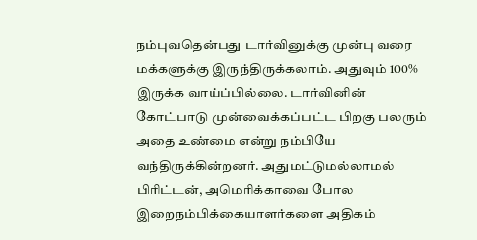நம்புவதென்பது டார்வினுக்கு முன்பு வரை மக்களுக்கு இருந்திருக்கலாம். அதுவும் 100% இருக்க வாய்ப்பில்லை. டார்வினின் கோட்பாடு முன்வைக்கப்பட்ட பிறகு பலரும் அதை உண்மை என்று நம்பியே வந்திருக்கின்றனர். அதுமட்டுமல்லாமல் பிரிட்டன், அமெரிக்காவை போல இறைநம்பிக்கையாளர்களை அதிகம்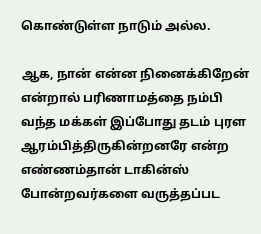கொண்டுள்ள நாடும் அல்ல.

ஆக, நான் என்ன நினைக்கிறேன் என்றால் பரிணாமத்தை நம்பி வந்த மக்கள் இப்போது தடம் புரள ஆரம்பித்திருகின்றனரே என்ற எண்ணம்தான் டாகின்ஸ் போன்றவர்களை வருத்தப்பட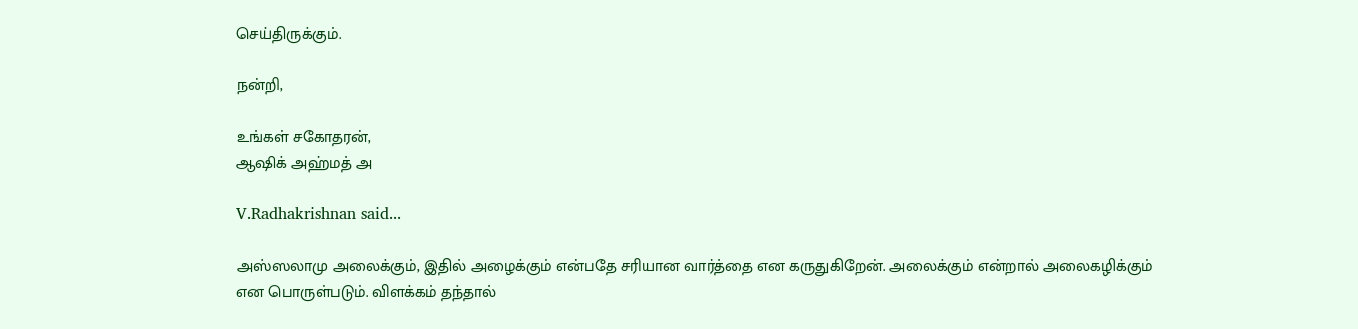செய்திருக்கும்.

நன்றி,

உங்கள் சகோதரன்,
ஆஷிக் அஹ்மத் அ

V.Radhakrishnan said...

அஸ்ஸலாமு அலைக்கும், இதில் அழைக்கும் என்பதே சரியான வார்த்தை என கருதுகிறேன். அலைக்கும் என்றால் அலைகழிக்கும் என பொருள்படும். விளக்கம் தந்தால்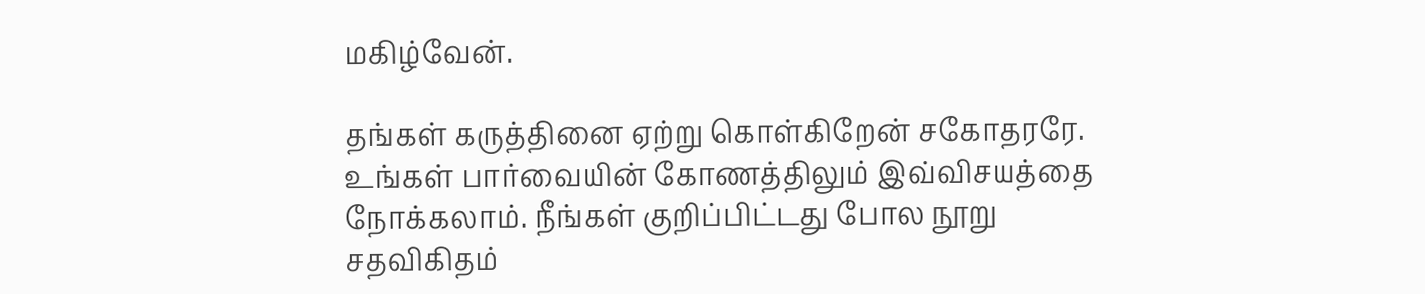மகிழ்வேன்.

தங்கள் கருத்தினை ஏற்று கொள்கிறேன் சகோதரரே. உங்கள் பார்வையின் கோணத்திலும் இவ்விசயத்தை நோக்கலாம். நீங்கள் குறிப்பிட்டது போல நூறு சதவிகிதம்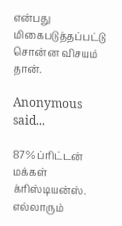என்பது மிகைபடுத்தப்பட்டு சொன்ன விசயம் தான்.

Anonymous said...

87% ப்ரிட்டன் மக்கள் க்ரிஸ்டியன்ஸ். எல்லாரும்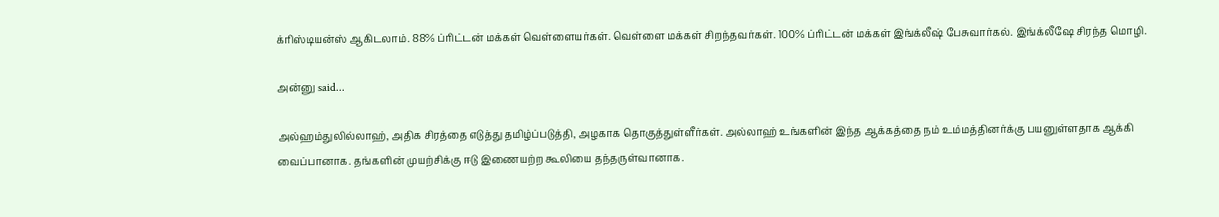க்ரிஸ்டியன்ஸ் ஆகிடலாம். 88% ப்ரிட்டன் மக்கள் வெள்ளையர்கள். வெள்ளை மக்கள் சிறந்தவர்கள். 100% ப்ரிட்டன் மக்கள் இங்க்லீஷ் பேசுவார்கல். இங்க்லீஷே சிரந்த மொழி.

அன்னு said...

அல்ஹம்துலில்லாஹ், அதிக சிரத்தை எடுத்து தமிழ்ப்படுத்தி, அழகாக தொகுத்துள்ளீர்கள். அல்லாஹ் உங்களின் இந்த ஆக்கத்தை நம் உம்மத்தினர்க்கு பயனுள்ளதாக ஆக்கி வைப்பானாக. தங்களின் முயற்சிக்கு ஈடு இணையற்ற கூலியை தந்தருள்வானாக.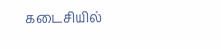கடைசியில்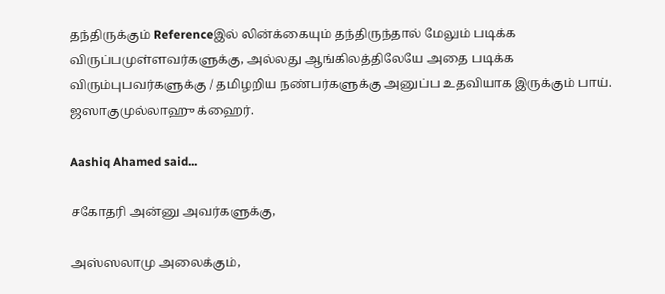தந்திருக்கும் Referenceஇல் லின்க்கையும் தந்திருந்தால் மேலும் படிக்க விருப்பமுள்ளவர்களுக்கு, அல்லது ஆங்கிலத்திலேயே அதை படிக்க விரும்புபவர்களுக்கு / தமிழறிய நண்பர்களுக்கு அனுப்ப உதவியாக இருக்கும் பாய். ஜஸாகுமுல்லாஹு க்ஹைர்.

Aashiq Ahamed said...

சகோதரி அன்னு அவர்களுக்கு,

அஸ்ஸலாமு அலைக்கும்,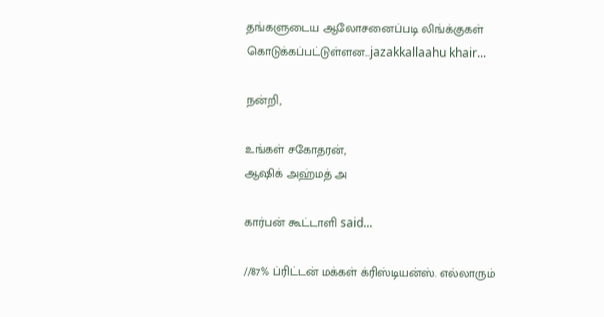தங்களுடைய ஆலோசனைப்படி லிங்க்குகள் கொடுக்கப்பட்டுள்ளன...jazakkallaahu khair...

நன்றி,

உங்கள் சகோதரன்,
ஆஷிக் அஹ்மத் அ

கார்பன் கூட்டாளி said...

//87% ப்ரிட்டன் மக்கள் க்ரிஸ்டியன்ஸ். எல்லாரும்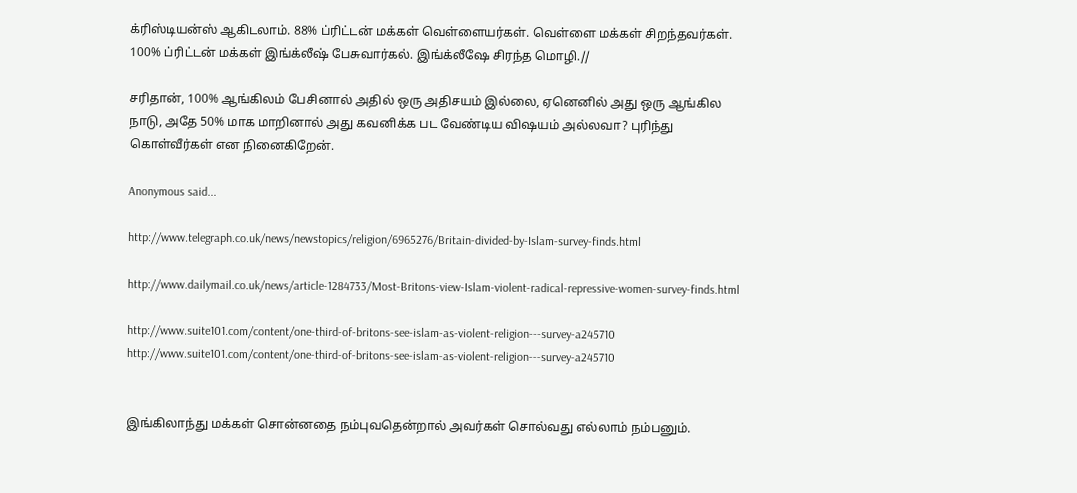க்ரிஸ்டியன்ஸ் ஆகிடலாம். 88% ப்ரிட்டன் மக்கள் வெள்ளையர்கள். வெள்ளை மக்கள் சிறந்தவர்கள். 100% ப்ரிட்டன் மக்கள் இங்க்லீஷ் பேசுவார்கல். இங்க்லீஷே சிரந்த மொழி.//

சரிதான், 100% ஆங்கிலம் பேசினால் அதில் ஒரு அதிசயம் இல்லை, ஏனெனில் அது ஒரு ஆங்கில நாடு, அதே 50% மாக மாறினால் அது கவனிக்க பட வேண்டிய விஷயம் அல்லவா? புரிந்து கொள்வீர்கள் என நினைகிறேன்.

Anonymous said...

http://www.telegraph.co.uk/news/newstopics/religion/6965276/Britain-divided-by-Islam-survey-finds.html

http://www.dailymail.co.uk/news/article-1284733/Most-Britons-view-Islam-violent-radical-repressive-women-survey-finds.html

http://www.suite101.com/content/one-third-of-britons-see-islam-as-violent-religion---survey-a245710
http://www.suite101.com/content/one-third-of-britons-see-islam-as-violent-religion---survey-a245710


இங்கிலாந்து மக்கள் சொன்னதை நம்புவதென்றால் அவர்கள் சொல்வது எல்லாம் நம்பனும்.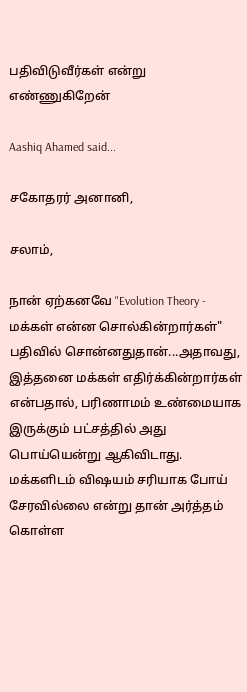பதிவிடுவீர்கள் என்று எண்ணுகிறேன்

Aashiq Ahamed said...

சகோதரர் அனானி,

சலாம்,

நான் ஏற்கனவே "Evolution Theory - மக்கள் என்ன சொல்கின்றார்கள்" பதிவில் சொன்னதுதான்...அதாவது, இத்தனை மக்கள் எதிர்க்கின்றார்கள் என்பதால், பரிணாமம் உண்மையாக இருக்கும் பட்சத்தில் அது பொய்யென்று ஆகிவிடாது. மக்களிடம் விஷயம் சரியாக போய் சேரவில்லை என்று தான் அர்த்தம் கொள்ள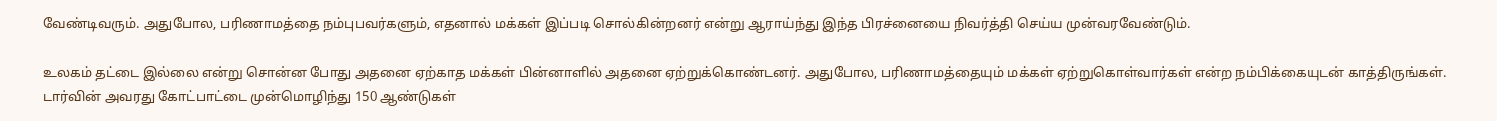வேண்டிவரும். அதுபோல, பரிணாமத்தை நம்புபவர்களும், எதனால் மக்கள் இப்படி சொல்கின்றனர் என்று ஆராய்ந்து இந்த பிரச்னையை நிவர்த்தி செய்ய முன்வரவேண்டும்.

உலகம் தட்டை இல்லை என்று சொன்ன போது அதனை ஏற்காத மக்கள் பின்னாளில் அதனை ஏற்றுக்கொண்டனர். அதுபோல, பரிணாமத்தையும் மக்கள் ஏற்றுகொள்வார்கள் என்ற நம்பிக்கையுடன் காத்திருங்கள். டார்வின் அவரது கோட்பாட்டை முன்மொழிந்து 150 ஆண்டுகள்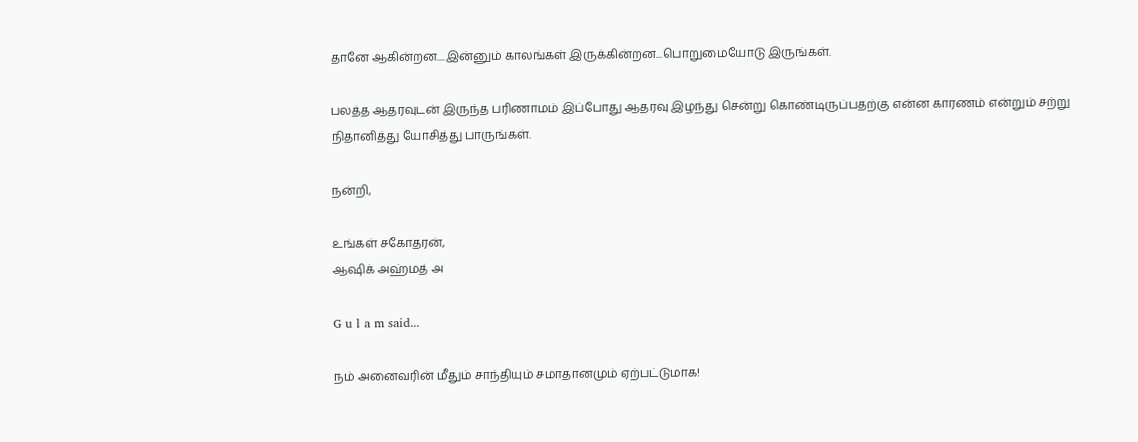தானே ஆகின்றன....இன்னும் காலங்கள் இருக்கின்றன...பொறுமையோடு இருங்கள்.

பலத்த ஆதரவுடன் இருந்த பரிணாமம் இப்போது ஆதரவு இழந்து சென்று கொண்டிருப்பதற்கு என்ன காரணம் என்றும் சற்று நிதானித்து யோசித்து பாருங்கள்.

நன்றி,

உங்கள் சகோதரன்,
ஆஷிக் அஹ்மத் அ

G u l a m said...

நம் அனைவரின் மீதும் சாந்தியும் சமாதானமும் ஏற்பட்டுமாக!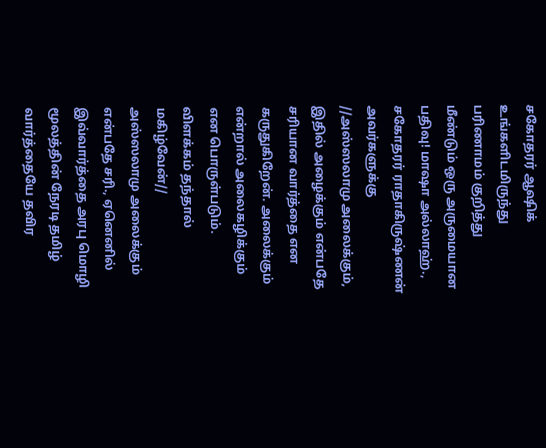சகோதரர் ஆஷிக் உங்களிடமிருந்து பரிணாமம் குறித்து மீண்டும் ஒரு அருமையான பதிவு! மாஷா அல்லாஹ்.,
சகோதரர் ராதாகிருஷ்ணன் அவர்களுக்கு
//அஸ்ஸலாமு அலைக்கும், இதில் அழைக்கும் என்பதே சரியான வார்த்தை என கருதுகிறேன். அலைக்கும் என்றால் அலைகழிக்கும் என பொருள்படும். விளக்கம் தந்தால் மகிழ்வேன்//
அஸ்ஸலாமு அலைக்கும் என்பதே சரி., ஏனெனில் இவ்வார்த்தை அரபு மொழி மூலத்தின் நேரடி தமிழ் வார்த்தையே தவிர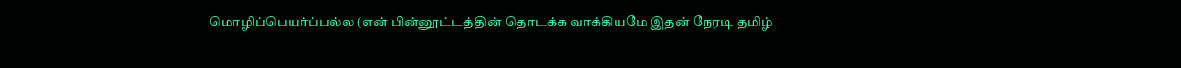மொழிப்பெயர்ப்பல்ல (என் பின்னூட்டத்தின் தொடக்க வாக்கியமே இதன் நேரடி தமிழ்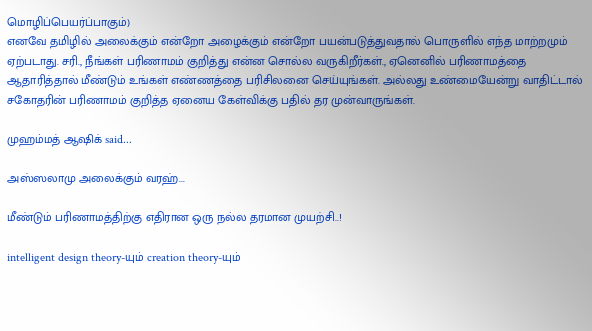மொழிப்பெயர்ப்பாகும்)
எனவே தமிழில் அலைக்கும் என்றோ அழைக்கும் என்றோ பயன்படுத்துவதால் பொருளில் எந்த மாற்றமும் ஏற்படாது. சரி., நீங்கள் பரிணாமம் குறித்து என்ன சொல்ல வருகிறீர்கள்., ஏனெனில் பரிணாமத்தை ஆதாரித்தால் மீண்டும் உங்கள் எண்ணத்தை பரிசிலனை செய்யுங்கள். அல்லது உண்மையேன்று வாதிட்டால் சகோதரின் பரிணாமம் குறித்த ஏனைய கேள்விக்கு பதில் தர முன்வாருங்கள்.

முஹம்மத் ஆஷிக் said...

அஸ்ஸலாமு அலைக்கும் வரஹ்...

மீண்டும் பரிணாமத்திற்கு எதிரான ஒரு நல்ல தரமான முயற்சி..!

intelligent design theory-யும் creation theory-யும்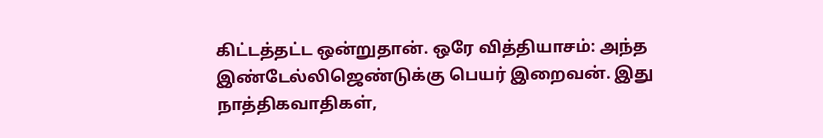கிட்டத்தட்ட ஒன்றுதான். ஒரே வித்தியாசம்: அந்த இண்டேல்லிஜெண்டுக்கு பெயர் இறைவன். இது நாத்திகவாதிகள்,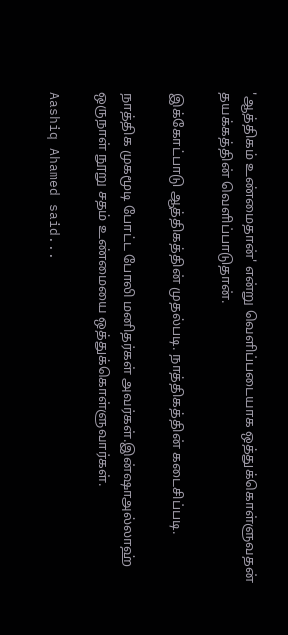'ஆத்திகம் உண்மைதான்' என்று வெளிப்படையாக ஒத்துக்கொள்ளுவதன் தயக்கத்தின் வெளிப்பாடுதான்.

இக்கோட்பாடு ஆத்திகத்தின் முதல்படி. நாத்திகத்தின் கடைசிப்படி.

நாத்திக முகமூடி போட்ட போலி மனிதர்கள் அவர்கள்.இன்ஷாஅல்லாஹ் ஒருநாள் நூறு சதம் உண்மையை ஒத்துக்கொள்ளுவார்கள்.

Aashiq Ahamed said...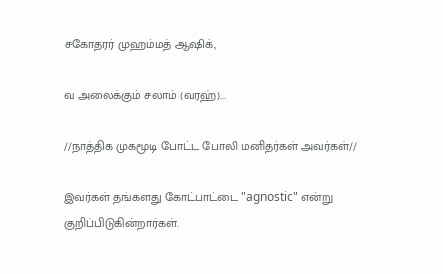சகோதரர் முஹம்மத் ஆஷிக்,

வ அலைக்கும் சலாம் (வரஹ்)...

//நாத்திக முகமூடி போட்ட போலி மனிதர்கள் அவர்கள்//

இவர்கள் தங்களது கோட்பாட்டை "agnostic" என்று குறிப்பிடுகின்றார்கள்.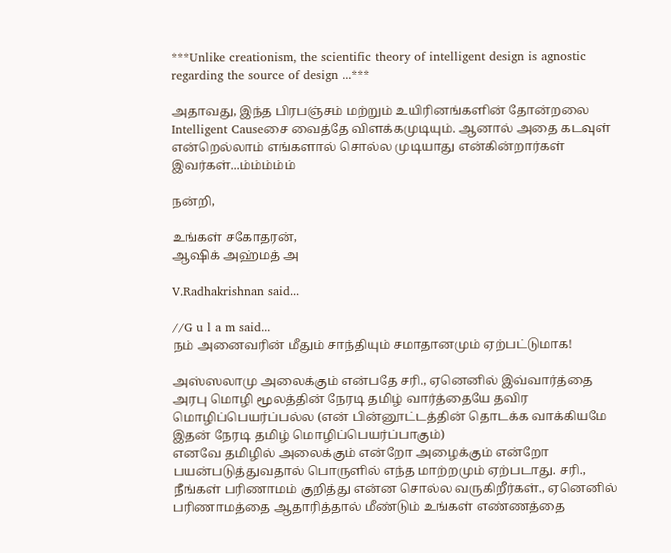***Unlike creationism, the scientific theory of intelligent design is agnostic regarding the source of design ...***

அதாவது, இந்த பிரபஞ்சம் மற்றும் உயிரினங்களின் தோன்றலை Intelligent Causeசை வைத்தே விளக்கமுடியும். ஆனால் அதை கடவுள் என்றெல்லாம் எங்களால் சொல்ல முடியாது என்கின்றார்கள் இவர்கள்...ம்ம்ம்ம்ம்

நன்றி,

உங்கள் சகோதரன்,
ஆஷிக் அஹ்மத் அ

V.Radhakrishnan said...

//G u l a m said...
நம் அனைவரின் மீதும் சாந்தியும் சமாதானமும் ஏற்பட்டுமாக!

அஸ்ஸலாமு அலைக்கும் என்பதே சரி., ஏனெனில் இவ்வார்த்தை அரபு மொழி மூலத்தின் நேரடி தமிழ் வார்த்தையே தவிர மொழிப்பெயர்ப்பல்ல (என் பின்னூட்டத்தின் தொடக்க வாக்கியமே இதன் நேரடி தமிழ் மொழிப்பெயர்ப்பாகும்)
எனவே தமிழில் அலைக்கும் என்றோ அழைக்கும் என்றோ பயன்படுத்துவதால் பொருளில் எந்த மாற்றமும் ஏற்படாது. சரி., நீங்கள் பரிணாமம் குறித்து என்ன சொல்ல வருகிறீர்கள்., ஏனெனில் பரிணாமத்தை ஆதாரித்தால் மீண்டும் உங்கள் எண்ணத்தை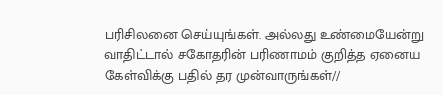பரிசிலனை செய்யுங்கள். அல்லது உண்மையேன்று வாதிட்டால் சகோதரின் பரிணாமம் குறித்த ஏனைய கேள்விக்கு பதில் தர முன்வாருங்கள்//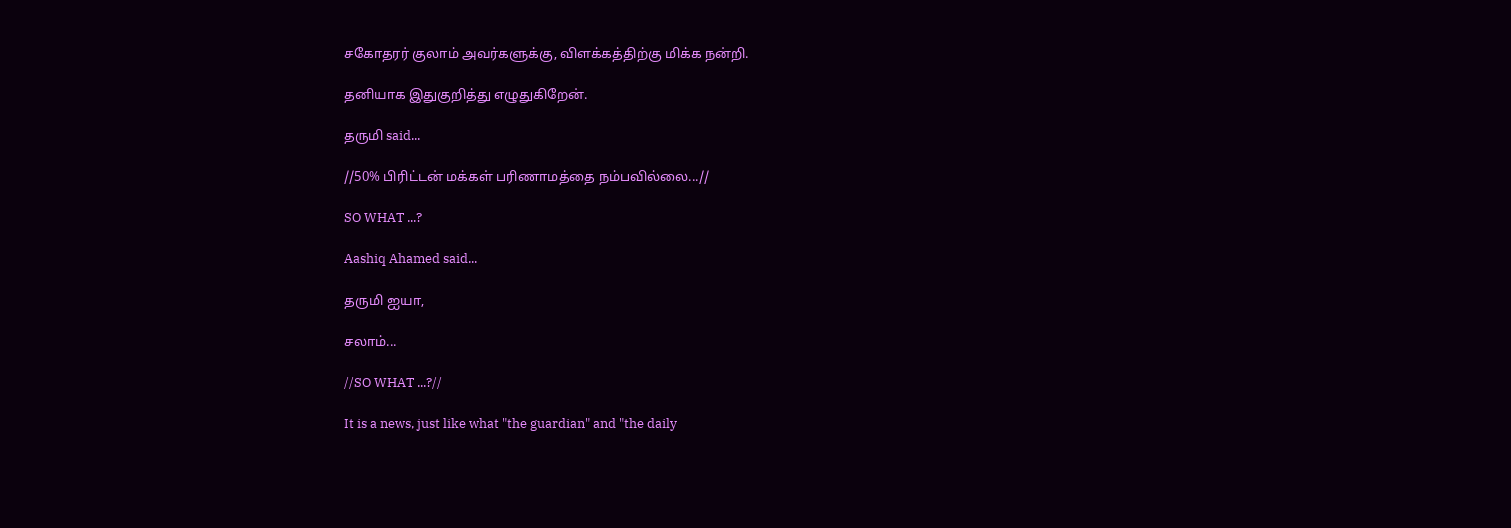சகோதரர் குலாம் அவர்களுக்கு, விளக்கத்திற்கு மிக்க நன்றி.

தனியாக இதுகுறித்து எழுதுகிறேன்.

தருமி said...

//50% பிரிட்டன் மக்கள் பரிணாமத்தை நம்பவில்லை...//

SO WHAT ...?

Aashiq Ahamed said...

தருமி ஐயா,

சலாம்...

//SO WHAT ...?//

It is a news, just like what "the guardian" and "the daily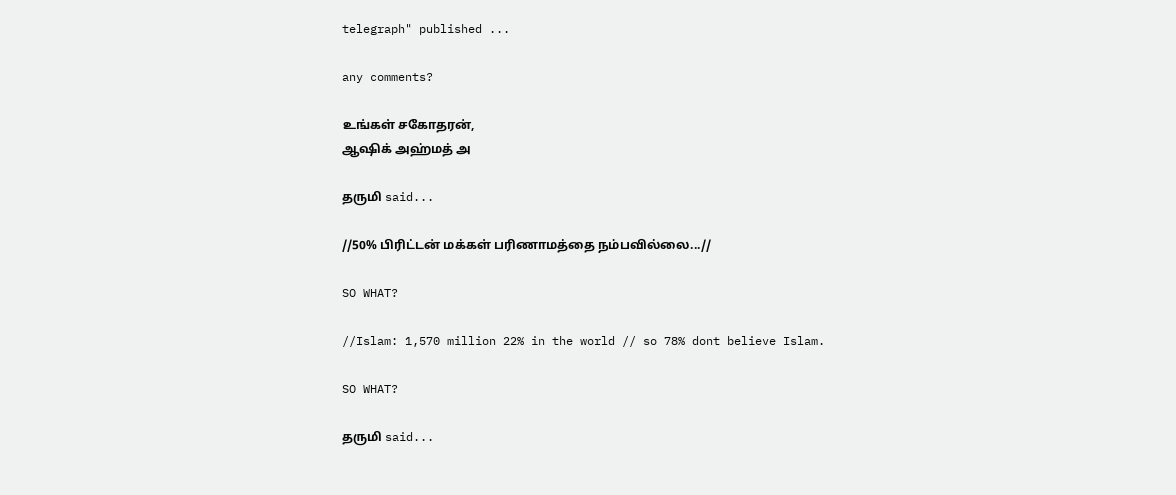telegraph" published ...

any comments?

உங்கள் சகோதரன்,
ஆஷிக் அஹ்மத் அ

தருமி said...

//50% பிரிட்டன் மக்கள் பரிணாமத்தை நம்பவில்லை...//

SO WHAT?

//Islam: 1,570 million 22% in the world // so 78% dont believe Islam.

SO WHAT?

தருமி said...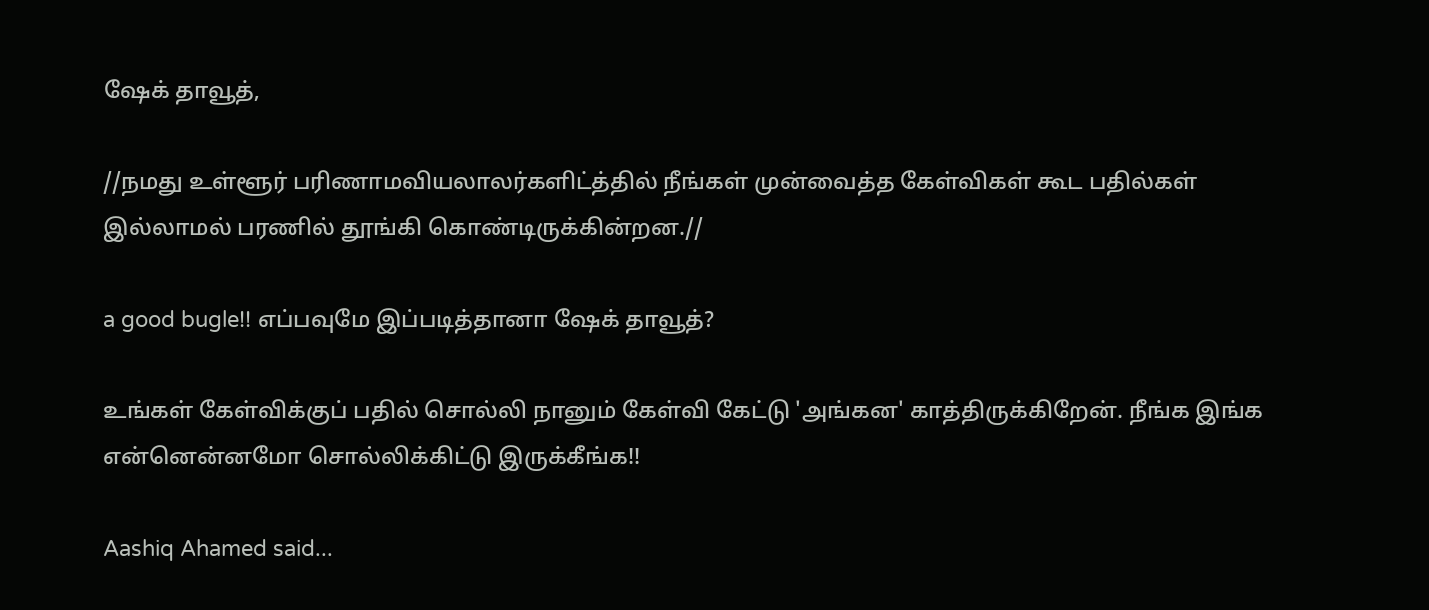ஷேக் தாவூத்,

//நமது உள்ளூர் பரிணாமவியலாலர்களிட்த்தில் நீங்கள் முன்வைத்த கேள்விகள் கூட பதில்கள் இல்லாமல் பரணில் தூங்கி கொண்டிருக்கின்றன.//

a good bugle!! எப்பவுமே இப்படித்தானா ஷேக் தாவூத்?

உங்கள் கேள்விக்குப் பதில் சொல்லி நானும் கேள்வி கேட்டு 'அங்கன' காத்திருக்கிறேன். நீங்க இங்க என்னென்னமோ சொல்லிக்கிட்டு இருக்கீங்க!!

Aashiq Ahamed said...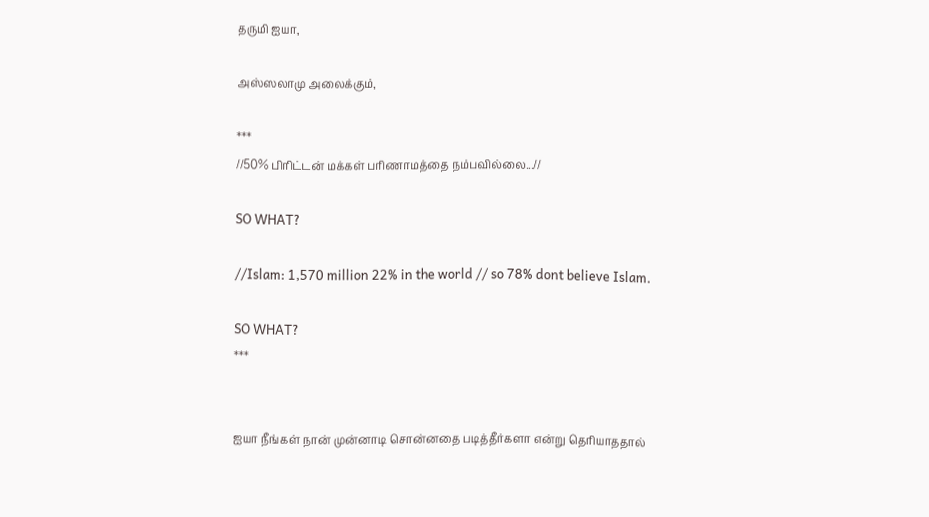தருமி ஐயா,

அஸ்ஸலாமு அலைக்கும்,

***
//50% பிரிட்டன் மக்கள் பரிணாமத்தை நம்பவில்லை...//

SO WHAT?

//Islam: 1,570 million 22% in the world // so 78% dont believe Islam.

SO WHAT?
***


ஐயா நீங்கள் நான் முன்னாடி சொன்னதை படித்தீர்களா என்று தெரியாததால்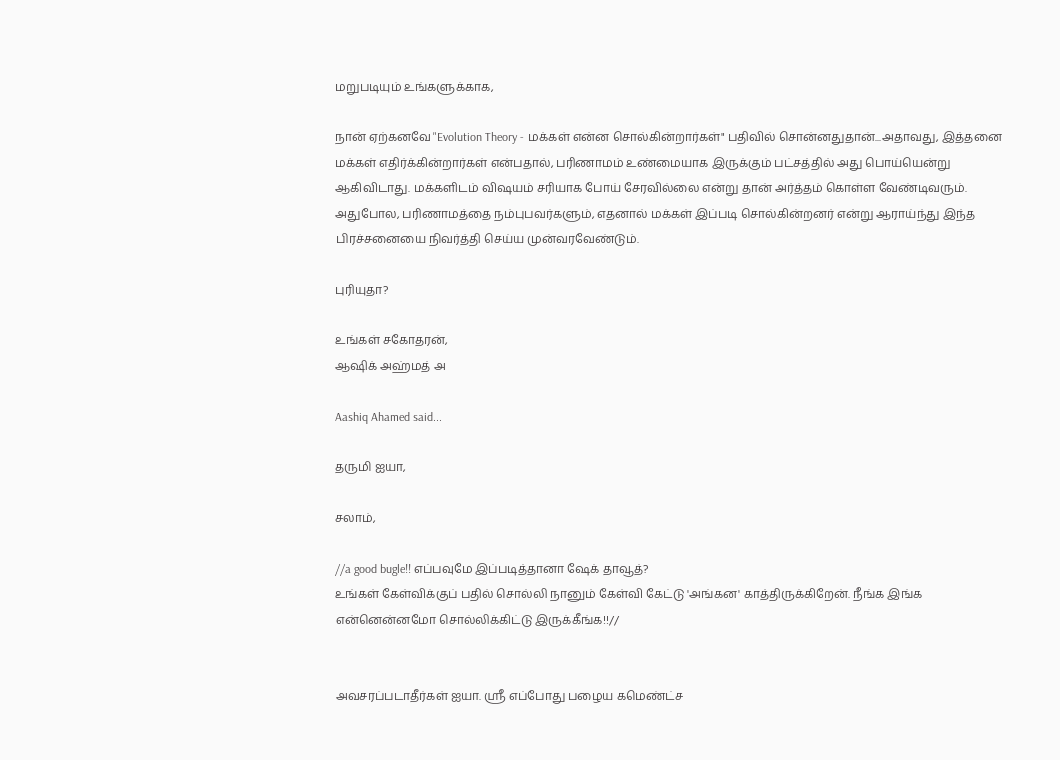மறுபடியும் உங்களுக்காக,

நான் ஏற்கனவே "Evolution Theory - மக்கள் என்ன சொல்கின்றார்கள்" பதிவில் சொன்னதுதான்...அதாவது, இத்தனை மக்கள் எதிர்க்கின்றார்கள் என்பதால், பரிணாமம் உண்மையாக இருக்கும் பட்சத்தில் அது பொய்யென்று ஆகிவிடாது. மக்களிடம் விஷயம் சரியாக போய் சேரவில்லை என்று தான் அர்த்தம் கொள்ள வேண்டிவரும். அதுபோல, பரிணாமத்தை நம்புபவர்களும், எதனால் மக்கள் இப்படி சொல்கின்றனர் என்று ஆராய்ந்து இந்த பிரச்சனையை நிவர்த்தி செய்ய முன்வரவேண்டும்.

புரியுதா?

உங்கள் சகோதரன்,
ஆஷிக் அஹ்மத் அ

Aashiq Ahamed said...

தருமி ஐயா,

சலாம்,

//a good bugle!! எப்பவுமே இப்படித்தானா ஷேக் தாவூத்?
உங்கள் கேள்விக்குப் பதில் சொல்லி நானும் கேள்வி கேட்டு 'அங்கன' காத்திருக்கிறேன். நீங்க இங்க என்னென்னமோ சொல்லிக்கிட்டு இருக்கீங்க!!//


அவசரப்படாதீர்கள் ஐயா. ஸ்ரீ எப்போது பழைய கமெண்ட்ச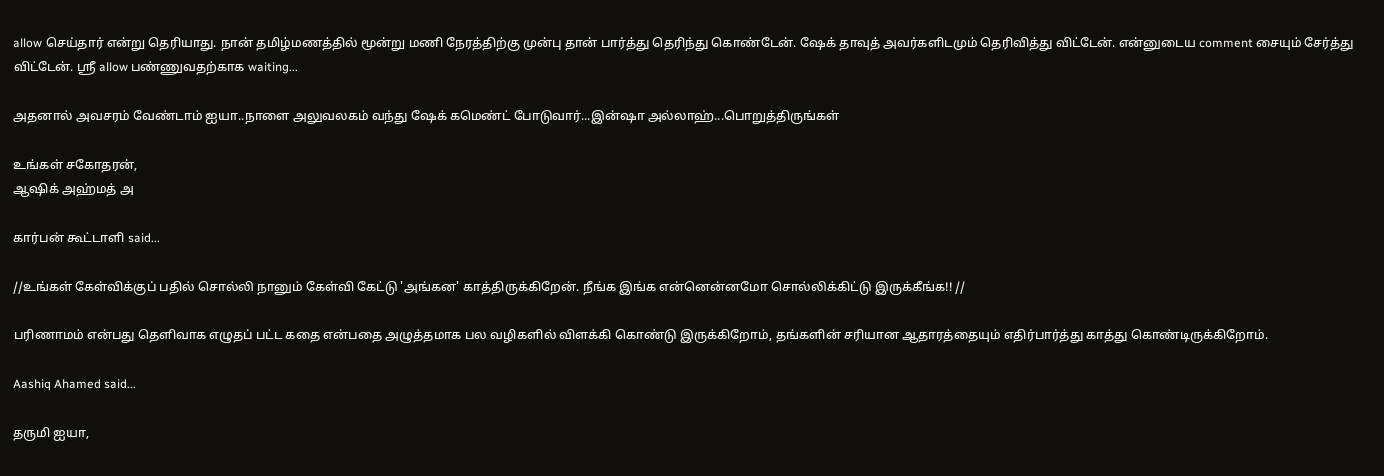allow செய்தார் என்று தெரியாது. நான் தமிழ்மணத்தில் மூன்று மணி நேரத்திற்கு முன்பு தான் பார்த்து தெரிந்து கொண்டேன். ஷேக் தாவுத் அவர்களிடமும் தெரிவித்து விட்டேன். என்னுடைய comment சையும் சேர்த்து விட்டேன். ஸ்ரீ allow பண்ணுவதற்காக waiting...

அதனால் அவசரம் வேண்டாம் ஐயா..நாளை அலுவலகம் வந்து ஷேக் கமெண்ட் போடுவார்...இன்ஷா அல்லாஹ்...பொறுத்திருங்கள்

உங்கள் சகோதரன்,
ஆஷிக் அஹ்மத் அ

கார்பன் கூட்டாளி said...

//உங்கள் கேள்விக்குப் பதில் சொல்லி நானும் கேள்வி கேட்டு 'அங்கன' காத்திருக்கிறேன். நீங்க இங்க என்னென்னமோ சொல்லிக்கிட்டு இருக்கீங்க!! //

பரிணாமம் என்பது தெளிவாக எழுதப் பட்ட கதை என்பதை அழுத்தமாக பல வழிகளில் விளக்கி கொண்டு இருக்கிறோம், தங்களின் சரியான ஆதாரத்தையும் எதிர்பார்த்து காத்து கொண்டிருக்கிறோம்.

Aashiq Ahamed said...

தருமி ஐயா,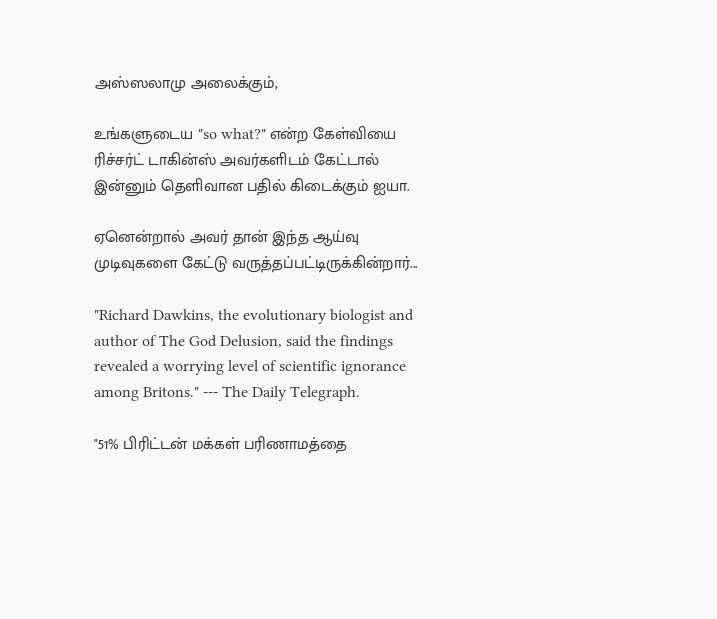அஸ்ஸலாமு அலைக்கும்,

உங்களுடைய "so what?" என்ற கேள்வியை ரிச்சர்ட் டாகின்ஸ் அவர்களிடம் கேட்டால் இன்னும் தெளிவான பதில் கிடைக்கும் ஐயா.

ஏனென்றால் அவர் தான் இந்த ஆய்வு முடிவுகளை கேட்டு வருத்தப்பட்டிருக்கின்றார்...

"Richard Dawkins, the evolutionary biologist and author of The God Delusion, said the findings revealed a worrying level of scientific ignorance among Britons." --- The Daily Telegraph.

"51% பிரிட்டன் மக்கள் பரிணாமத்தை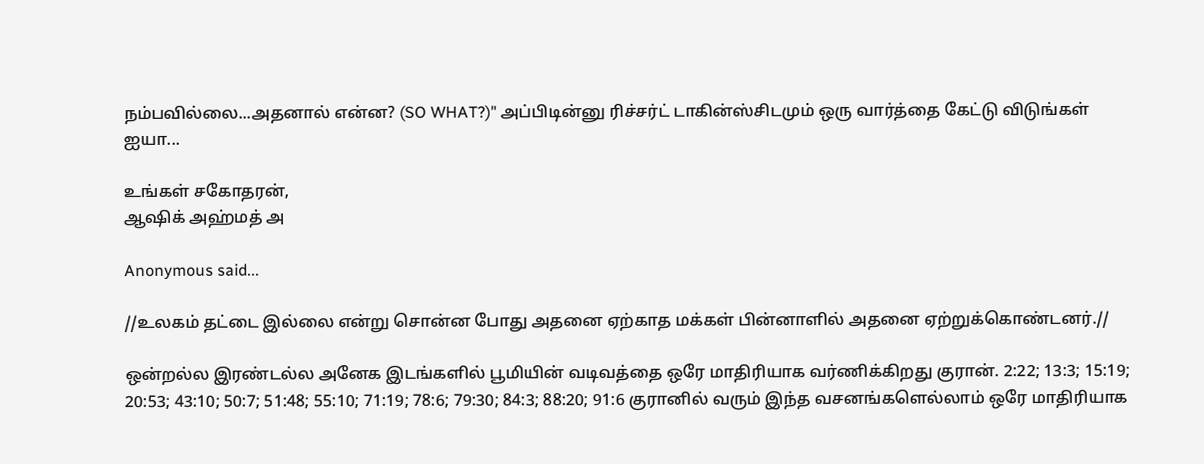நம்பவில்லை...அதனால் என்ன? (SO WHAT?)" அப்பிடின்னு ரிச்சர்ட் டாகின்ஸ்சிடமும் ஒரு வார்த்தை கேட்டு விடுங்கள் ஐயா...

உங்கள் சகோதரன்,
ஆஷிக் அஹ்மத் அ

Anonymous said...

//உலகம் தட்டை இல்லை என்று சொன்ன போது அதனை ஏற்காத மக்கள் பின்னாளில் அதனை ஏற்றுக்கொண்டனர்.//

ஒன்றல்ல இரண்டல்ல அனேக இடங்களில் பூமியின் வடிவத்தை ஒரே மாதிரியாக வர்ணிக்கிறது குரான். 2:22; 13:3; 15:19; 20:53; 43:10; 50:7; 51:48; 55:10; 71:19; 78:6; 79:30; 84:3; 88:20; 91:6 குரானில் வரும் இந்த வசனங்களெல்லாம் ஒரே மாதிரியாக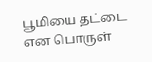பூமியை தட்டை என பொருள்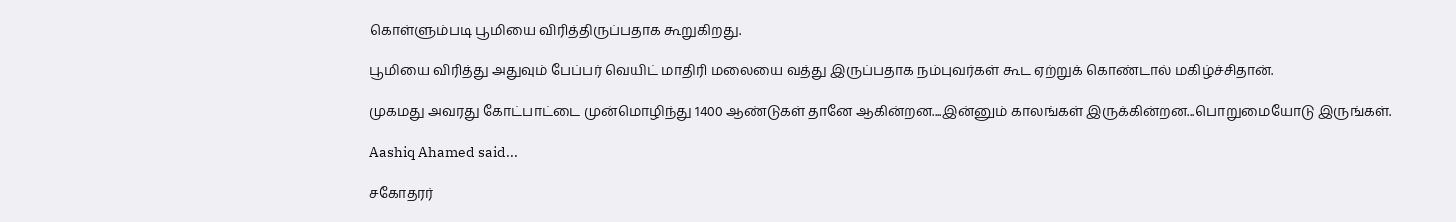கொள்ளும்படி பூமியை விரித்திருப்பதாக கூறுகிறது.

பூமியை விரித்து அதுவும் பேப்பர் வெயிட் மாதிரி மலையை வத்து இருப்பதாக நம்புவர்கள் கூட ஏற்றுக் கொண்டால் மகிழ்ச்சிதான்.

முகமது அவரது கோட்பாட்டை முன்மொழிந்து 1400 ஆண்டுகள் தானே ஆகின்றன....இன்னும் காலங்கள் இருக்கின்றன...பொறுமையோடு இருங்கள்.

Aashiq Ahamed said...

சகோதரர்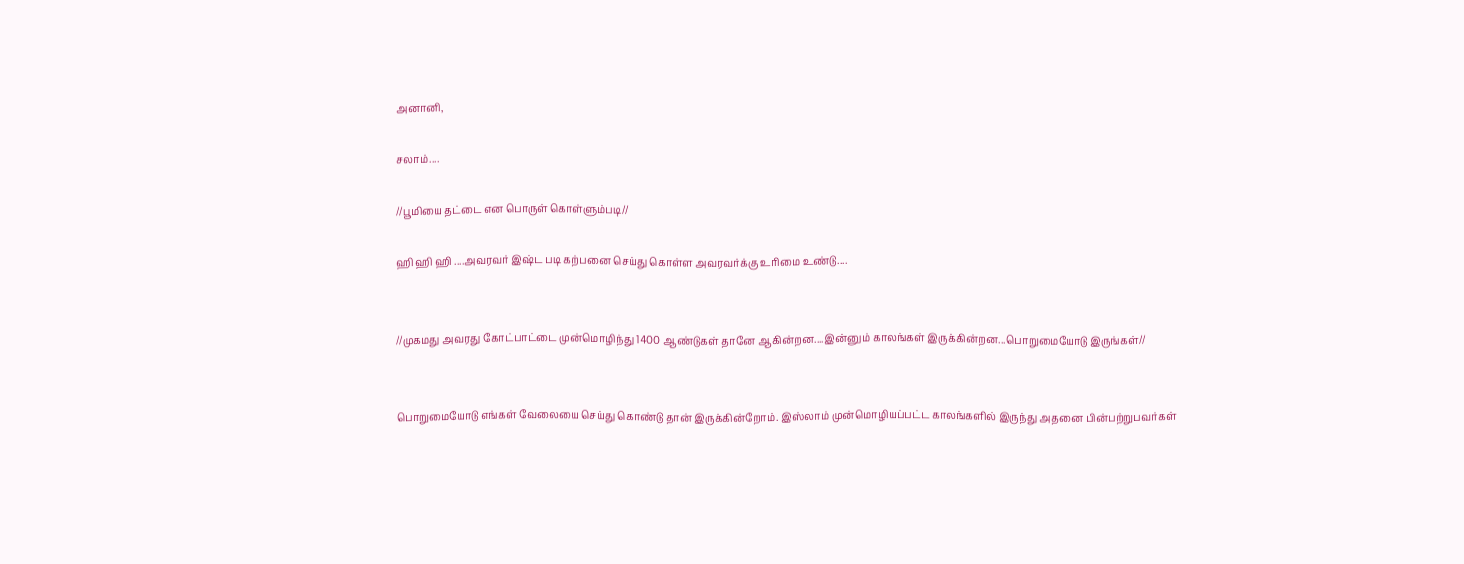அனானி,

சலாம்....

//பூமியை தட்டை என பொருள் கொள்ளும்படி//

ஹி ஹி ஹி ....அவரவர் இஷ்ட படி கற்பனை செய்து கொள்ள அவரவர்க்கு உரிமை உண்டு....


//முகமது அவரது கோட்பாட்டை முன்மொழிந்து 1400 ஆண்டுகள் தானே ஆகின்றன....இன்னும் காலங்கள் இருக்கின்றன...பொறுமையோடு இருங்கள்//


பொறுமையோடு எங்கள் வேலையை செய்து கொண்டு தான் இருக்கின்றோம். இஸ்லாம் முன்மொழியப்பட்ட காலங்களில் இருந்து அதனை பின்பற்றுபவர்கள்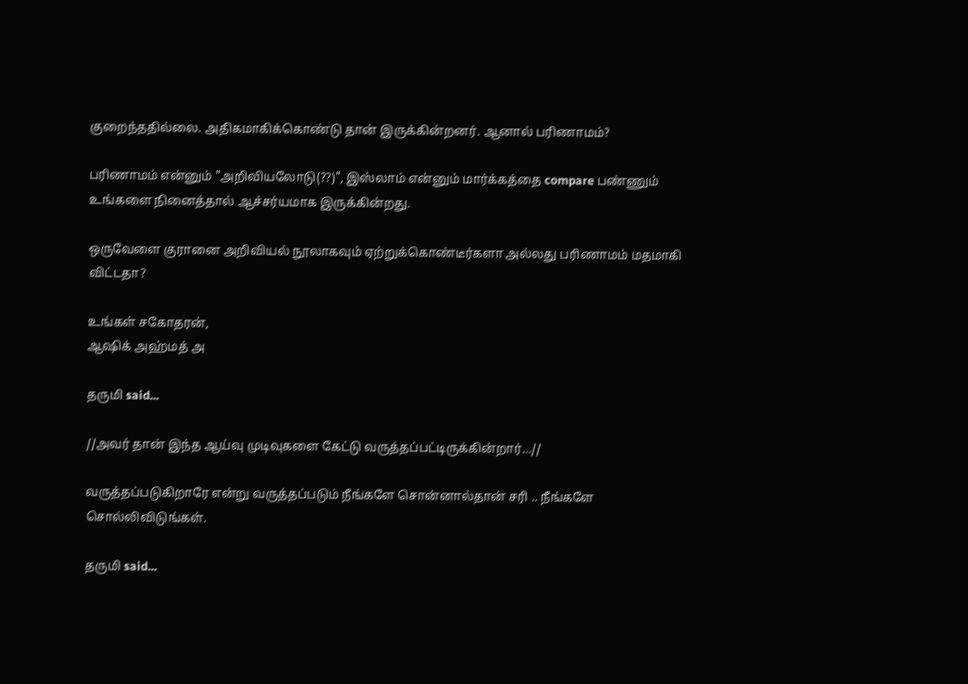குறைந்ததில்லை. அதிகமாகிக்கொண்டு தான் இருக்கின்றனர். ஆனால் பரிணாமம்?

பரிணாமம் என்னும் "அறிவியலோடு(??)", இஸ்லாம் என்னும் மார்க்கத்தை compare பண்ணும் உங்களை நினைத்தால் ஆச்சர்யமாக இருக்கின்றது.

ஒருவேளை குரானை அறிவியல் நூலாகவும் ஏற்றுக்கொண்டீர்களா அல்லது பரிணாமம் மதமாகி விட்டதா?

உங்கள் சகோதரன்,
ஆஷிக் அஹ்மத் அ

தருமி said...

//அவர் தான் இந்த ஆய்வு முடிவுகளை கேட்டு வருத்தப்பட்டிருக்கின்றார்...//

வருத்தப்படுகிறாரே என்று வருத்தப்படும் நீங்களே சொன்னால்தான் சரி .. நீங்களே சொல்லிவிடுங்கள்.

தருமி said...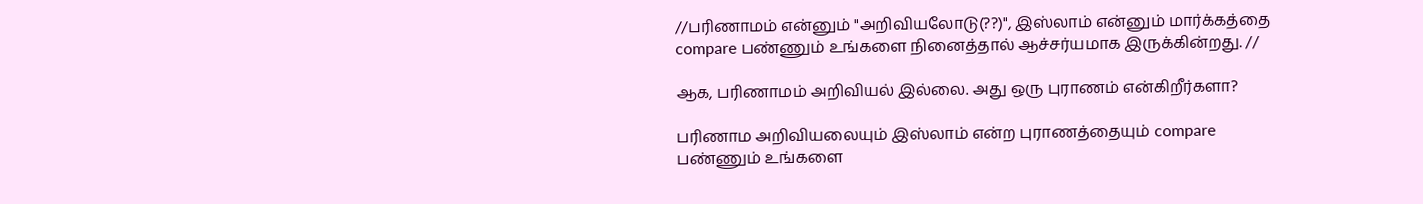//பரிணாமம் என்னும் "அறிவியலோடு(??)", இஸ்லாம் என்னும் மார்க்கத்தை compare பண்ணும் உங்களை நினைத்தால் ஆச்சர்யமாக இருக்கின்றது. //

ஆக, பரிணாமம் அறிவியல் இல்லை. அது ஒரு புராணம் என்கிறீர்களா?

பரிணாம அறிவியலையும் இஸ்லாம் என்ற புராணத்தையும் compare பண்ணும் உங்களை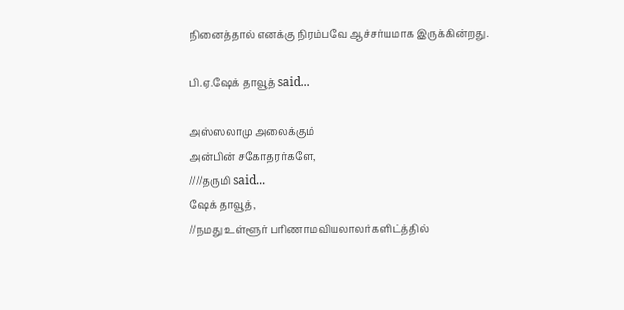நினைத்தால் எனக்கு நிரம்பவே ஆச்சர்யமாக இருக்கின்றது.

பி.ஏ.ஷேக் தாவூத் said...

அஸ்ஸலாமு அலைக்கும்
அன்பின் சகோதரர்களே,
////தருமி said...
ஷேக் தாவூத்,
//நமது உள்ளூர் பரிணாமவியலாலர்களிட்த்தில்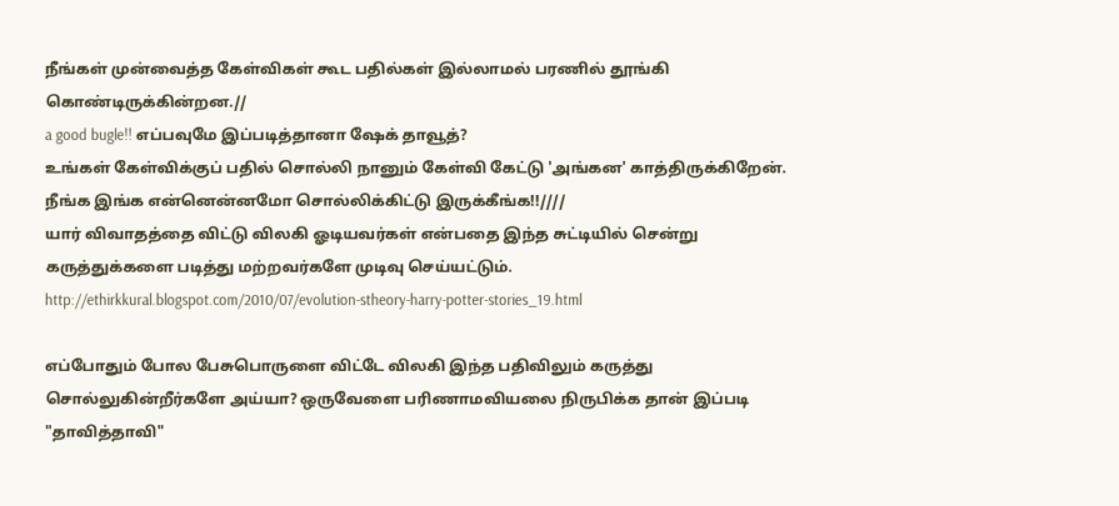நீங்கள் முன்வைத்த கேள்விகள் கூட பதில்கள் இல்லாமல் பரணில் தூங்கி கொண்டிருக்கின்றன.//
a good bugle!! எப்பவுமே இப்படித்தானா ஷேக் தாவூத்?
உங்கள் கேள்விக்குப் பதில் சொல்லி நானும் கேள்வி கேட்டு 'அங்கன' காத்திருக்கிறேன். நீங்க இங்க என்னென்னமோ சொல்லிக்கிட்டு இருக்கீங்க!!////
யார் விவாதத்தை விட்டு விலகி ஓடியவர்கள் என்பதை இந்த சுட்டியில் சென்று கருத்துக்களை படித்து மற்றவர்களே முடிவு செய்யட்டும்.
http://ethirkkural.blogspot.com/2010/07/evolution-stheory-harry-potter-stories_19.html

எப்போதும் போல பேசுபொருளை விட்டே விலகி இந்த பதிவிலும் கருத்து சொல்லுகின்றீர்களே அய்யா? ஒருவேளை பரிணாமவியலை நிருபிக்க தான் இப்படி "தாவித்தாவி"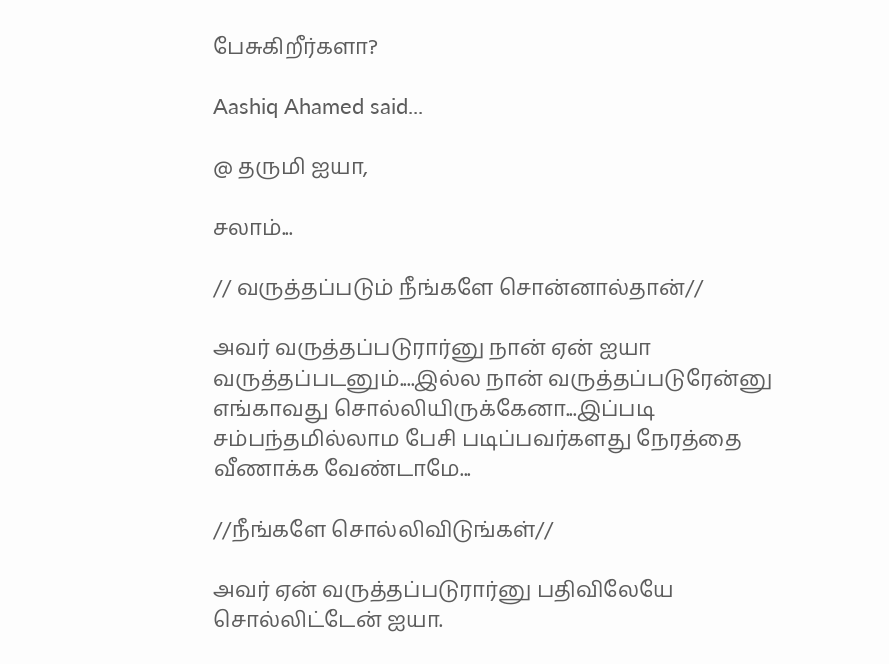பேசுகிறீர்களா?

Aashiq Ahamed said...

@ தருமி ஐயா,

சலாம்...

// வருத்தப்படும் நீங்களே சொன்னால்தான்//

அவர் வருத்தப்படுரார்னு நான் ஏன் ஐயா வருத்தப்படனும்....இல்ல நான் வருத்தப்படுரேன்னு எங்காவது சொல்லியிருக்கேனா...இப்படி சம்பந்தமில்லாம பேசி படிப்பவர்களது நேரத்தை வீணாக்க வேண்டாமே...

//நீங்களே சொல்லிவிடுங்கள்//

அவர் ஏன் வருத்தப்படுரார்னு பதிவிலேயே சொல்லிட்டேன் ஐயா.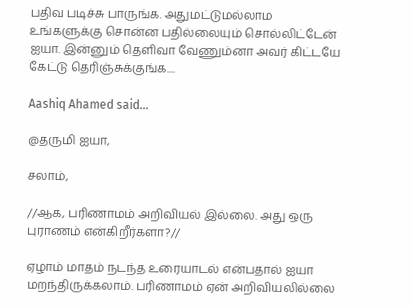பதிவ படிச்சு பாருங்க. அதுமட்டுமல்லாம உங்களுக்கு சொன்ன பதில்லையும் சொல்லிட்டேன் ஐயா. இன்னும் தெளிவா வேணும்னா அவர் கிட்டயே கேட்டு தெரிஞ்சுக்குங்க....

Aashiq Ahamed said...

@தருமி ஐயா,

சலாம்,

//ஆக, பரிணாமம் அறிவியல் இல்லை. அது ஒரு புராணம் என்கிறீர்களா?//

ஏழாம் மாதம் நடந்த உரையாடல் என்பதால் ஐயா மறந்திருக்கலாம். பரிணாமம் ஏன் அறிவியலில்லை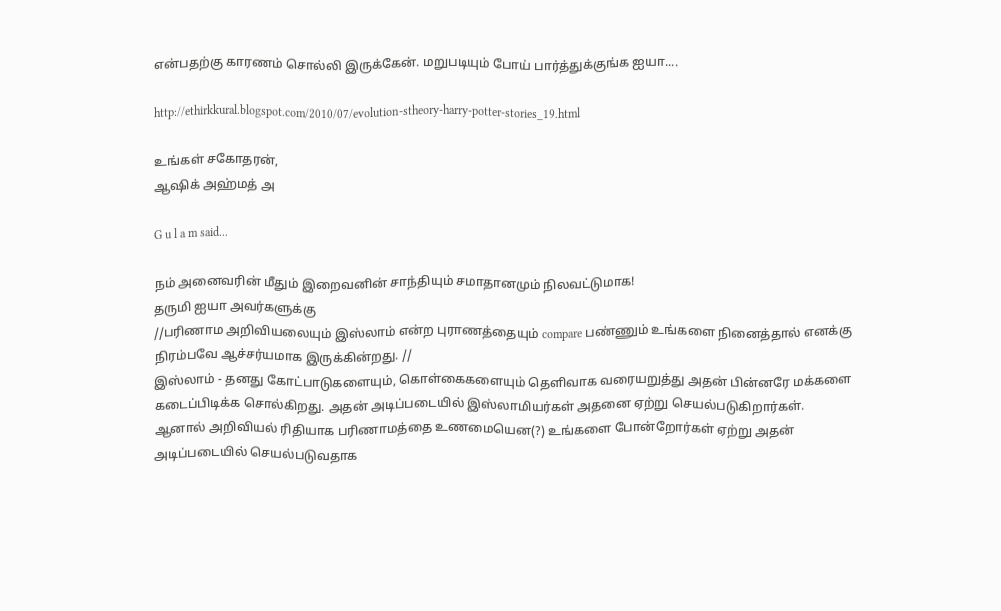என்பதற்கு காரணம் சொல்லி இருக்கேன். மறுபடியும் போய் பார்த்துக்குங்க ஐயா....

http://ethirkkural.blogspot.com/2010/07/evolution-stheory-harry-potter-stories_19.html

உங்கள் சகோதரன்,
ஆஷிக் அஹ்மத் அ

G u l a m said...

நம் அனைவரின் மீதும் இறைவனின் சாந்தியும் சமாதானமும் நிலவட்டுமாக!
தருமி ஐயா அவர்களுக்கு
//பரிணாம அறிவியலையும் இஸ்லாம் என்ற புராணத்தையும் compare பண்ணும் உங்களை நினைத்தால் எனக்கு நிரம்பவே ஆச்சர்யமாக இருக்கின்றது. //
இஸ்லாம் - தனது கோட்பாடுகளையும், கொள்கைகளையும் தெளிவாக வரையறுத்து அதன் பின்னரே மக்களை கடைப்பிடிக்க சொல்கிறது. அதன் அடிப்படையில் இஸ்லாமியர்கள் அதனை ஏற்று செயல்படுகிறார்கள்.
ஆனால் அறிவியல் ரிதியாக பரிணாமத்தை உணமையென(?) உங்களை போன்றோர்கள் ஏற்று அதன் அடிப்படையில் செயல்படுவதாக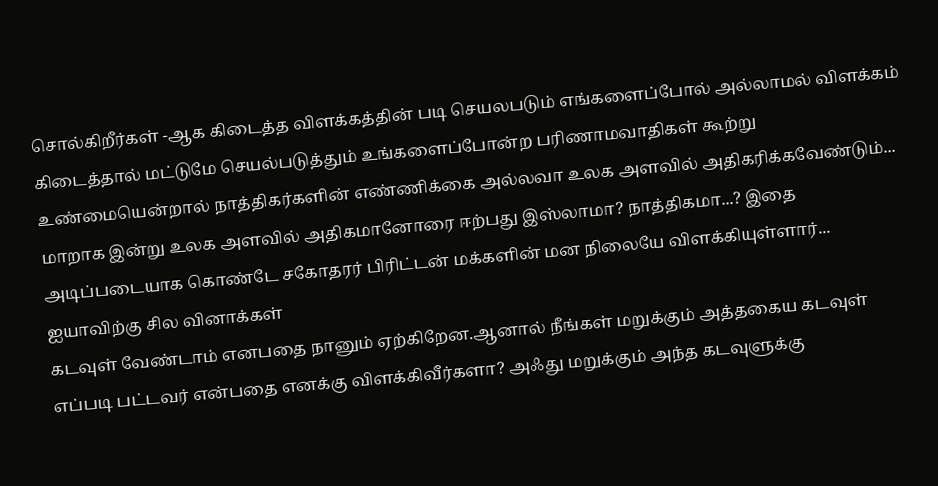சொல்கிறீர்கள் -ஆக கிடைத்த விளக்கத்தின் படி செயலபடும் எங்களைப்போல் அல்லாமல் விளக்கம் கிடைத்தால் மட்டுமே செயல்படுத்தும் உங்களைப்போன்ற பரிணாமவாதிகள் கூற்று உண்மையென்றால் நாத்திகர்களின் எண்ணிக்கை அல்லவா உலக அளவில் அதிகரிக்கவேண்டும்... மாறாக இன்று உலக அளவில் அதிகமானோரை ஈற்பது இஸ்லாமா? நாத்திகமா...? இதை அடிப்படையாக கொண்டே சகோதரர் பிரிட்டன் மக்களின் மன நிலையே விளக்கியுள்ளார்...
ஐயாவிற்கு சில வினாக்கள்
கடவுள் வேண்டாம் எனபதை நானும் ஏற்கிறேன.ஆனால் நீங்கள் மறுக்கும் அத்தகைய கடவுள் எப்படி பட்டவர் என்பதை எனக்கு விளக்கிவீர்களா? அஃது மறுக்கும் அந்த கடவுளுக்கு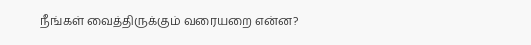நீங்கள் வைத்திருக்கும் வரையறை என்ன?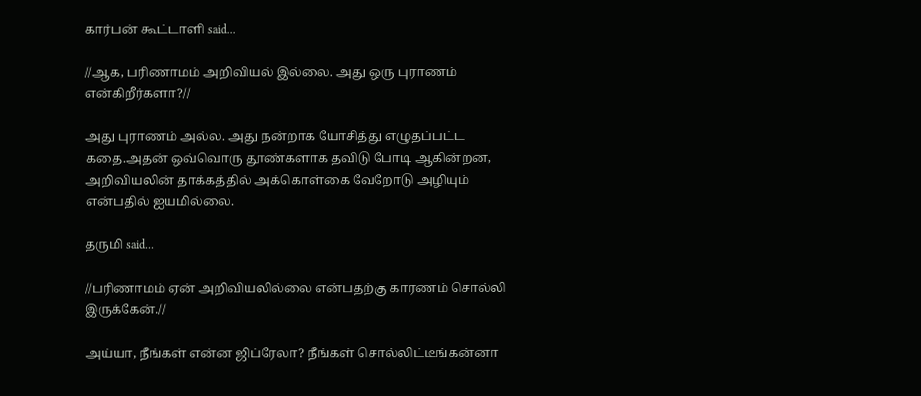கார்பன் கூட்டாளி said...

//ஆக, பரிணாமம் அறிவியல் இல்லை. அது ஒரு புராணம் என்கிறீர்களா?//

அது புராணம் அல்ல. அது நன்றாக யோசித்து எழுதப்பட்ட கதை.அதன் ஒவ்வொரு தூண்களாக தவிடு போடி ஆகின்றன, அறிவியலின் தாக்கத்தில் அக்கொள்கை வேறோடு அழியும் என்பதில் ஐயமில்லை.

தருமி said...

//பரிணாமம் ஏன் அறிவியலில்லை என்பதற்கு காரணம் சொல்லி இருக்கேன்.//

அய்யா, நீங்கள் என்ன ஜிப்ரேலா? நீங்கள் சொல்லிட்டீங்கன்னா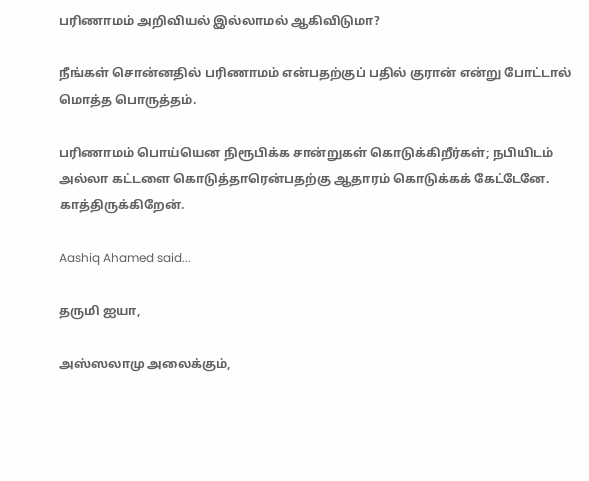பரிணாமம் அறிவியல் இல்லாமல் ஆகிவிடுமா?

நீங்கள் சொன்னதில் பரிணாமம் என்பதற்குப் பதில் குரான் என்று போட்டால் மொத்த பொருத்தம்.

பரிணாமம் பொய்யென நிரூபிக்க சான்றுகள் கொடுக்கிறீர்கள்; நபியிடம் அல்லா கட்டளை கொடுத்தாரென்பதற்கு ஆதாரம் கொடுக்கக் கேட்டேனே.
காத்திருக்கிறேன்.

Aashiq Ahamed said...

தருமி ஐயா,

அஸ்ஸலாமு அலைக்கும்,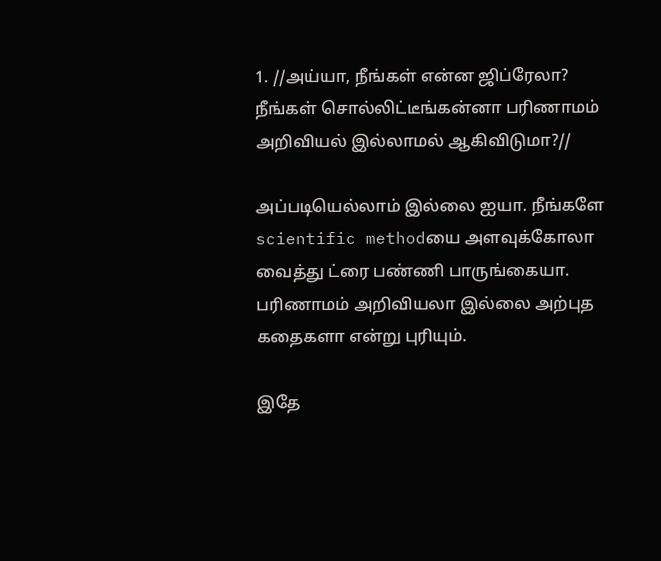1. //அய்யா, நீங்கள் என்ன ஜிப்ரேலா? நீங்கள் சொல்லிட்டீங்கன்னா பரிணாமம் அறிவியல் இல்லாமல் ஆகிவிடுமா?//

அப்படியெல்லாம் இல்லை ஐயா. நீங்களே scientific methodயை அளவுக்கோலா வைத்து ட்ரை பண்ணி பாருங்கையா. பரிணாமம் அறிவியலா இல்லை அற்புத கதைகளா என்று புரியும்.

இதே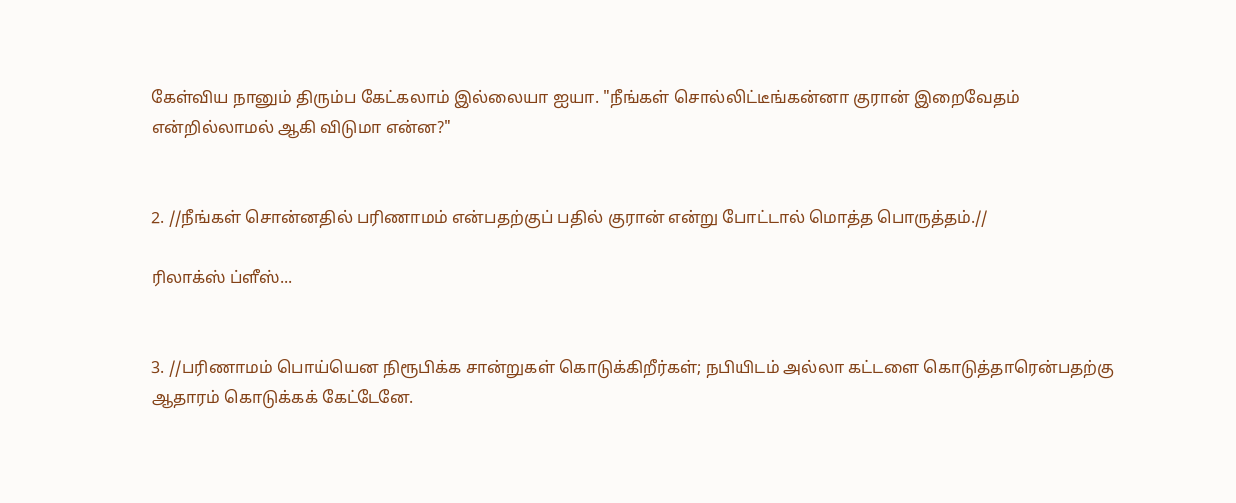கேள்விய நானும் திரும்ப கேட்கலாம் இல்லையா ஐயா. "நீங்கள் சொல்லிட்டீங்கன்னா குரான் இறைவேதம் என்றில்லாமல் ஆகி விடுமா என்ன?"


2. //நீங்கள் சொன்னதில் பரிணாமம் என்பதற்குப் பதில் குரான் என்று போட்டால் மொத்த பொருத்தம்.//

ரிலாக்ஸ் ப்ளீஸ்...


3. //பரிணாமம் பொய்யென நிரூபிக்க சான்றுகள் கொடுக்கிறீர்கள்; நபியிடம் அல்லா கட்டளை கொடுத்தாரென்பதற்கு ஆதாரம் கொடுக்கக் கேட்டேனே.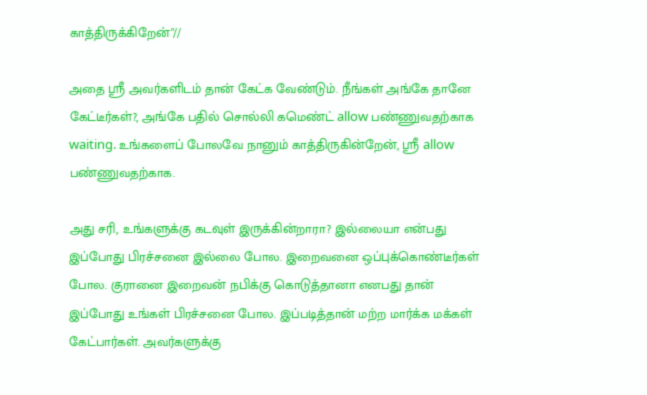காத்திருக்கிறேன்"//

அதை ஸ்ரீ அவர்களிடம் தான் கேட்க வேண்டும். நீங்கள் அங்கே தானே கேட்டீர்கள்?, அங்கே பதில் சொல்லி கமெண்ட் allow பண்ணுவதற்காக waiting. உங்களைப் போலவே நானும் காத்திருகின்றேன், ஸ்ரீ allow பண்ணுவதற்காக.

அது சரி, உங்களுக்கு கடவுள் இருக்கின்றாரா? இல்லையா என்பது இப்போது பிரச்சனை இல்லை போல. இறைவனை ஒப்புக்கொண்டீர்கள் போல. குரானை இறைவன் நபிக்கு கொடுத்தானா எனபது தான் இப்போது உங்கள் பிரச்சனை போல. இப்படித்தான் மற்ற மார்க்க மக்கள் கேட்பார்கள். அவர்களுக்கு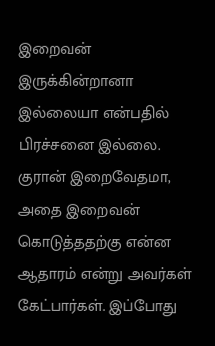இறைவன் இருக்கின்றானா இல்லையா என்பதில் பிரச்சனை இல்லை. குரான் இறைவேதமா, அதை இறைவன் கொடுத்ததற்கு என்ன ஆதாரம் என்று அவர்கள் கேட்பார்கள். இப்போது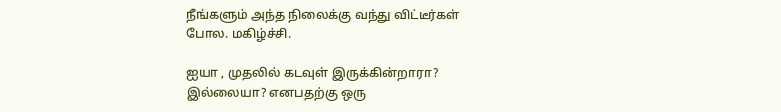நீங்களும் அந்த நிலைக்கு வந்து விட்டீர்கள் போல. மகிழ்ச்சி.

ஐயா , முதலில் கடவுள் இருக்கின்றாரா? இல்லையா? எனபதற்கு ஒரு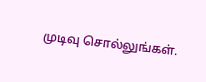முடிவு சொல்லுங்கள்.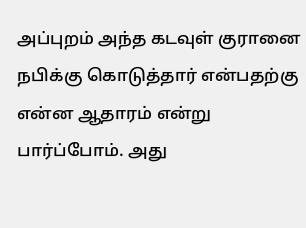அப்புறம் அந்த கடவுள் குரானை நபிக்கு கொடுத்தார் என்பதற்கு என்ன ஆதாரம் என்று பார்ப்போம். அது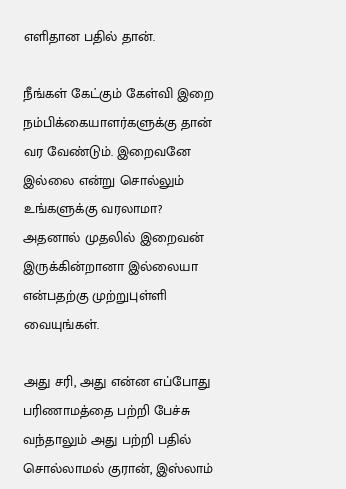எளிதான பதில் தான்.

நீங்கள் கேட்கும் கேள்வி இறை நம்பிக்கையாளர்களுக்கு தான் வர வேண்டும். இறைவனே இல்லை என்று சொல்லும் உங்களுக்கு வரலாமா? அதனால் முதலில் இறைவன் இருக்கின்றானா இல்லையா என்பதற்கு முற்றுபுள்ளி வையுங்கள்.

அது சரி, அது என்ன எப்போது பரிணாமத்தை பற்றி பேச்சு வந்தாலும் அது பற்றி பதில் சொல்லாமல் குரான், இஸ்லாம்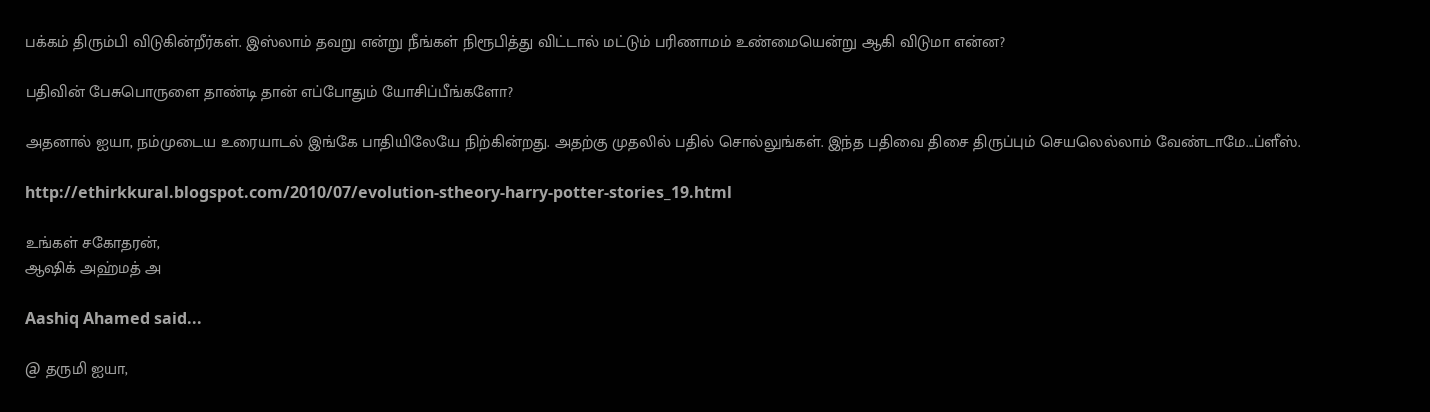பக்கம் திரும்பி விடுகின்றீர்கள். இஸ்லாம் தவறு என்று நீங்கள் நிரூபித்து விட்டால் மட்டும் பரிணாமம் உண்மையென்று ஆகி விடுமா என்ன?

பதிவின் பேசுபொருளை தாண்டி தான் எப்போதும் யோசிப்பீங்களோ?

அதனால் ஐயா, நம்முடைய உரையாடல் இங்கே பாதியிலேயே நிற்கின்றது. அதற்கு முதலில் பதில் சொல்லுங்கள். இந்த பதிவை திசை திருப்பும் செயலெல்லாம் வேண்டாமே...ப்ளீஸ்.

http://ethirkkural.blogspot.com/2010/07/evolution-stheory-harry-potter-stories_19.html

உங்கள் சகோதரன்,
ஆஷிக் அஹ்மத் அ

Aashiq Ahamed said...

@ தருமி ஐயா,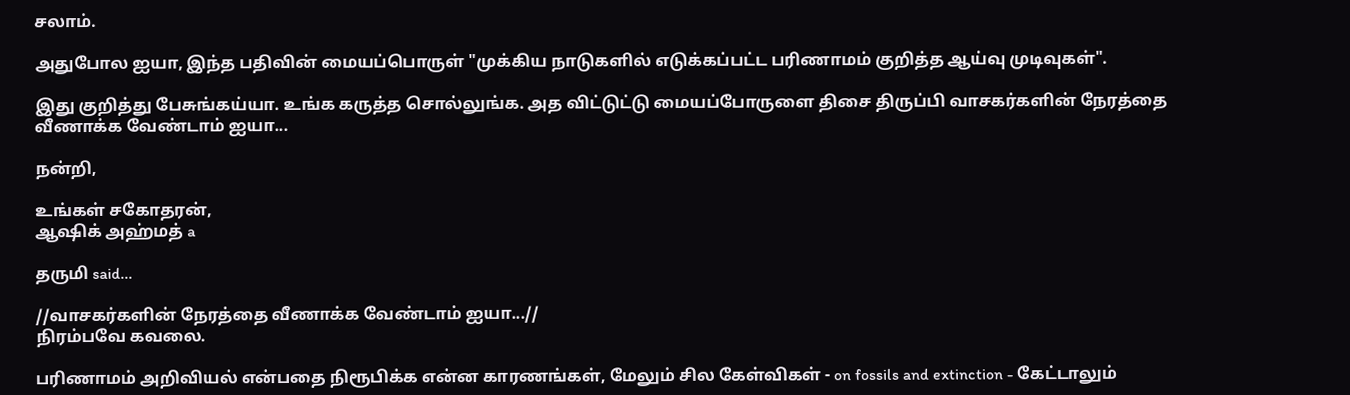சலாம்.

அதுபோல ஐயா, இந்த பதிவின் மையப்பொருள் "முக்கிய நாடுகளில் எடுக்கப்பட்ட பரிணாமம் குறித்த ஆய்வு முடிவுகள்".

இது குறித்து பேசுங்கய்யா. உங்க கருத்த சொல்லுங்க. அத விட்டுட்டு மையப்போருளை திசை திருப்பி வாசகர்களின் நேரத்தை வீணாக்க வேண்டாம் ஐயா...

நன்றி,

உங்கள் சகோதரன்,
ஆஷிக் அஹ்மத் a

தருமி said...

//வாசகர்களின் நேரத்தை வீணாக்க வேண்டாம் ஐயா...//
நிரம்பவே கவலை.

பரிணாமம் அறிவியல் என்பதை நிரூபிக்க என்ன காரணங்கள், மேலும் சில கேள்விகள் - on fossils and extinction - கேட்டாலும்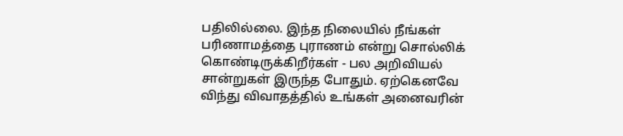பதிலில்லை. இந்த நிலையில் நீங்கள் பரிணாமத்தை புராணம் என்று சொல்லிக் கொண்டிருக்கிறீர்கள் - பல அறிவியல் சான்றுகள் இருந்த போதும். ஏற்கெனவே விந்து விவாதத்தில் உங்கள் அனைவரின்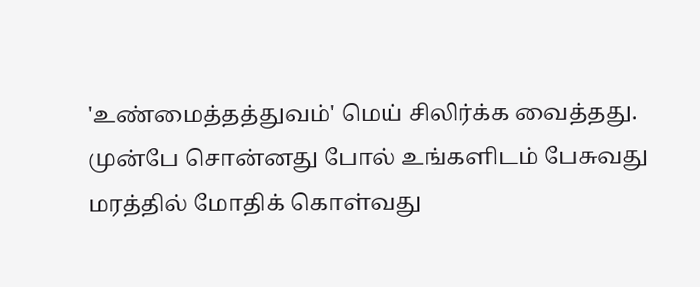'உண்மைத்தத்துவம்' மெய் சிலிர்க்க வைத்தது. முன்பே சொன்னது போல் உங்களிடம் பேசுவது மரத்தில் மோதிக் கொள்வது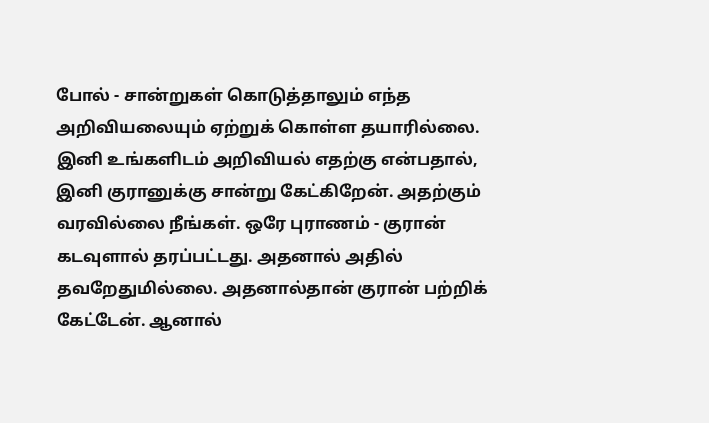போல் - சான்றுகள் கொடுத்தாலும் எந்த அறிவியலையும் ஏற்றுக் கொள்ள தயாரில்லை. இனி உங்களிடம் அறிவியல் எதற்கு என்பதால், இனி குரானுக்கு சான்று கேட்கிறேன். அதற்கும் வரவில்லை நீங்கள். ஒரே புராணம் - குரான் கடவுளால் தரப்பட்டது. அதனால் அதில் தவறேதுமில்லை. அதனால்தான் குரான் பற்றிக் கேட்டேன். ஆனால்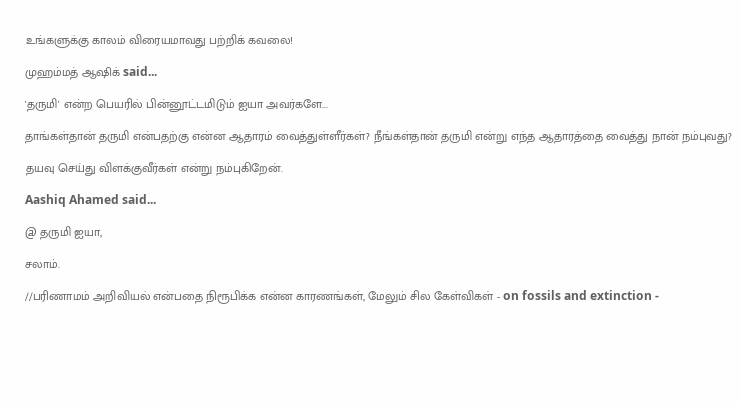உங்களுக்கு காலம் விரையமாவது பற்றிக் கவலை!

முஹம்மத் ஆஷிக் said...

'தருமி' என்ற பெயரில் பின்னூட்டமிடும் ஐயா அவர்களே...

தாங்கள்தான் தருமி என்பதற்கு என்ன ஆதாரம் வைத்துள்ளீர்கள்? நீங்கள்தான் தருமி என்று எந்த ஆதாரத்தை வைத்து நான் நம்புவது?

தயவு செய்து விளக்குவீர்கள் என்று நம்புகிறேன்.

Aashiq Ahamed said...

@ தருமி ஐயா,

சலாம்.

//பரிணாமம் அறிவியல் என்பதை நிரூபிக்க என்ன காரணங்கள், மேலும் சில கேள்விகள் - on fossils and extinction -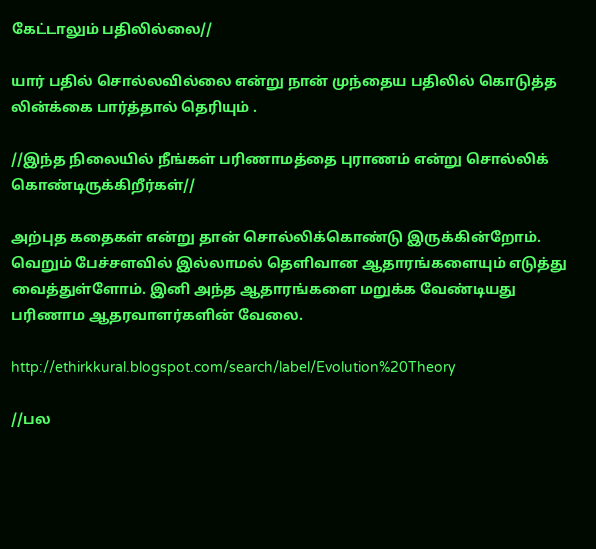கேட்டாலும் பதிலில்லை//

யார் பதில் சொல்லவில்லை என்று நான் முந்தைய பதிலில் கொடுத்த லின்க்கை பார்த்தால் தெரியும் .

//இந்த நிலையில் நீங்கள் பரிணாமத்தை புராணம் என்று சொல்லிக் கொண்டிருக்கிறீர்கள்//

அற்புத கதைகள் என்று தான் சொல்லிக்கொண்டு இருக்கின்றோம். வெறும் பேச்சளவில் இல்லாமல் தெளிவான ஆதாரங்களையும் எடுத்து வைத்துள்ளோம். இனி அந்த ஆதாரங்களை மறுக்க வேண்டியது பரிணாம ஆதரவாளர்களின் வேலை.

http://ethirkkural.blogspot.com/search/label/Evolution%20Theory

//பல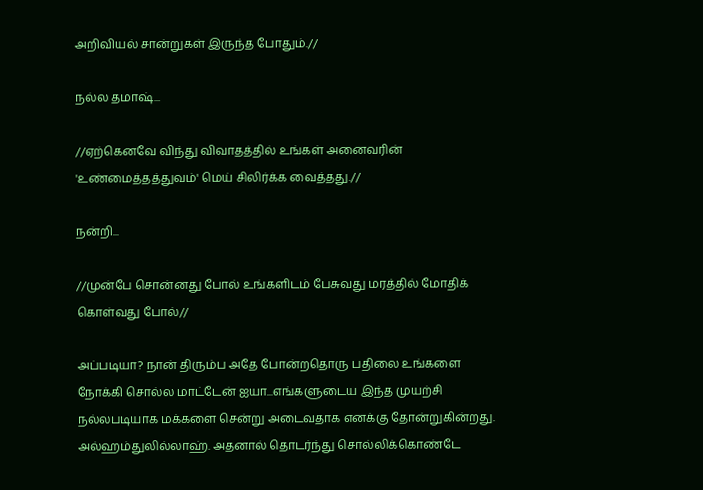அறிவியல் சான்றுகள் இருந்த போதும்.//

நல்ல தமாஷ்...

//ஏற்கெனவே விந்து விவாதத்தில் உங்கள் அனைவரின் 'உண்மைத்தத்துவம்' மெய் சிலிர்க்க வைத்தது.//

நன்றி...

//முன்பே சொன்னது போல் உங்களிடம் பேசுவது மரத்தில் மோதிக் கொள்வது போல்//

அப்படியா? நான் திரும்ப அதே போன்றதொரு பதிலை உங்களை நோக்கி சொல்ல மாட்டேன் ஐயா...எங்களுடைய இந்த முயற்சி நல்லபடியாக மக்களை சென்று அடைவதாக எனக்கு தோன்றுகின்றது. அல்ஹம்துலில்லாஹ். அதனால் தொடர்ந்து சொல்லிக்கொண்டே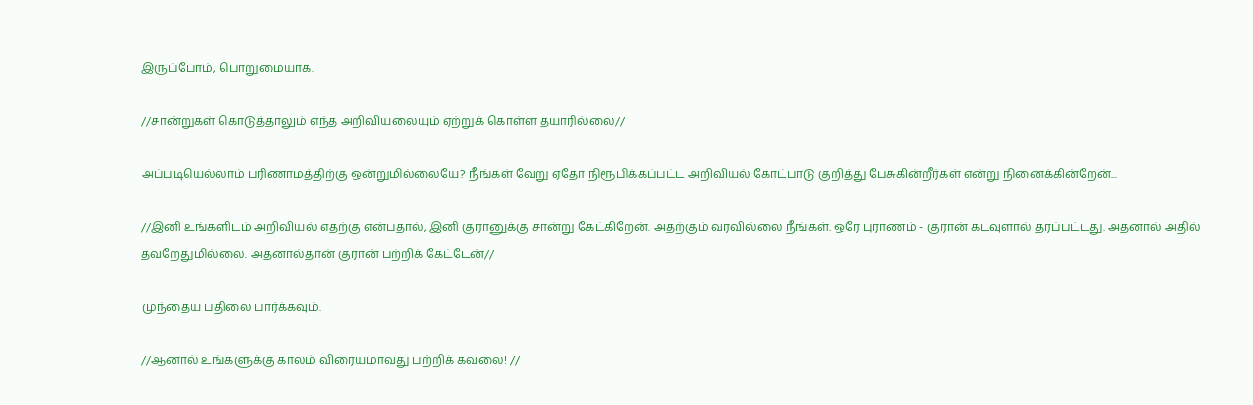இருப்போம், பொறுமையாக.

//சான்றுகள் கொடுத்தாலும் எந்த அறிவியலையும் ஏற்றுக் கொள்ள தயாரில்லை//

அப்படியெல்லாம் பரிணாமத்திற்கு ஒன்றுமில்லையே? நீங்கள் வேறு ஏதோ நிரூபிக்கப்பட்ட அறிவியல் கோட்பாடு குறித்து பேசுகின்றீர்கள் என்று நினைக்கின்றேன்...

//இனி உங்களிடம் அறிவியல் எதற்கு என்பதால், இனி குரானுக்கு சான்று கேட்கிறேன். அதற்கும் வரவில்லை நீங்கள். ஒரே புராணம் - குரான் கடவுளால் தரப்பட்டது. அதனால் அதில் தவறேதுமில்லை. அதனால்தான் குரான் பற்றிக் கேட்டேன்//

முந்தைய பதிலை பார்க்கவும்.

//ஆனால் உங்களுக்கு காலம் விரையமாவது பற்றிக் கவலை! //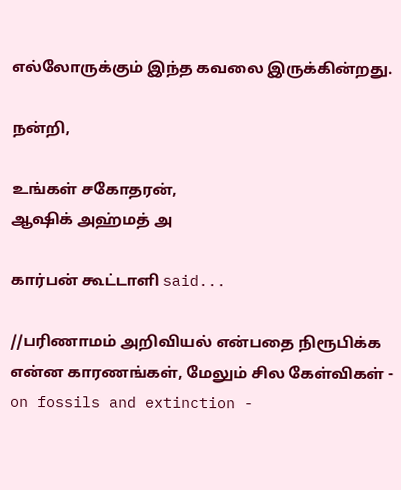எல்லோருக்கும் இந்த கவலை இருக்கின்றது.

நன்றி,

உங்கள் சகோதரன்,
ஆஷிக் அஹ்மத் அ

கார்பன் கூட்டாளி said...

//பரிணாமம் அறிவியல் என்பதை நிரூபிக்க என்ன காரணங்கள், மேலும் சில கேள்விகள் - on fossils and extinction -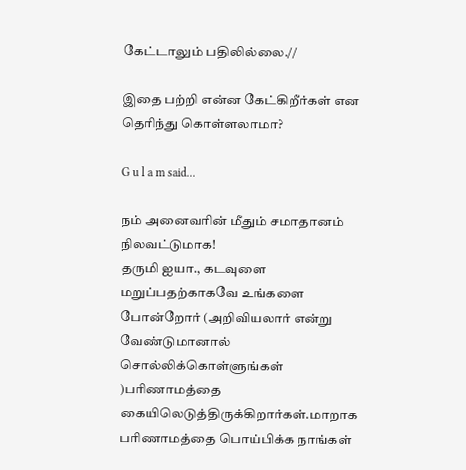கேட்டாலும் பதிலில்லை.//

இதை பற்றி என்ன கேட்கிறீர்கள் என தெரிந்து கொள்ளலாமா?

G u l a m said...

நம் அனைவரின் மீதும் சமாதானம் நிலவட்டுமாக!
தருமி ஐயா., கடவுளை மறுப்பதற்காகவே உங்களை போன்றோர் (அறிவியலார் என்று வேண்டுமானால் சொல்லிக்கொள்ளுங்கள் )பரிணாமத்தை கையிலெடுத்திருக்கிறார்கள்.மாறாக பரிணாமத்தை பொய்பிக்க நாங்கள்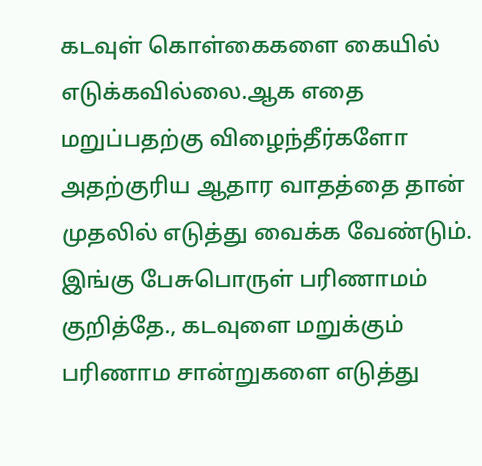கடவுள் கொள்கைகளை கையில் எடுக்கவில்லை.ஆக எதை மறுப்பதற்கு விழைந்தீர்களோ அதற்குரிய ஆதார வாதத்தை தான் முதலில் எடுத்து வைக்க வேண்டும். இங்கு பேசுபொருள் பரிணாமம் குறித்தே., கடவுளை மறுக்கும் பரிணாம சான்றுகளை எடுத்து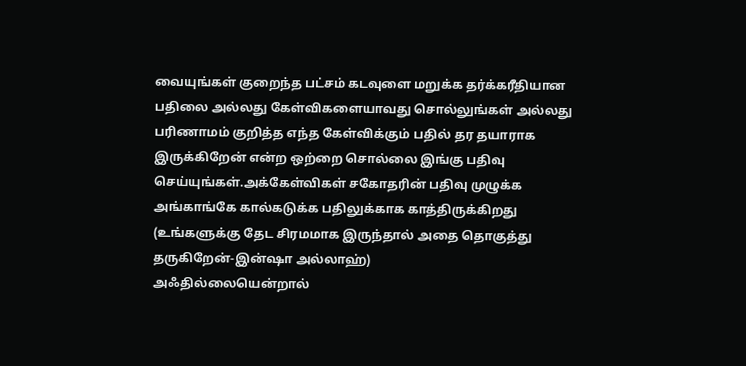வையுங்கள் குறைந்த பட்சம் கடவுளை மறுக்க தர்க்கரீதியான பதிலை அல்லது கேள்விகளையாவது சொல்லுங்கள் அல்லது பரிணாமம் குறித்த எந்த கேள்விக்கும் பதில் தர தயாராக இருக்கிறேன் என்ற ஒற்றை சொல்லை இங்கு பதிவு செய்யுங்கள்.அக்கேள்விகள் சகோதரின் பதிவு முழுக்க அங்காங்கே கால்கடுக்க பதிலுக்காக காத்திருக்கிறது (உங்களுக்கு தேட சிரமமாக இருந்தால் அதை தொகுத்து தருகிறேன்-இன்ஷா அல்லாஹ்)
அஃதில்லையென்றால்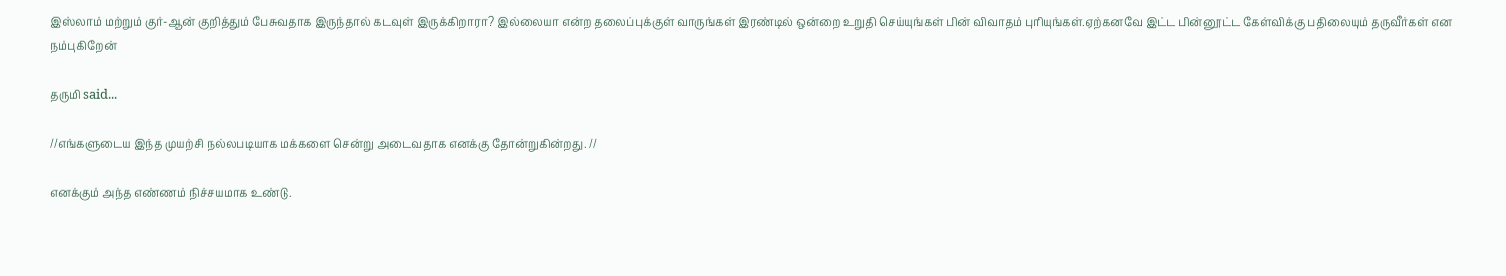இஸ்லாம் மற்றும் குர்-ஆன் குறித்தும் பேசுவதாக இருந்தால் கடவுள் இருக்கிறாரா? இல்லையா என்ற தலைப்புக்குள் வாருங்கள் இரண்டில் ஒன்றை உறுதி செய்யுங்கள் பின் விவாதம் புரியுங்கள்.ஏற்கனவே இட்ட பின்னூட்ட கேள்விக்கு பதிலையும் தருவீர்கள் என நம்புகிறேன்

தருமி said...

//எங்களுடைய இந்த முயற்சி நல்லபடியாக மக்களை சென்று அடைவதாக எனக்கு தோன்றுகின்றது. //

எனக்கும் அந்த எண்ணம் நிச்சயமாக உண்டு.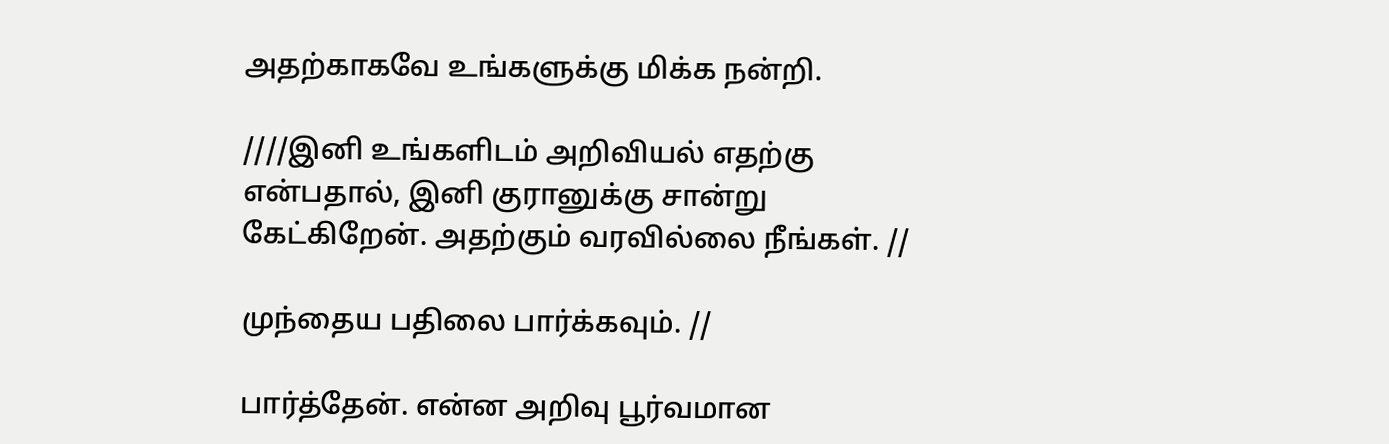அதற்காகவே உங்களுக்கு மிக்க நன்றி.

////இனி உங்களிடம் அறிவியல் எதற்கு என்பதால், இனி குரானுக்கு சான்று கேட்கிறேன். அதற்கும் வரவில்லை நீங்கள். //

முந்தைய பதிலை பார்க்கவும். //

பார்த்தேன். என்ன அறிவு பூர்வமான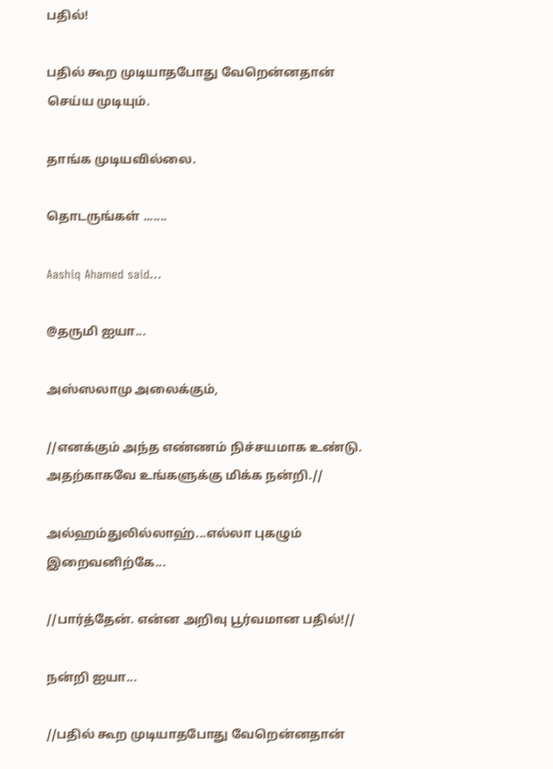பதில்!

பதில் கூற முடியாதபோது வேறென்னதான் செய்ய முடியும்.

தாங்க முடியவில்லை.

தொடருங்கள் .......

Aashiq Ahamed said...

@தருமி ஐயா...

அஸ்ஸலாமு அலைக்கும்,

//எனக்கும் அந்த எண்ணம் நிச்சயமாக உண்டு. அதற்காகவே உங்களுக்கு மிக்க நன்றி.//

அல்ஹம்துலில்லாஹ்...எல்லா புகழும் இறைவனிற்கே...

//பார்த்தேன். என்ன அறிவு பூர்வமான பதில்!//

நன்றி ஐயா...

//பதில் கூற முடியாதபோது வேறென்னதான்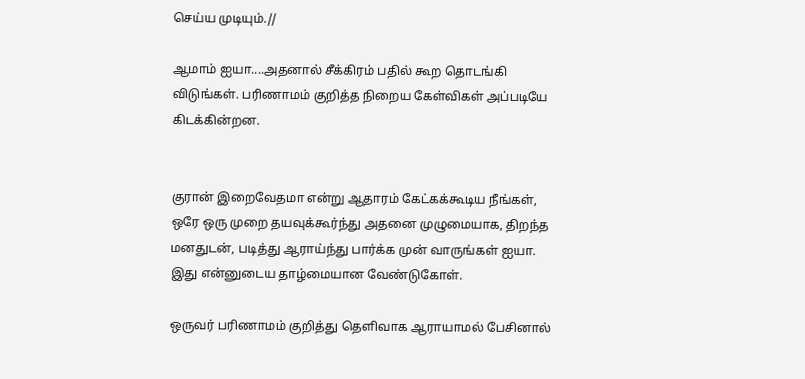செய்ய முடியும்.//

ஆமாம் ஐயா....அதனால் சீக்கிரம் பதில் கூற தொடங்கி விடுங்கள். பரிணாமம் குறித்த நிறைய கேள்விகள் அப்படியே கிடக்கின்றன.


குரான் இறைவேதமா என்று ஆதாரம் கேட்கக்கூடிய நீங்கள், ஒரே ஒரு முறை தயவுக்கூர்ந்து அதனை முழுமையாக, திறந்த மனதுடன், படித்து ஆராய்ந்து பார்க்க முன் வாருங்கள் ஐயா. இது என்னுடைய தாழ்மையான வேண்டுகோள்.

ஒருவர் பரிணாமம் குறித்து தெளிவாக ஆராயாமல் பேசினால்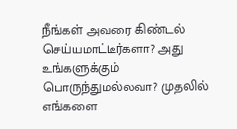நீங்கள் அவரை கிண்டல் செய்யமாட்டீர்களா? அது உங்களுக்கும் பொருந்துமல்லவா? முதலில் எங்களை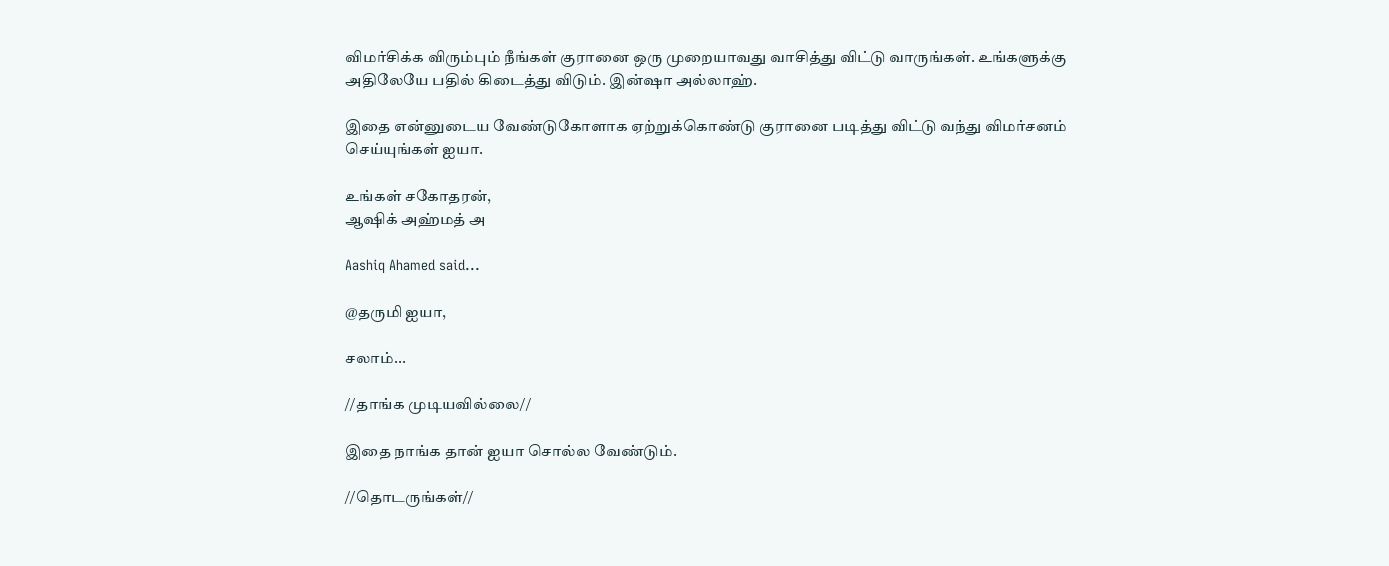விமர்சிக்க விரும்பும் நீங்கள் குரானை ஒரு முறையாவது வாசித்து விட்டு வாருங்கள். உங்களுக்கு அதிலேயே பதில் கிடைத்து விடும். இன்ஷா அல்லாஹ்.

இதை என்னுடைய வேண்டுகோளாக ஏற்றுக்கொண்டு குரானை படித்து விட்டு வந்து விமர்சனம் செய்யுங்கள் ஐயா.

உங்கள் சகோதரன்,
ஆஷிக் அஹ்மத் அ

Aashiq Ahamed said...

@தருமி ஐயா,

சலாம்...

//தாங்க முடியவில்லை//

இதை நாங்க தான் ஐயா சொல்ல வேண்டும்.

//தொடருங்கள்//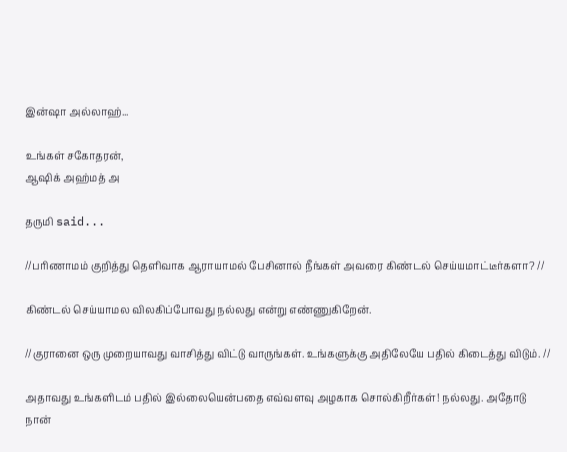இன்ஷா அல்லாஹ்...

உங்கள் சகோதரன்,
ஆஷிக் அஹ்மத் அ

தருமி said...

//பரிணாமம் குறித்து தெளிவாக ஆராயாமல் பேசினால் நீங்கள் அவரை கிண்டல் செய்யமாட்டீர்களா? //

கிண்டல் செய்யாமல விலகிப்போவது நல்லது என்று எண்ணுகிறேன்.

//குரானை ஒரு முறையாவது வாசித்து விட்டு வாருங்கள். உங்களுக்கு அதிலேயே பதில் கிடைத்து விடும். //

அதாவது உங்களிடம் பதில் இல்லையென்பதை எவ்வளவு அழகாக சொல்கிறீர்கள்! நல்லது. அதோடு நான்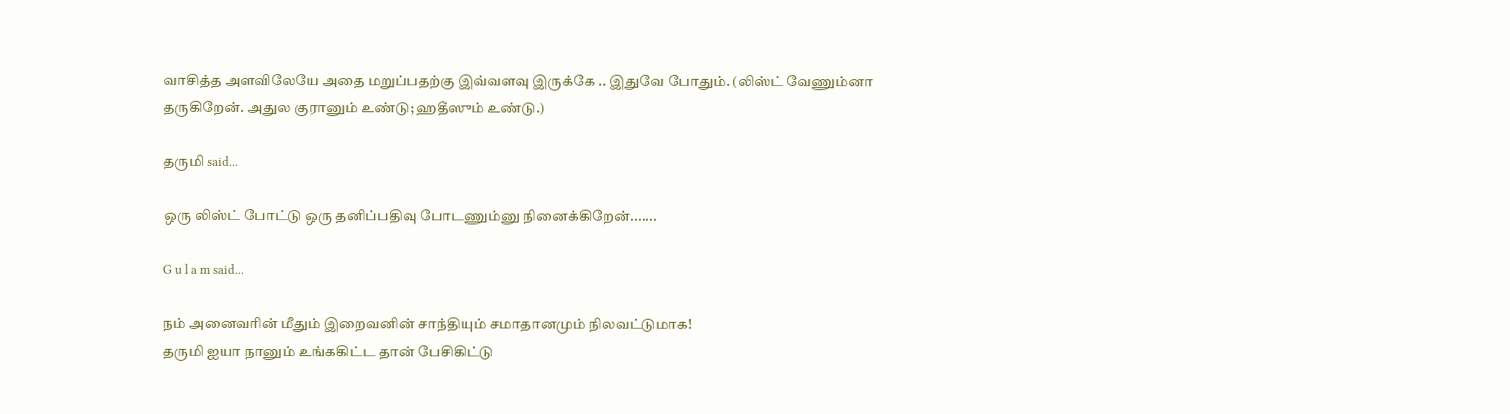வாசித்த அளவிலேயே அதை மறுப்பதற்கு இவ்வளவு இருக்கே .. இதுவே போதும். (லிஸ்ட் வேணும்னா தருகிறேன். அதுல குரானும் உண்டு; ஹதீஸும் உண்டு.)

தருமி said...

ஒரு லிஸ்ட் போட்டு ஒரு தனிப்பதிவு போடணும்னு நினைக்கிறேன்.......

G u l a m said...

நம் அனைவரின் மீதும் இறைவனின் சாந்தியும் சமாதானமும் நிலவட்டுமாக!
தருமி ஐயா நானும் உங்ககிட்ட தான் பேசிகிட்டு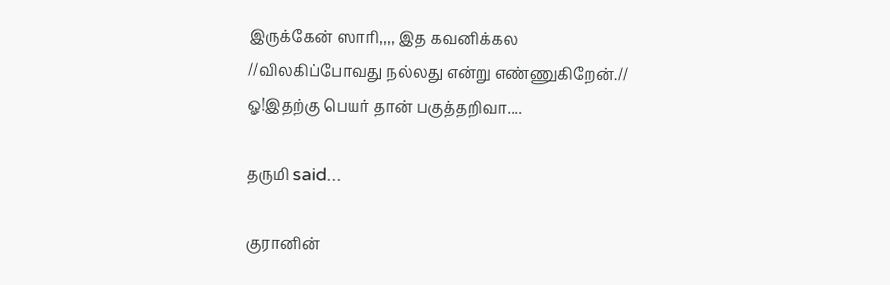இருக்கேன் ஸாரி,,,, இத கவனிக்கல
//விலகிப்போவது நல்லது என்று எண்ணுகிறேன்.//
ஓ!இதற்கு பெயர் தான் பகுத்தறிவா....

தருமி said...

குரானின்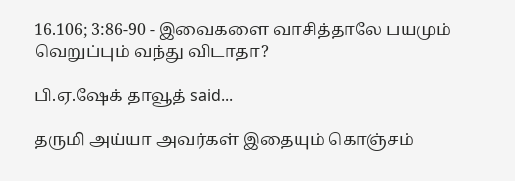16.106; 3:86-90 - இவைகளை வாசித்தாலே பயமும் வெறுப்பும் வந்து விடாதா?

பி.ஏ.ஷேக் தாவூத் said...

தருமி அய்யா அவர்கள் இதையும் கொஞ்சம்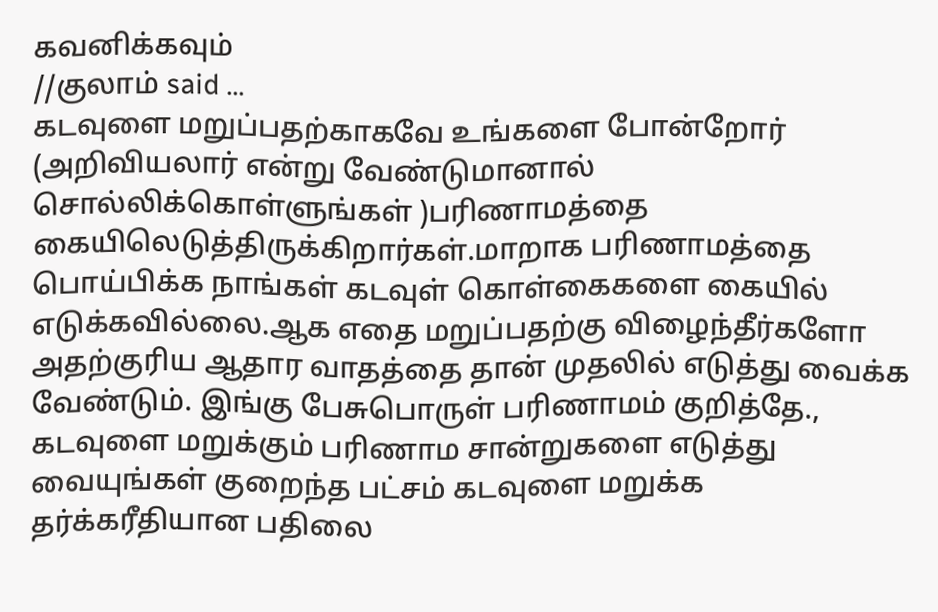கவனிக்கவும்
//குலாம் said ...
கடவுளை மறுப்பதற்காகவே உங்களை போன்றோர் (அறிவியலார் என்று வேண்டுமானால் சொல்லிக்கொள்ளுங்கள் )பரிணாமத்தை கையிலெடுத்திருக்கிறார்கள்.மாறாக பரிணாமத்தை பொய்பிக்க நாங்கள் கடவுள் கொள்கைகளை கையில் எடுக்கவில்லை.ஆக எதை மறுப்பதற்கு விழைந்தீர்களோ அதற்குரிய ஆதார வாதத்தை தான் முதலில் எடுத்து வைக்க வேண்டும். இங்கு பேசுபொருள் பரிணாமம் குறித்தே., கடவுளை மறுக்கும் பரிணாம சான்றுகளை எடுத்து வையுங்கள் குறைந்த பட்சம் கடவுளை மறுக்க தர்க்கரீதியான பதிலை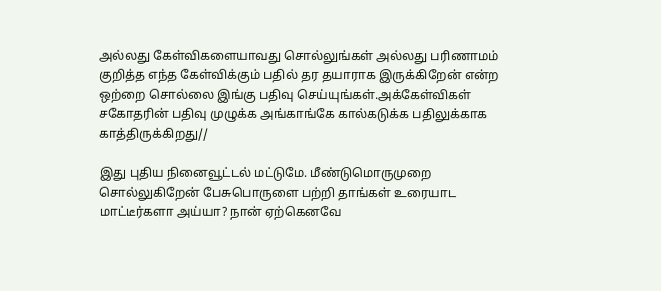அல்லது கேள்விகளையாவது சொல்லுங்கள் அல்லது பரிணாமம் குறித்த எந்த கேள்விக்கும் பதில் தர தயாராக இருக்கிறேன் என்ற ஒற்றை சொல்லை இங்கு பதிவு செய்யுங்கள்.அக்கேள்விகள் சகோதரின் பதிவு முழுக்க அங்காங்கே கால்கடுக்க பதிலுக்காக காத்திருக்கிறது//

இது புதிய நினைவூட்டல் மட்டுமே. மீண்டுமொருமுறை சொல்லுகிறேன் பேசுபொருளை பற்றி தாங்கள் உரையாட மாட்டீர்களா அய்யா? நான் ஏற்கெனவே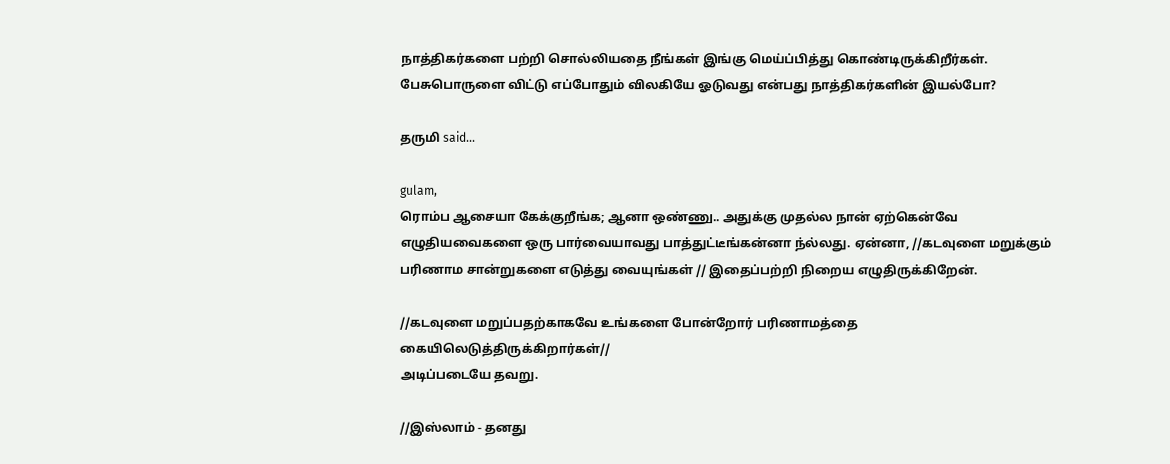நாத்திகர்களை பற்றி சொல்லியதை நீங்கள் இங்கு மெய்ப்பித்து கொண்டிருக்கிறீர்கள். பேசுபொருளை விட்டு எப்போதும் விலகியே ஓடுவது என்பது நாத்திகர்களின் இயல்போ?

தருமி said...

gulam,
ரொம்ப ஆசையா கேக்குறீங்க; ஆனா ஒண்ணு.. அதுக்கு முதல்ல நான் ஏற்கென்வே எழுதியவைகளை ஒரு பார்வையாவது பாத்துட்டீங்கன்னா ந்ல்லது. ஏன்னா, //கடவுளை மறுக்கும் பரிணாம சான்றுகளை எடுத்து வையுங்கள் // இதைப்பற்றி நிறைய எழுதிருக்கிறேன்.

//கடவுளை மறுப்பதற்காகவே உங்களை போன்றோர் பரிணாமத்தை கையிலெடுத்திருக்கிறார்கள்//
அடிப்படையே தவறு.

//இஸ்லாம் - தனது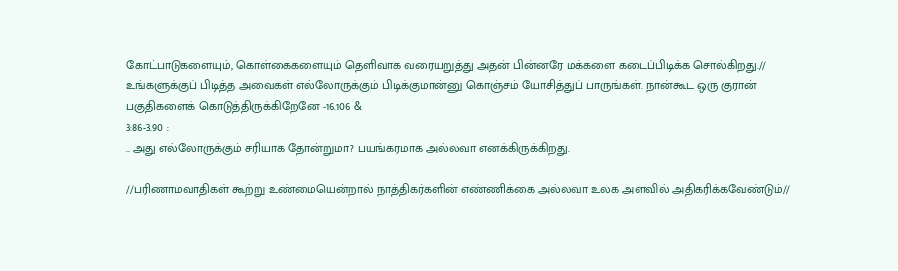கோட்பாடுகளையும், கொள்கைகளையும் தெளிவாக வரையறுத்து அதன் பின்னரே மக்களை கடைப்பிடிக்க சொல்கிறது.// உங்களுக்குப் பிடித்த அவைகள் எல்லோருக்கும் பிடிக்குமான்னு கொஞ்சம் யோசித்துப் பாருங்கள். நான்கூட ஒரு குரான் பகுதிகளைக் கொடுத்திருக்கிறேனே -16.106 &
3:86-3.90 :
.. அது எல்லோருக்கும் சரியாக தோன்றுமா? பயங்கரமாக அல்லவா எனக்கிருக்கிறது.

//பரிணாமவாதிகள் கூற்று உண்மையென்றால் நாத்திகர்களின் எண்ணிக்கை அல்லவா உலக அளவில் அதிகரிக்கவேண்டும்//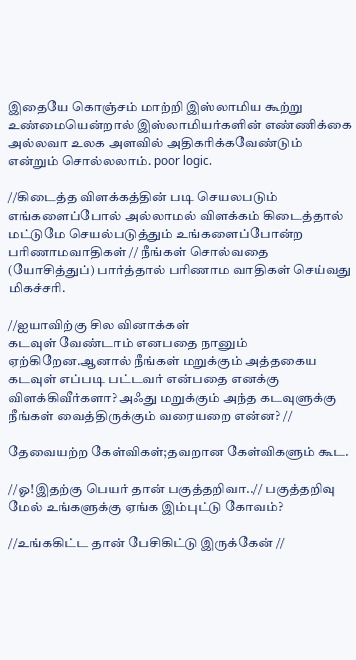இதையே கொஞ்சம் மாற்றி இஸ்லாமிய கூற்று உண்மையென்றால் இஸ்லாமியர்களின் எண்ணிக்கை அல்லவா உலக அளவில் அதிகரிக்கவேண்டும் என்றும் சொல்லலாம். poor logic.

//கிடைத்த விளக்கத்தின் படி செயலபடும் எங்களைப்போல் அல்லாமல் விளக்கம் கிடைத்தால் மட்டுமே செயல்படுத்தும் உங்களைப்போன்ற பரிணாமவாதிகள் // நீங்கள் சொல்வதை (யோசித்துப்) பார்த்தால் பரிணாம வாதிகள் செய்வது மிகச்சரி.

//ஐயாவிற்கு சில வினாக்கள்
கடவுள் வேண்டாம் எனபதை நானும் ஏற்கிறேன.ஆனால் நீங்கள் மறுக்கும் அத்தகைய கடவுள் எப்படி பட்டவர் என்பதை எனக்கு விளக்கிவீர்களா? அஃது மறுக்கும் அந்த கடவுளுக்கு நீங்கள் வைத்திருக்கும் வரையறை என்ன? //

தேவையற்ற கேள்விகள்;தவறான கேள்விகளும் கூட.

//ஓ!இதற்கு பெயர் தான் பகுத்தறிவா..// பகுத்தறிவு மேல் உங்களுக்கு ஏங்க இம்புட்டு கோவம்?

//உங்ககிட்ட தான் பேசிகிட்டு இருக்கேன் //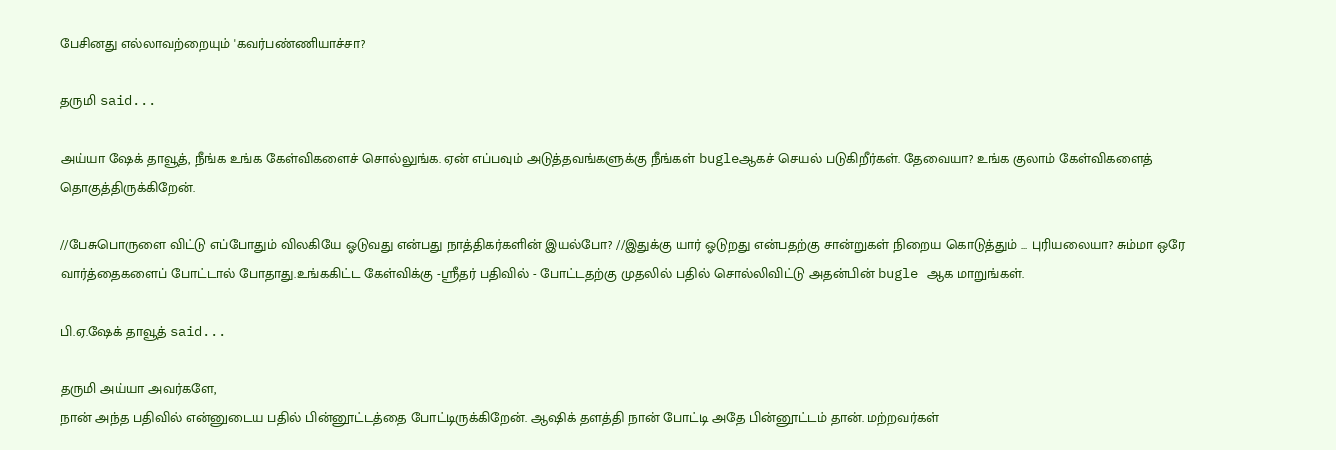பேசினது எல்லாவற்றையும் 'கவர்பண்ணியாச்சா?

தருமி said...

அய்யா ஷேக் தாவூத், நீங்க உங்க கேள்விகளைச் சொல்லுங்க. ஏன் எப்பவும் அடுத்தவங்களுக்கு நீங்கள் bugleஆகச் செயல் படுகிறீர்கள். தேவையா? உங்க குலாம் கேள்விகளைத் தொகுத்திருக்கிறேன்.

//பேசுபொருளை விட்டு எப்போதும் விலகியே ஓடுவது என்பது நாத்திகர்களின் இயல்போ? //இதுக்கு யார் ஓடுறது என்பதற்கு சான்றுகள் நிறைய கொடுத்தும் ... புரியலையா? சும்மா ஒரே வார்த்தைகளைப் போட்டால் போதாது.உங்ககிட்ட கேள்விக்கு -ஸ்ரீதர் பதிவில் - போட்டதற்கு முதலில் பதில் சொல்லிவிட்டு அதன்பின் bugle ஆக மாறுங்கள்.

பி.ஏ.ஷேக் தாவூத் said...

தருமி அய்யா அவர்களே,
நான் அந்த பதிவில் என்னுடைய பதில் பின்னூட்டத்தை போட்டிருக்கிறேன். ஆஷிக் தளத்தி நான் போட்டி அதே பின்னூட்டம் தான். மற்றவர்கள்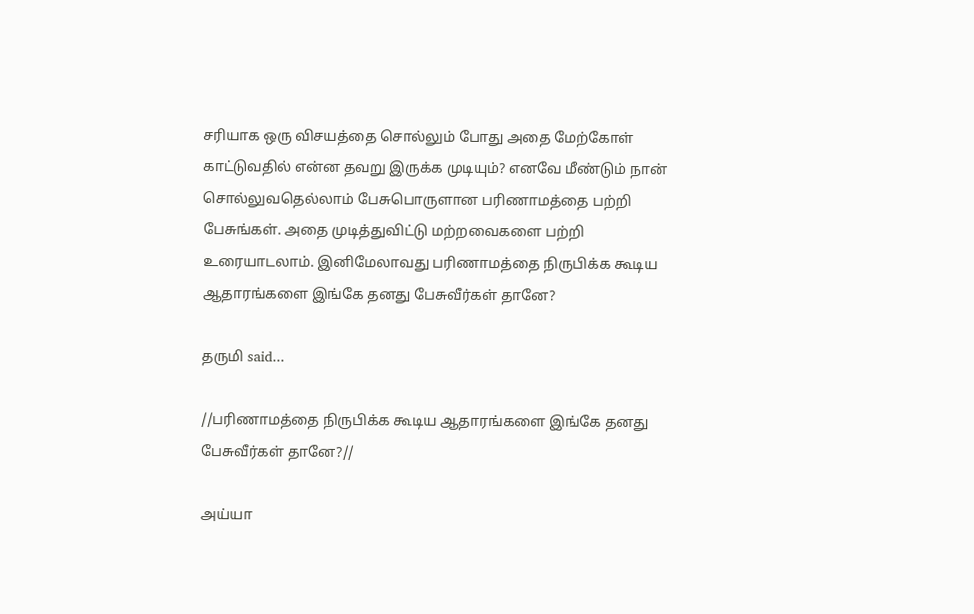சரியாக ஒரு விசயத்தை சொல்லும் போது அதை மேற்கோள் காட்டுவதில் என்ன தவறு இருக்க முடியும்? எனவே மீண்டும் நான் சொல்லுவதெல்லாம் பேசுபொருளான பரிணாமத்தை பற்றி பேசுங்கள். அதை முடித்துவிட்டு மற்றவைகளை பற்றி உரையாடலாம். இனிமேலாவது பரிணாமத்தை நிருபிக்க கூடிய ஆதாரங்களை இங்கே தனது பேசுவீர்கள் தானே?

தருமி said...

//பரிணாமத்தை நிருபிக்க கூடிய ஆதாரங்களை இங்கே தனது பேசுவீர்கள் தானே?//

அய்யா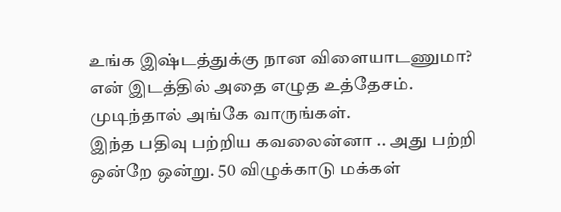உங்க இஷ்டத்துக்கு நான விளையாடணுமா? என் இடத்தில் அதை எழுத உத்தேசம். முடிந்தால் அங்கே வாருங்கள்.
இந்த பதிவு பற்றிய கவலைன்னா .. அது பற்றி ஒன்றே ஒன்று. 50 விழுக்காடு மக்கள்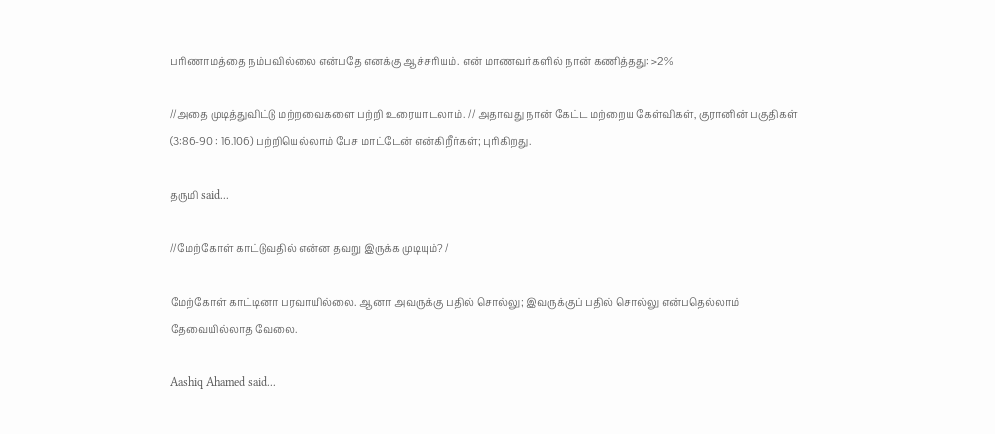பரிணாமத்தை நம்பவில்லை என்பதே எனக்கு ஆச்சரியம். என் மாணவர்களில் நான் கணித்தது: >2%

//அதை முடித்துவிட்டு மற்றவைகளை பற்றி உரையாடலாம். // அதாவது நான் கேட்ட மற்றைய கேள்விகள், குரானின் பகுதிகள் (3:86-90 : 16.106) பற்றியெல்லாம் பேச மாட்டேன் என்கிறீர்கள்; புரிகிறது.

தருமி said...

//மேற்கோள் காட்டுவதில் என்ன தவறு இருக்க முடியும்? /

மேற்கோள் காட்டினா பரவாயில்லை. ஆனா அவருக்கு பதில் சொல்லு; இவருக்குப் பதில் சொல்லு என்பதெல்லாம் தேவையில்லாத வேலை.

Aashiq Ahamed said...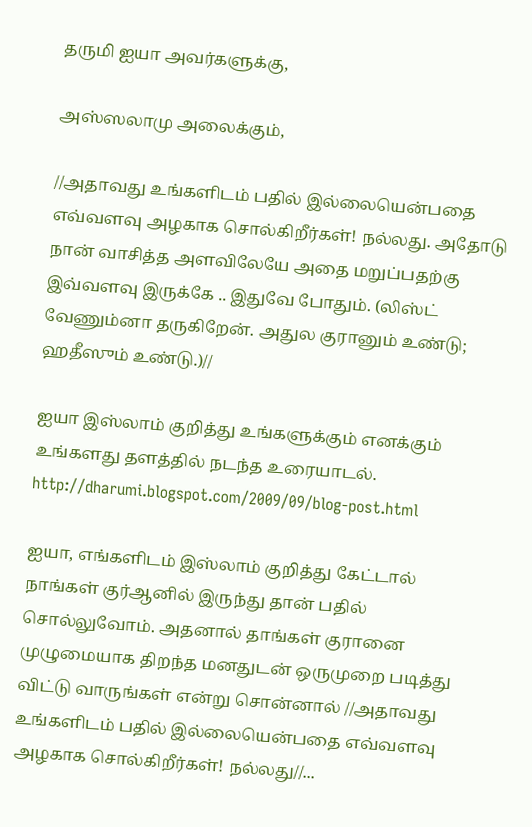தருமி ஐயா அவர்களுக்கு,

அஸ்ஸலாமு அலைக்கும்,

//அதாவது உங்களிடம் பதில் இல்லையென்பதை எவ்வளவு அழகாக சொல்கிறீர்கள்! நல்லது. அதோடு நான் வாசித்த அளவிலேயே அதை மறுப்பதற்கு இவ்வளவு இருக்கே .. இதுவே போதும். (லிஸ்ட் வேணும்னா தருகிறேன். அதுல குரானும் உண்டு; ஹதீஸும் உண்டு.)//

ஐயா இஸ்லாம் குறித்து உங்களுக்கும் எனக்கும் உங்களது தளத்தில் நடந்த உரையாடல்.
http://dharumi.blogspot.com/2009/09/blog-post.html

ஐயா, எங்களிடம் இஸ்லாம் குறித்து கேட்டால் நாங்கள் குர்ஆனில் இருந்து தான் பதில் சொல்லுவோம். அதனால் தாங்கள் குரானை முழுமையாக திறந்த மனதுடன் ஒருமுறை படித்து விட்டு வாருங்கள் என்று சொன்னால் //அதாவது உங்களிடம் பதில் இல்லையென்பதை எவ்வளவு அழகாக சொல்கிறீர்கள்! நல்லது//...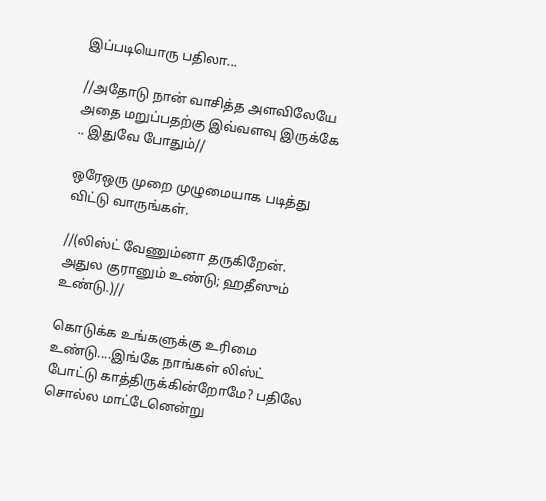இப்படியொரு பதிலா...

//அதோடு நான் வாசித்த அளவிலேயே அதை மறுப்பதற்கு இவ்வளவு இருக்கே .. இதுவே போதும்//

ஒரேஒரு முறை முழுமையாக படித்து விட்டு வாருங்கள்.

//(லிஸ்ட் வேணும்னா தருகிறேன். அதுல குரானும் உண்டு; ஹதீஸும் உண்டு.)//

கொடுக்க உங்களுக்கு உரிமை உண்டு....இங்கே நாங்கள் லிஸ்ட் போட்டு காத்திருக்கின்றோமே? பதிலே சொல்ல மாட்டேனென்று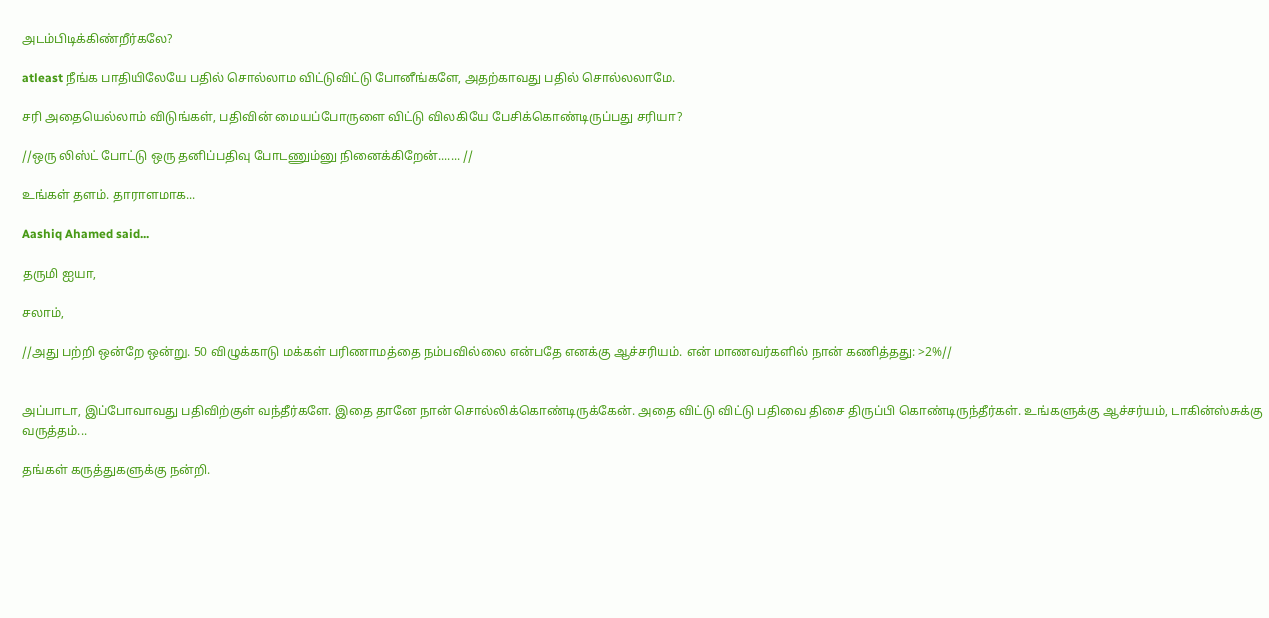அடம்பிடிக்கிண்றீர்கலே?

atleast நீங்க பாதியிலேயே பதில் சொல்லாம விட்டுவிட்டு போனீங்களே, அதற்காவது பதில் சொல்லலாமே.

சரி அதையெல்லாம் விடுங்கள், பதிவின் மையப்போருளை விட்டு விலகியே பேசிக்கொண்டிருப்பது சரியா?

//ஒரு லிஸ்ட் போட்டு ஒரு தனிப்பதிவு போடணும்னு நினைக்கிறேன்....... //

உங்கள் தளம். தாராளமாக...

Aashiq Ahamed said...

தருமி ஐயா,

சலாம்,

//அது பற்றி ஒன்றே ஒன்று. 50 விழுக்காடு மக்கள் பரிணாமத்தை நம்பவில்லை என்பதே எனக்கு ஆச்சரியம். என் மாணவர்களில் நான் கணித்தது: >2%//


அப்பாடா, இப்போவாவது பதிவிற்குள் வந்தீர்களே. இதை தானே நான் சொல்லிக்கொண்டிருக்கேன். அதை விட்டு விட்டு பதிவை திசை திருப்பி கொண்டிருந்தீர்கள். உங்களுக்கு ஆச்சர்யம், டாகின்ஸ்சுக்கு வருத்தம்...

தங்கள் கருத்துகளுக்கு நன்றி.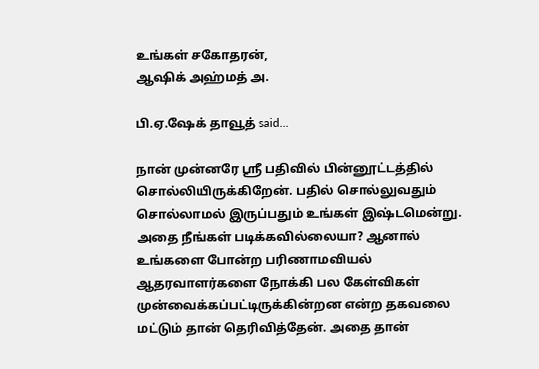உங்கள் சகோதரன்,
ஆஷிக் அஹ்மத் அ.

பி.ஏ.ஷேக் தாவூத் said...

நான் முன்னரே ஸ்ரீ பதிவில் பின்னூட்டத்தில் சொல்லியிருக்கிறேன். பதில் சொல்லுவதும் சொல்லாமல் இருப்பதும் உங்கள் இஷ்டமென்று. அதை நீங்கள் படிக்கவில்லையா? ஆனால் உங்களை போன்ற பரிணாமவியல் ஆதரவாளர்களை நோக்கி பல கேள்விகள் முன்வைக்கப்பட்டிருக்கின்றன என்ற தகவலை மட்டும் தான் தெரிவித்தேன். அதை தான்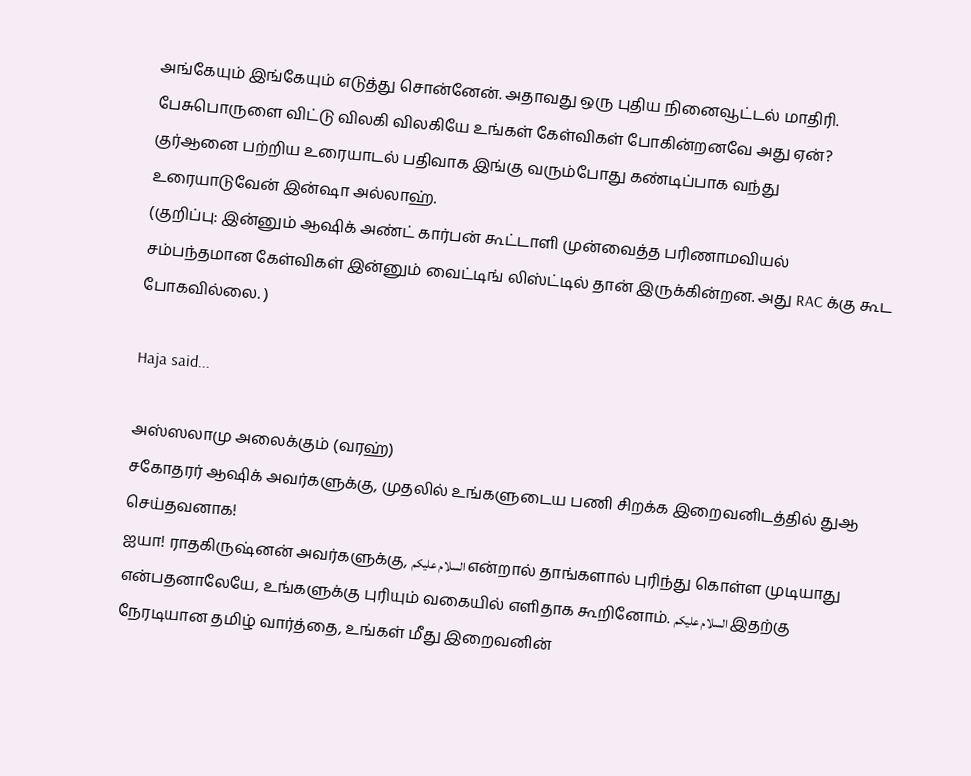அங்கேயும் இங்கேயும் எடுத்து சொன்னேன். அதாவது ஒரு புதிய நினைவூட்டல் மாதிரி. பேசுபொருளை விட்டு விலகி விலகியே உங்கள் கேள்விகள் போகின்றனவே அது ஏன்? குர்ஆனை பற்றிய உரையாடல் பதிவாக இங்கு வரும்போது கண்டிப்பாக வந்து உரையாடுவேன் இன்ஷா அல்லாஹ்.
(குறிப்பு: இன்னும் ஆஷிக் அண்ட் கார்பன் கூட்டாளி முன்வைத்த பரிணாமவியல் சம்பந்தமான கேள்விகள் இன்னும் வைட்டிங் லிஸ்ட்டில் தான் இருக்கின்றன. அது RAC க்கு கூட போகவில்லை. )

Haja said...

அஸ்ஸலாமு அலைக்கும் (வரஹ்)
சகோதரர் ஆஷிக் அவர்களுக்கு, முதலில் உங்களுடைய பணி சிறக்க இறைவனிடத்தில் துஆ செய்தவனாக!
ஐயா! ராதகிருஷ்னன் அவர்களுக்கு, السلام عليكم என்றால் தாங்களால் புரிந்து கொள்ள முடியாது என்பதனாலேயே, உங்களுக்கு புரியும் வகையில் எளிதாக கூறினோம். السلام عليكم இதற்கு நேரடியான தமிழ் வார்த்தை, உங்கள் மீது இறைவனின்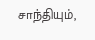சாந்தியும்,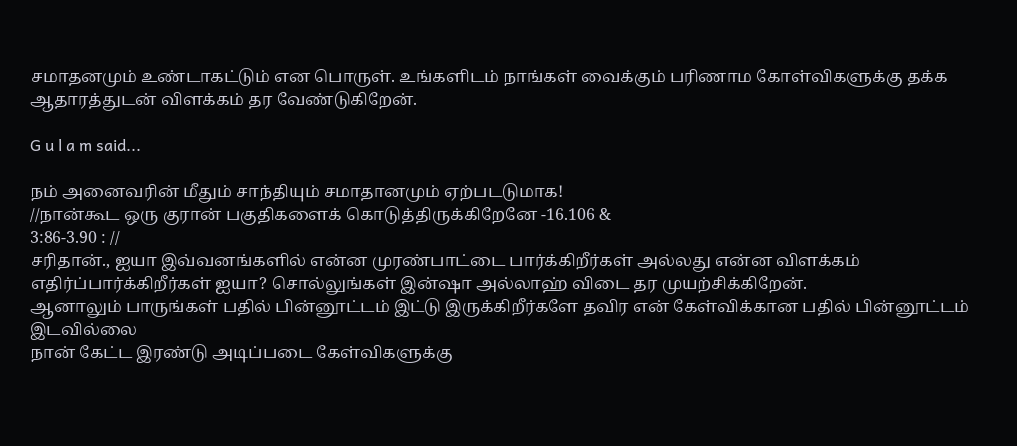சமாதனமும் உண்டாகட்டும் என பொருள். உங்களிடம் நாங்கள் வைக்கும் பரிணாம கோள்விகளுக்கு தக்க ஆதாரத்துடன் விளக்கம் தர வேண்டுகிறேன்.

G u l a m said...

நம் அனைவரின் மீதும் சாந்தியும் சமாதானமும் ஏற்படடுமாக!
//நான்கூட ஒரு குரான் பகுதிகளைக் கொடுத்திருக்கிறேனே -16.106 &
3:86-3.90 : //
சரிதான்., ஐயா இவ்வனங்களில் என்ன முரண்பாட்டை பார்க்கிறீர்கள் அல்லது என்ன விளக்கம் எதிர்ப்பார்க்கிறீர்கள் ஐயா? சொல்லுங்கள் இன்ஷா அல்லாஹ் விடை தர முயற்சிக்கிறேன்.
ஆனாலும் பாருங்கள் பதில் பின்னூட்டம் இட்டு இருக்கிறீர்களே தவிர என் கேள்விக்கான பதில் பின்னூட்டம் இடவில்லை
நான் கேட்ட இரண்டு அடிப்படை கேள்விகளுக்கு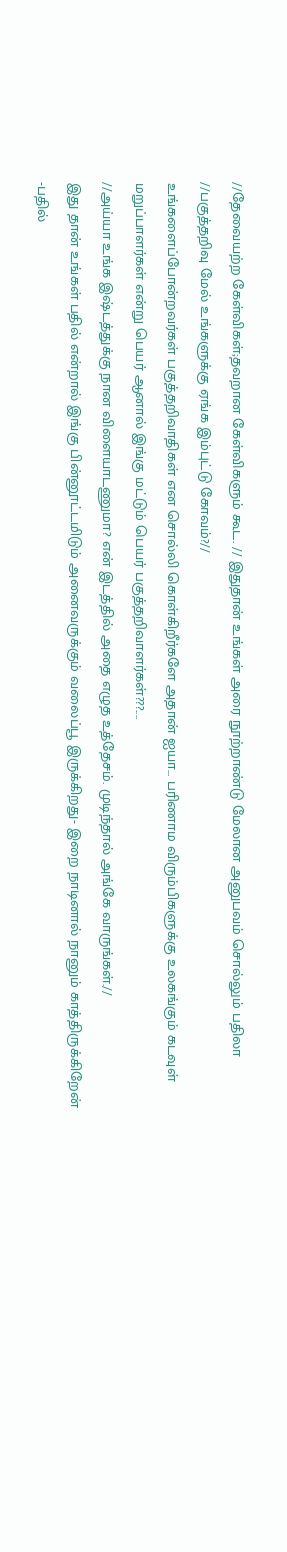//தேவையற்ற கேள்விகள்;தவறான கேள்விகளும் கூட. // இதுதான் உங்கள் அரை நூற்றாண்டு மேலான அனுபவம் சொல்லும் பதிலா
//பகுத்தறிவு மேல் உங்களுக்கு ஏங்க இம்புட்டு கோவம்?//
உங்களைப்போன்றவர்கள் பகுத்தறிவாதிகள் என சொல்லி கொள்கிறீர்களே அதான் ஐயா... பரிணாம விரும்பிகளுக்கு உலகங்கும் கடவுள் மறுப்பாளர்கள் என்று பெயர் ஆனால் இங்கு மட்டும் பெயர் பகுத்தறிவாளர்கள்???....
//அய்யா உங்க இஷ்டத்துக்கு நான விளையாடணுமா? என் இடத்தில் அதை எழுத உத்தேசம். முடிந்தால் அங்கே வாருங்கள்.//
இது தான் உங்கள் பதில் என்றால் இங்கு பின்னூட்டமிடும் அனைவருக்கும் வலைப்பூ இருக்கிறது- இறை நாடினால் நானும் காத்திருக்கிறேன் -பதில்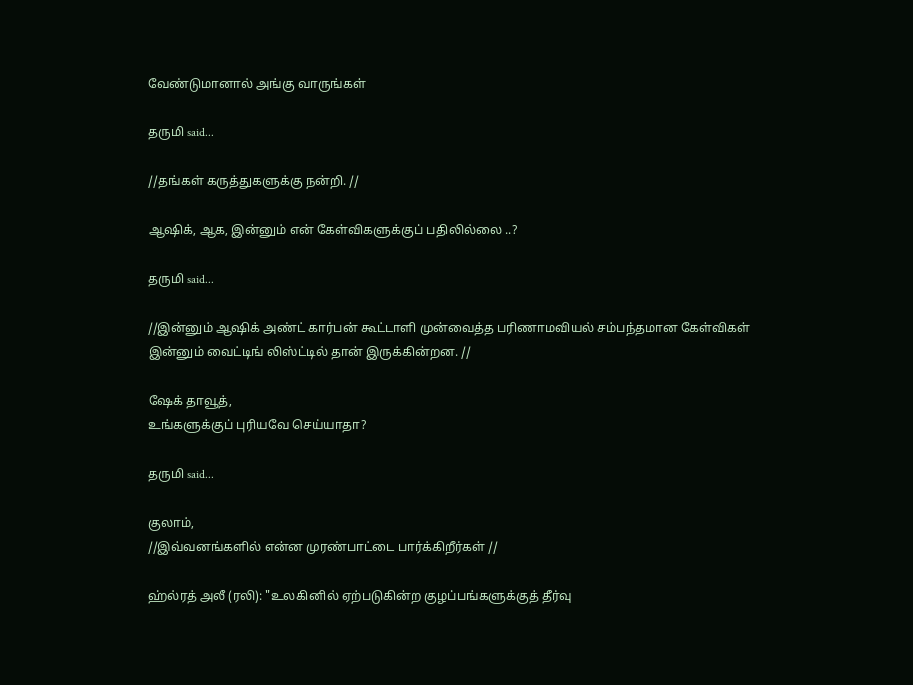வேண்டுமானால் அங்கு வாருங்கள்

தருமி said...

//தங்கள் கருத்துகளுக்கு நன்றி. //

ஆஷிக், ஆக, இன்னும் என் கேள்விகளுக்குப் பதிலில்லை ..?

தருமி said...

//இன்னும் ஆஷிக் அண்ட் கார்பன் கூட்டாளி முன்வைத்த பரிணாமவியல் சம்பந்தமான கேள்விகள் இன்னும் வைட்டிங் லிஸ்ட்டில் தான் இருக்கின்றன. //

ஷேக் தாவூத்,
உங்களுக்குப் புரியவே செய்யாதா?

தருமி said...

குலாம்,
//இவ்வனங்களில் என்ன முரண்பாட்டை பார்க்கிறீர்கள் //

ஹ்ல்ரத் அலீ (ரலி): "உலகினில் ஏற்படுகின்ற குழப்பங்களுக்குத் தீர்வு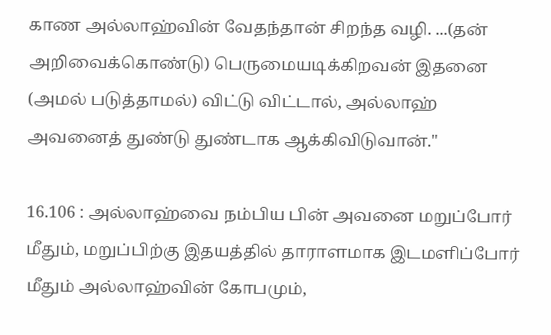காண அல்லாஹ்வின் வேதந்தான் சிறந்த வழி. ...(தன் அறிவைக்கொண்டு) பெருமையடிக்கிறவன் இதனை (அமல் படுத்தாமல்) விட்டு விட்டால், அல்லாஹ் அவனைத் துண்டு துண்டாக ஆக்கிவிடுவான்."

16.106 : அல்லாஹ்வை நம்பிய பின் அவனை மறுப்போர் மீதும், மறுப்பிற்கு இதயத்தில் தாராளமாக இடமளிப்போர் மீதும் அல்லாஹ்வின் கோபமும்,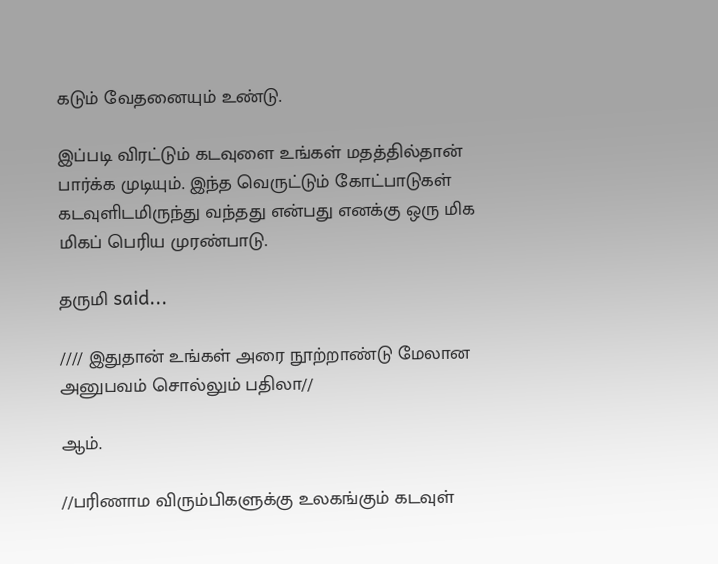கடும் வேதனையும் உண்டு.

இப்படி விரட்டும் கடவுளை உங்கள் மதத்தில்தான் பார்க்க முடியும். இந்த வெருட்டும் கோட்பாடுகள் கடவுளிடமிருந்து வந்தது என்பது எனக்கு ஒரு மிக மிகப் பெரிய முரண்பாடு.

தருமி said...

//// இதுதான் உங்கள் அரை நூற்றாண்டு மேலான அனுபவம் சொல்லும் பதிலா//

ஆம்.

//பரிணாம விரும்பிகளுக்கு உலகங்கும் கடவுள்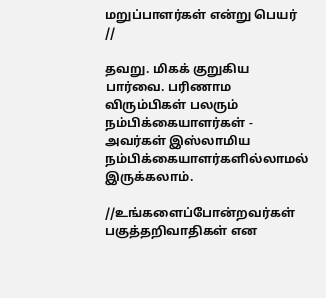மறுப்பாளர்கள் என்று பெயர் //

தவறு. மிகக் குறுகிய பார்வை. பரிணாம விரும்பிகள் பலரும் நம்பிக்கையாளர்கள் - அவர்கள் இஸ்லாமிய நம்பிக்கையாளர்களில்லாமல் இருக்கலாம்.

//உங்களைப்போன்றவர்கள் பகுத்தறிவாதிகள் என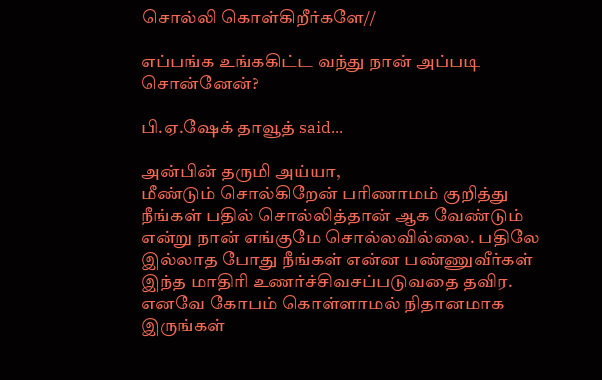சொல்லி கொள்கிறீர்களே//

எப்பங்க உங்ககிட்ட வந்து நான் அப்படி சொன்னேன்?

பி.ஏ.ஷேக் தாவூத் said...

அன்பின் தருமி அய்யா,
மீண்டும் சொல்கிறேன் பரிணாமம் குறித்து நீங்கள் பதில் சொல்லித்தான் ஆக வேண்டும் என்று நான் எங்குமே சொல்லவில்லை. பதிலே இல்லாத போது நீங்கள் என்ன பண்ணுவீர்கள் இந்த மாதிரி உணர்ச்சிவசப்படுவதை தவிர. எனவே கோபம் கொள்ளாமல் நிதானமாக இருங்கள்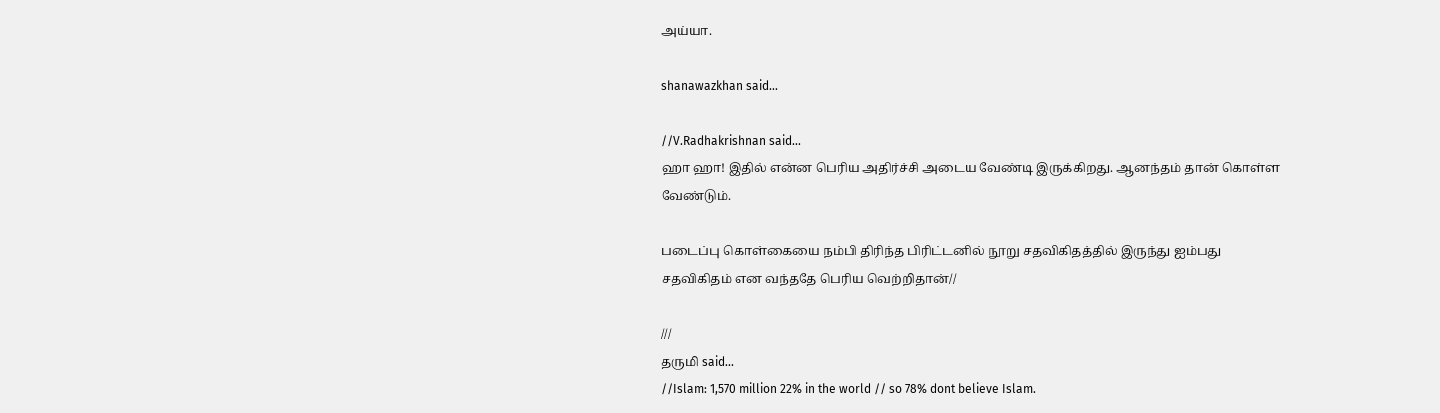அய்யா.

shanawazkhan said...

//V.Radhakrishnan said...
ஹா ஹா! இதில் என்ன பெரிய அதிர்ச்சி அடைய வேண்டி இருக்கிறது. ஆனந்தம் தான் கொள்ள வேண்டும்.

படைப்பு கொள்கையை நம்பி திரிந்த பிரிட்டனில் நூறு சதவிகிதத்தில் இருந்து ஐம்பது சதவிகிதம் என வந்ததே பெரிய வெற்றிதான்//

///
தருமி said...
//Islam: 1,570 million 22% in the world // so 78% dont believe Islam.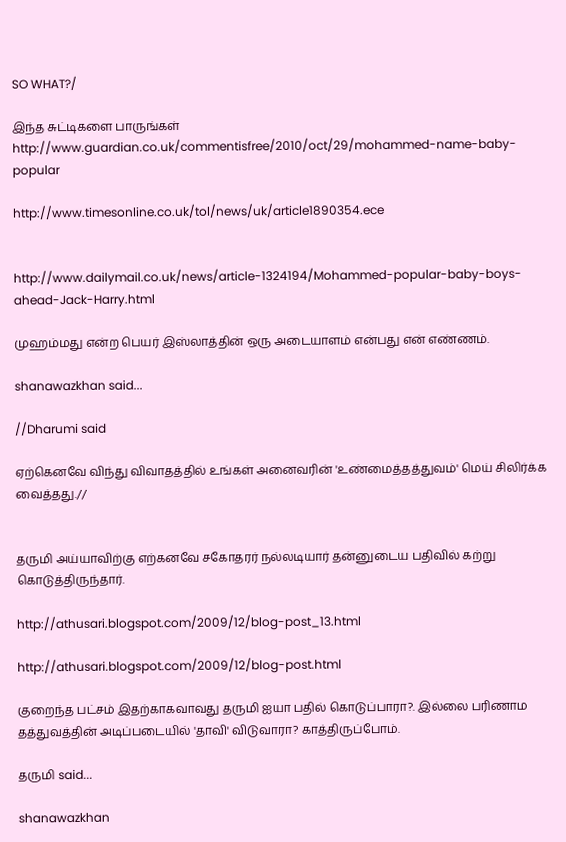SO WHAT?/

இந்த சுட்டிகளை பாருங்கள்
http://www.guardian.co.uk/commentisfree/2010/oct/29/mohammed-name-baby-popular

http://www.timesonline.co.uk/tol/news/uk/article1890354.ece


http://www.dailymail.co.uk/news/article-1324194/Mohammed-popular-baby-boys-ahead-Jack-Harry.html

முஹம்மது என்ற பெயர் இஸ்லாத்தின் ஒரு அடையாளம் என்பது என் எண்ணம்.

shanawazkhan said...

//Dharumi said

ஏற்கெனவே விந்து விவாதத்தில் உங்கள் அனைவரின் 'உண்மைத்தத்துவம்' மெய் சிலிர்க்க வைத்தது.//


தருமி அய்யாவிற்கு எற்கனவே சகோதரர் நல்லடியார் தன்னுடைய பதிவில் கற்று கொடுத்திருந்தார்.

http://athusari.blogspot.com/2009/12/blog-post_13.html

http://athusari.blogspot.com/2009/12/blog-post.html

குறைந்த பட்சம் இதற்காகவாவது தருமி ஐயா பதில் கொடுப்பாரா?. இல்லை பரிணாம தத்துவத்தின் அடிப்படையில் 'தாவி' விடுவாரா? காத்திருப்போம்.

தருமி said...

shanawazkhan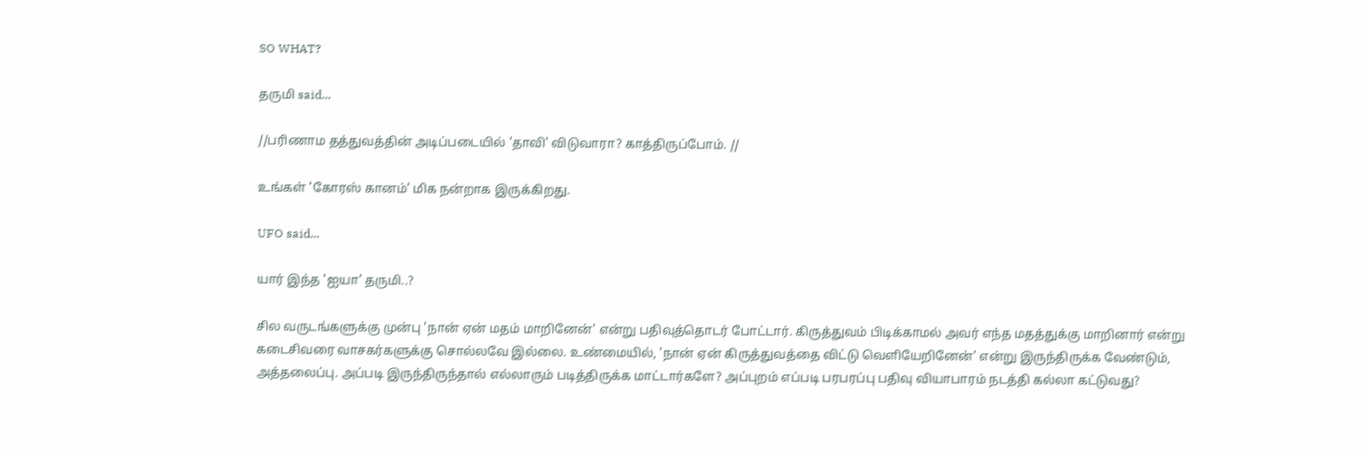SO WHAT?

தருமி said...

//பரிணாம தத்துவத்தின் அடிப்படையில் 'தாவி' விடுவாரா? காத்திருப்போம். //

உங்கள் 'கோரஸ் கானம்' மிக நன்றாக இருக்கிறது.

UFO said...

யார் இந்த 'ஐயா' தருமி..?

சில வருடங்களுக்கு முன்பு 'நான் ஏன் மதம் மாறினேன்' என்று பதிவுத்தொடர் போட்டார். கிருத்துவம் பிடிக்காமல் அவர் எந்த மதத்துக்கு மாறினார் என்று கடைசிவரை வாசகர்களுக்கு சொல்லவே இல்லை. உண்மையில், 'நான் ஏன் கிருத்துவத்தை விட்டு வெளியேறினேன்' என்று இருந்திருக்க வேண்டும், அத்தலைப்பு. அப்படி இருந்திருந்தால் எல்லாரும் படித்திருக்க மாட்டார்களே? அப்புறம் எப்படி பரபரப்பு பதிவு வியாபாரம் நடத்தி கல்லா கட்டுவது?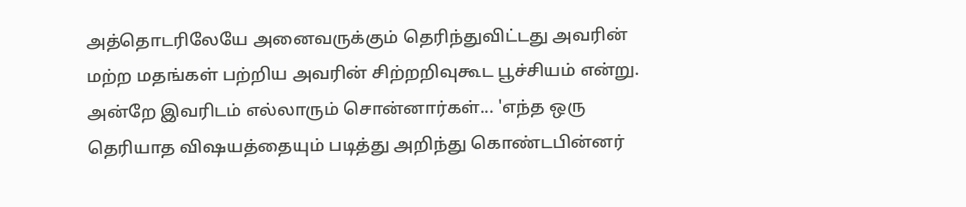அத்தொடரிலேயே அனைவருக்கும் தெரிந்துவிட்டது அவரின் மற்ற மதங்கள் பற்றிய அவரின் சிற்றறிவுகூட பூச்சியம் என்று. அன்றே இவரிடம் எல்லாரும் சொன்னார்கள்... 'எந்த ஒரு தெரியாத விஷயத்தையும் படித்து அறிந்து கொண்டபின்னர்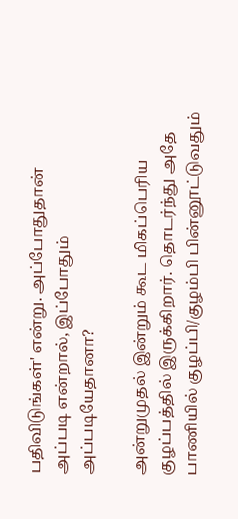பதிவிடுங்கள்' என்று. அப்போதுதான் அப்படி என்றால், இப்போதும் அப்படியேதானா?

அன்றுமுதல் இன்றும் கூட மிகப்பெரிய குழப்பத்தில் இருக்கிறார். தொடர்ந்து அதே பாணியில் குழப்பி/குழம்பி பின்னூட்டுவதும்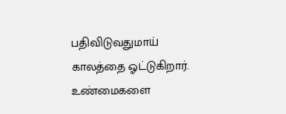பதிவிடுவதுமாய் காலத்தை ஓட்டுகிறார். உண்மைகளை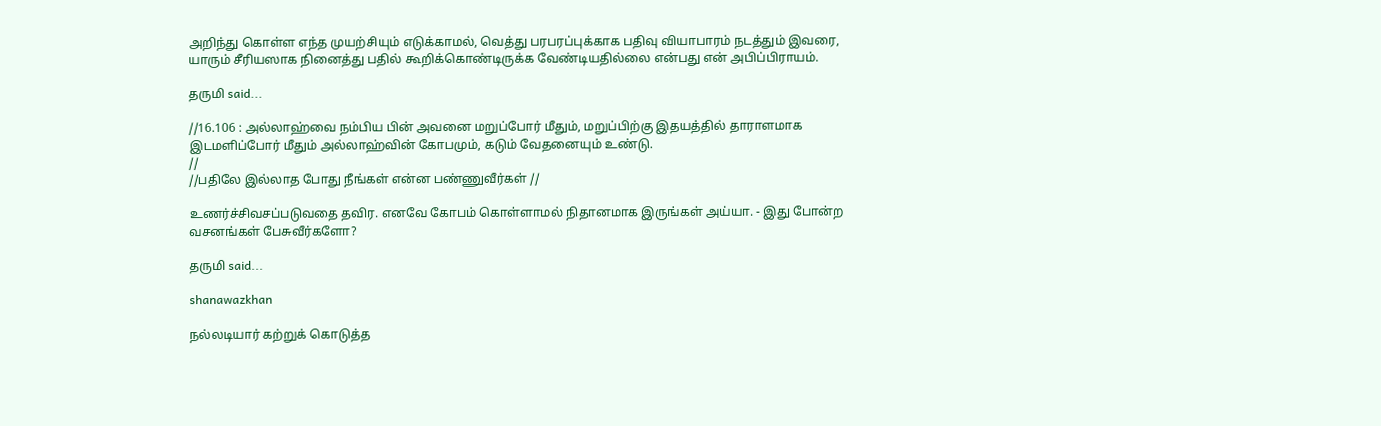அறிந்து கொள்ள எந்த முயற்சியும் எடுக்காமல், வெத்து பரபரப்புக்காக பதிவு வியாபாரம் நடத்தும் இவரை, யாரும் சீரியஸாக நினைத்து பதில் கூறிக்கொண்டிருக்க வேண்டியதில்லை என்பது என் அபிப்பிராயம்.

தருமி said...

//16.106 : அல்லாஹ்வை நம்பிய பின் அவனை மறுப்போர் மீதும், மறுப்பிற்கு இதயத்தில் தாராளமாக இடமளிப்போர் மீதும் அல்லாஹ்வின் கோபமும், கடும் வேதனையும் உண்டு.
//
//பதிலே இல்லாத போது நீங்கள் என்ன பண்ணுவீர்கள் //

உணர்ச்சிவசப்படுவதை தவிர. எனவே கோபம் கொள்ளாமல் நிதானமாக இருங்கள் அய்யா. - இது போன்ற வசனங்கள் பேசுவீர்களோ?

தருமி said...

shanawazkhan

நல்லடியார் கற்றுக் கொடுத்த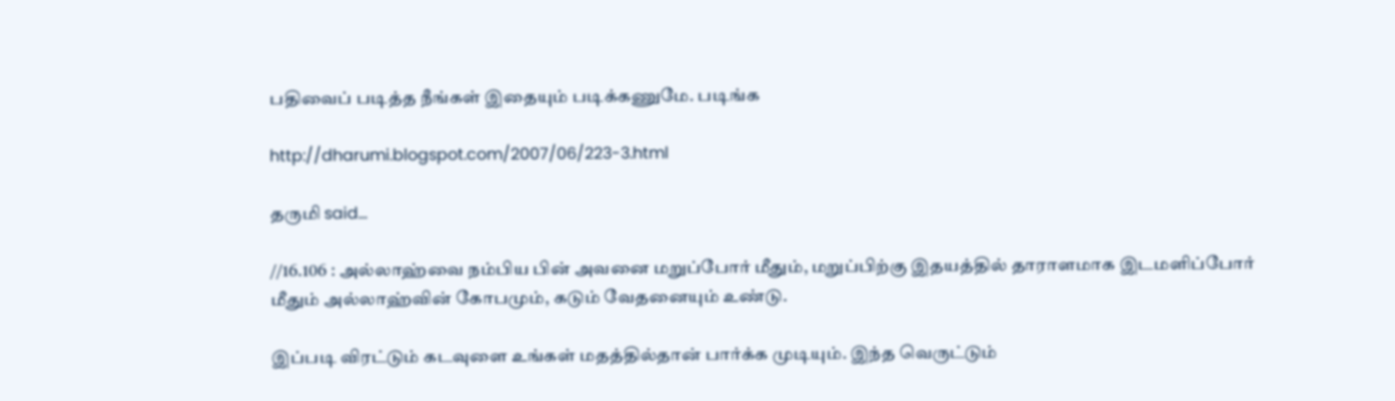பதிவைப் படித்த நீங்கள் இதையும் படிக்கணுமே. படிங்க

http://dharumi.blogspot.com/2007/06/223-3.html

தருமி said...

//16.106 : அல்லாஹ்வை நம்பிய பின் அவனை மறுப்போர் மீதும், மறுப்பிற்கு இதயத்தில் தாராளமாக இடமளிப்போர் மீதும் அல்லாஹ்வின் கோபமும், கடும் வேதனையும் உண்டு.

இப்படி விரட்டும் கடவுளை உங்கள் மதத்தில்தான் பார்க்க முடியும். இந்த வெருட்டும்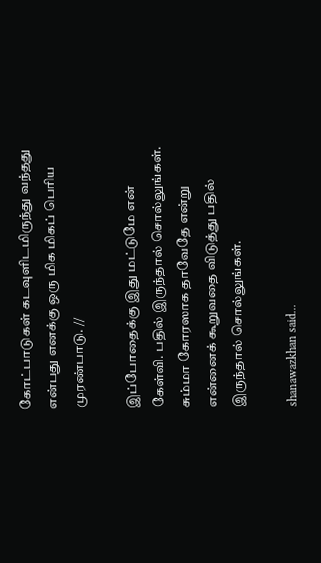கோட்பாடுகள் கடவுளிடமிருந்து வந்தது என்பது எனக்கு ஒரு மிக மிகப் பெரிய முரண்பாடு. //

இப்போதைக்கு இது மட்டுமே என் கேள்வி. பதில் இருந்தால் சொல்லுங்கள். சும்மா கோரஸாக தாவேதே என்று என்னைக் கூறுவதை விடுத்து பதில் இருந்தால் சொல்லுங்கள்.

shanawazkhan said...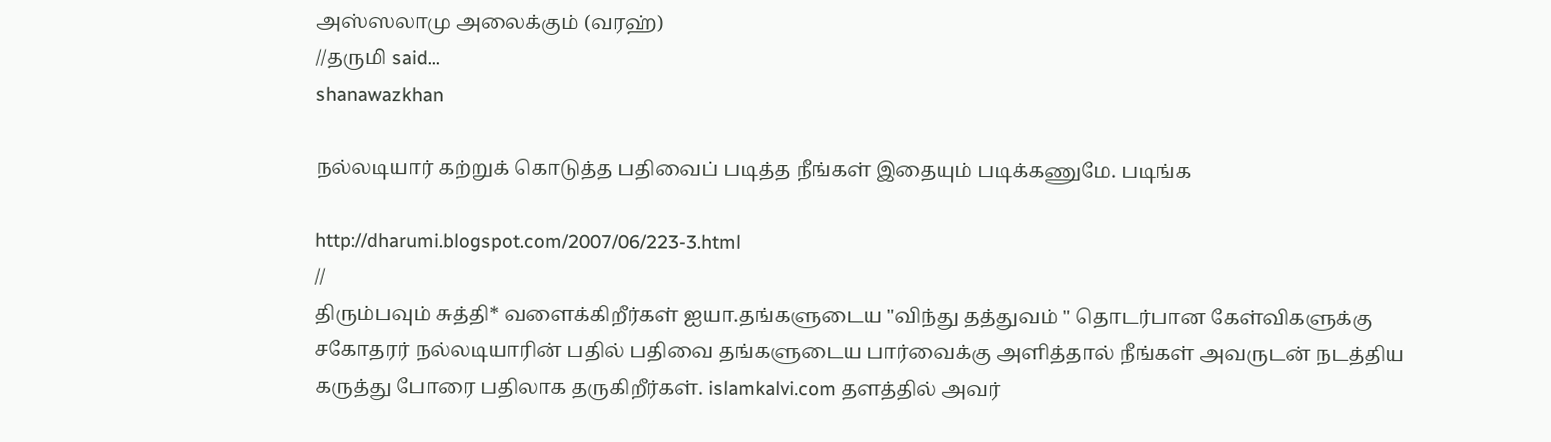அஸ்ஸலாமு அலைக்கும் (வரஹ்)
//தருமி said...
shanawazkhan

நல்லடியார் கற்றுக் கொடுத்த பதிவைப் படித்த நீங்கள் இதையும் படிக்கணுமே. படிங்க

http://dharumi.blogspot.com/2007/06/223-3.html
//
திரும்பவும் சுத்தி* வளைக்கிறீர்கள் ஐயா.தங்களுடைய "விந்து தத்துவம் " தொடர்பான கேள்விகளுக்கு சகோதரர் நல்லடியாரின் பதில் பதிவை தங்களுடைய பார்வைக்கு அளித்தால் நீங்கள் அவருடன் நடத்திய கருத்து போரை பதிலாக தருகிறீர்கள். islamkalvi.com தளத்தில் அவர்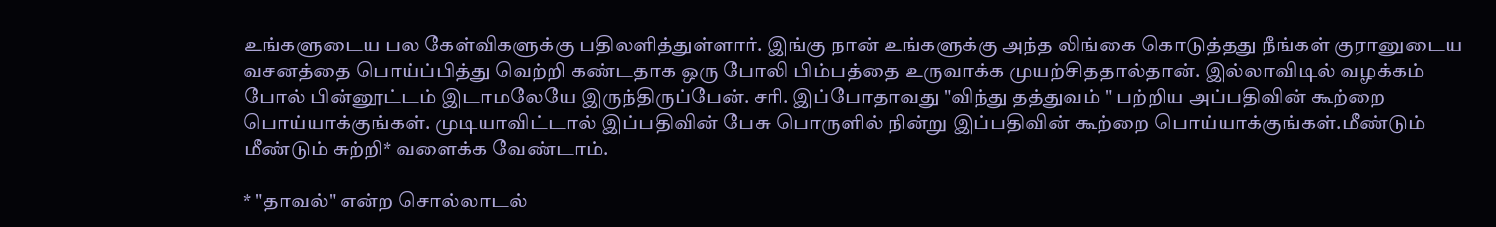உங்களுடைய பல கேள்விகளுக்கு பதிலளித்துள்ளார். இங்கு நான் உங்களுக்கு அந்த லிங்கை கொடுத்தது நீங்கள் குரானுடைய வசனத்தை பொய்ப்பித்து வெற்றி கண்டதாக ஒரு போலி பிம்பத்தை உருவாக்க முயற்சிததால்தான். இல்லாவிடில் வழக்கம் போல் பின்னூட்டம் இடாமலேயே இருந்திருப்பேன். சரி. இப்போதாவது "விந்து தத்துவம் " பற்றிய அப்பதிவின் கூற்றை பொய்யாக்குங்கள். முடியாவிட்டால் இப்பதிவின் பேசு பொருளில் நின்று இப்பதிவின் கூற்றை பொய்யாக்குங்கள்.மீண்டும் மீண்டும் சுற்றி* வளைக்க வேண்டாம்.

* "தாவல்" என்ற சொல்லாடல்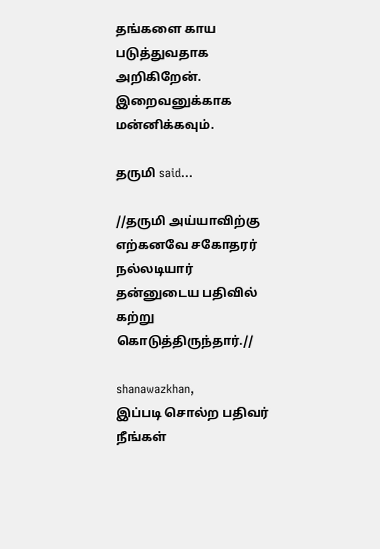தங்களை காய படுத்துவதாக அறிகிறேன். இறைவனுக்காக மன்னிக்கவும்.

தருமி said...

//தருமி அய்யாவிற்கு எற்கனவே சகோதரர் நல்லடியார் தன்னுடைய பதிவில் கற்று கொடுத்திருந்தார்.//

shanawazkhan,
இப்படி சொல்ற பதிவர் நீங்கள்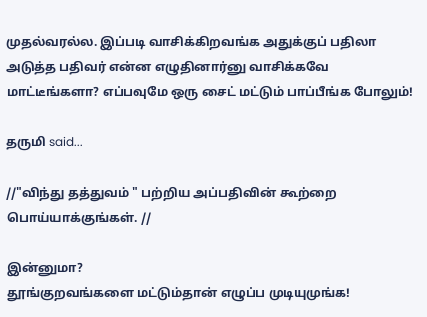முதல்வரல்ல. இப்படி வாசிக்கிறவங்க அதுக்குப் பதிலா அடுத்த பதிவர் என்ன எழுதினார்னு வாசிக்கவே மாட்டீங்களா? எப்பவுமே ஒரு சைட் மட்டும் பாப்பீங்க போலும்!

தருமி said...

//"விந்து தத்துவம் " பற்றிய அப்பதிவின் கூற்றை பொய்யாக்குங்கள். //

இன்னுமா?
தூங்குறவங்களை மட்டும்தான் எழுப்ப முடியுமுங்க!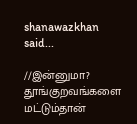shanawazkhan said...

//இன்னுமா?
தூங்குறவங்களை மட்டும்தான்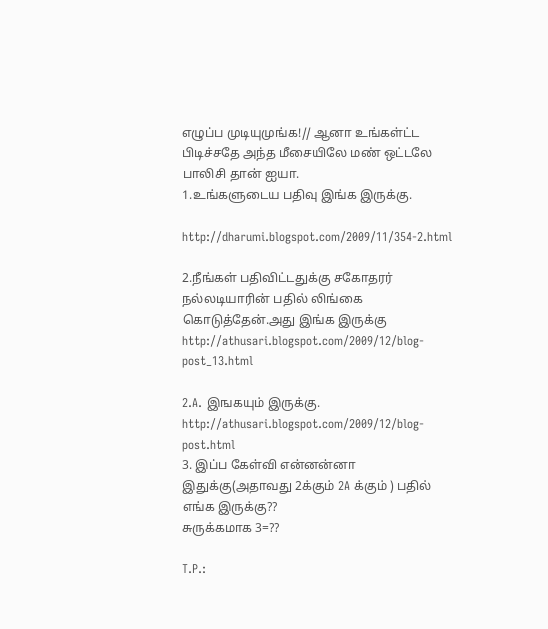எழுப்ப முடியுமுங்க!// ஆனா உங்கள்ட்ட பிடிச்சதே அந்த மீசையிலே மண் ஒட்டலே பாலிசி தான் ஐயா.
1.உங்களுடைய பதிவு இங்க இருக்கு.

http://dharumi.blogspot.com/2009/11/354-2.html

2.நீங்கள் பதிவிட்டதுக்கு சகோதரர் நல்லடியாரின் பதில் லிங்கை கொடுத்தேன்.அது இங்க இருக்கு
http://athusari.blogspot.com/2009/12/blog-post_13.html

2.A. இஙகயும் இருக்கு.
http://athusari.blogspot.com/2009/12/blog-post.html
3. இப்ப கேள்வி என்னன்னா இதுக்கு(அதாவது 2க்கும் 2A க்கும் ) பதில் எங்க இருக்கு??
சுருக்கமாக 3=??

T.P.: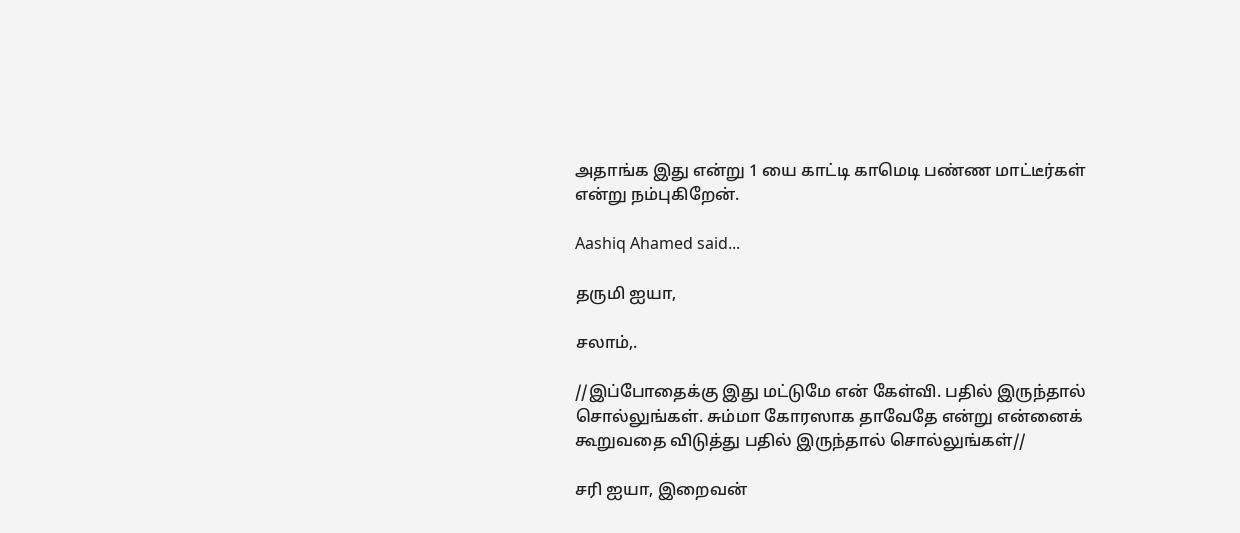அதாங்க இது என்று 1 யை காட்டி காமெடி பண்ண மாட்டீர்கள் என்று நம்புகிறேன்.

Aashiq Ahamed said...

தருமி ஐயா,

சலாம்,.

//இப்போதைக்கு இது மட்டுமே என் கேள்வி. பதில் இருந்தால் சொல்லுங்கள். சும்மா கோரஸாக தாவேதே என்று என்னைக் கூறுவதை விடுத்து பதில் இருந்தால் சொல்லுங்கள்//

சரி ஐயா, இறைவன்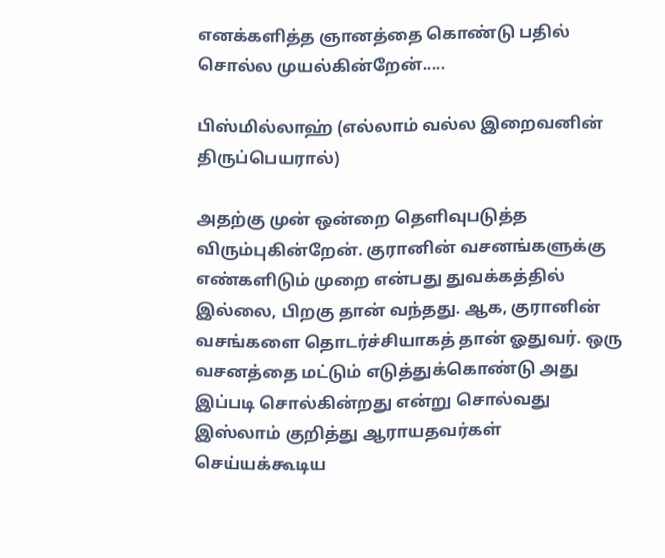எனக்களித்த ஞானத்தை கொண்டு பதில் சொல்ல முயல்கின்றேன்.....

பிஸ்மில்லாஹ் (எல்லாம் வல்ல இறைவனின் திருப்பெயரால்)

அதற்கு முன் ஒன்றை தெளிவுபடுத்த விரும்புகின்றேன். குரானின் வசனங்களுக்கு எண்களிடும் முறை என்பது துவக்கத்தில் இல்லை, பிறகு தான் வந்தது. ஆக, குரானின் வசங்களை தொடர்ச்சியாகத் தான் ஓதுவர். ஒரு வசனத்தை மட்டும் எடுத்துக்கொண்டு அது இப்படி சொல்கின்றது என்று சொல்வது இஸ்லாம் குறித்து ஆராயதவர்கள் செய்யக்கூடிய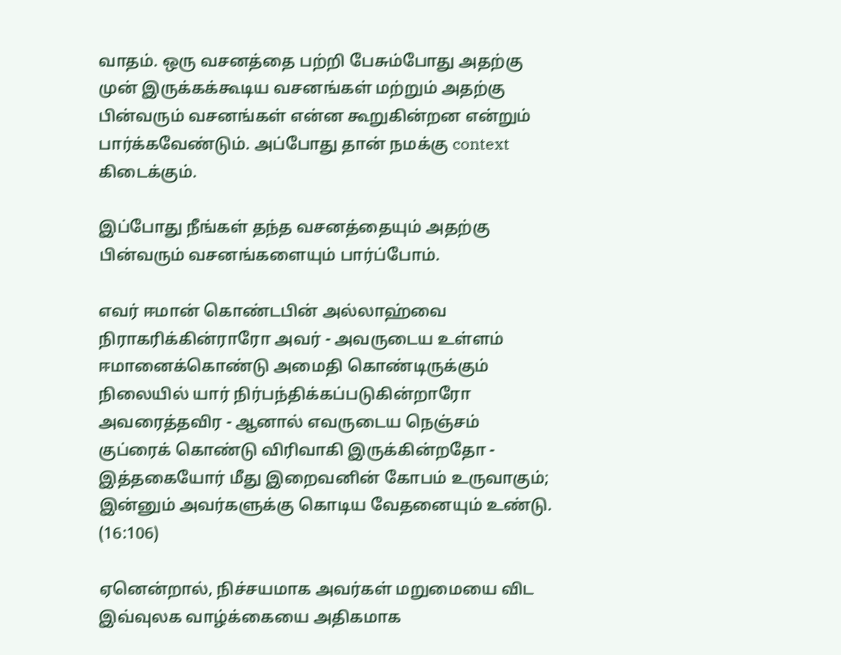வாதம். ஒரு வசனத்தை பற்றி பேசும்போது அதற்கு முன் இருக்கக்கூடிய வசனங்கள் மற்றும் அதற்கு பின்வரும் வசனங்கள் என்ன கூறுகின்றன என்றும் பார்க்கவேண்டும். அப்போது தான் நமக்கு context கிடைக்கும்.

இப்போது நீங்கள் தந்த வசனத்தையும் அதற்கு பின்வரும் வசனங்களையும் பார்ப்போம்.

எவர் ஈமான் கொண்டபின் அல்லாஹ்வை நிராகரிக்கின்ராரோ அவர் - அவருடைய உள்ளம் ஈமானைக்கொண்டு அமைதி கொண்டிருக்கும் நிலையில் யார் நிர்பந்திக்கப்படுகின்றாரோ அவரைத்தவிர - ஆனால் எவருடைய நெஞ்சம் குப்ரைக் கொண்டு விரிவாகி இருக்கின்றதோ - இத்தகையோர் மீது இறைவனின் கோபம் உருவாகும்; இன்னும் அவர்களுக்கு கொடிய வேதனையும் உண்டு. (16:106)

ஏனென்றால், நிச்சயமாக அவர்கள் மறுமையை விட இவ்வுலக வாழ்க்கையை அதிகமாக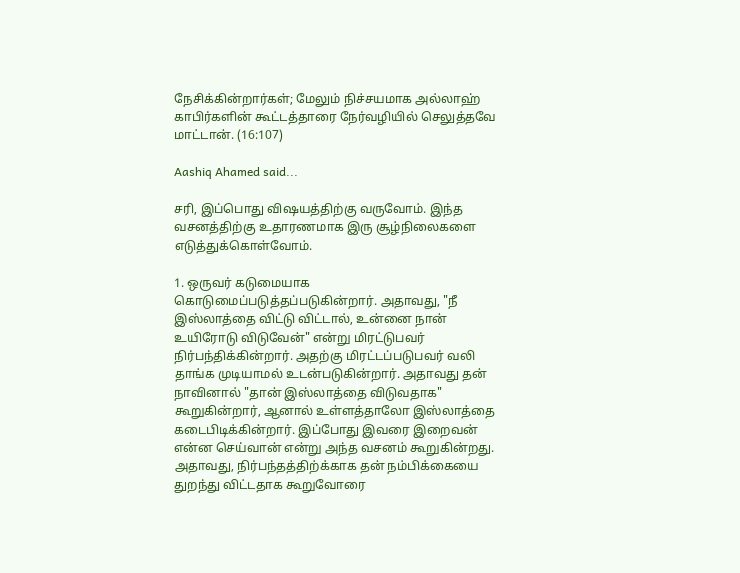நேசிக்கின்றார்கள்; மேலும் நிச்சயமாக அல்லாஹ் காபிர்களின் கூட்டத்தாரை நேர்வழியில் செலுத்தவே மாட்டான். (16:107)

Aashiq Ahamed said...

சரி, இப்பொது விஷயத்திற்கு வருவோம். இந்த வசனத்திற்கு உதாரணமாக இரு சூழ்நிலைகளை எடுத்துக்கொள்வோம்.

1. ஒருவர் கடுமையாக கொடுமைப்படுத்தப்படுகின்றார். அதாவது, "நீ இஸ்லாத்தை விட்டு விட்டால், உன்னை நான் உயிரோடு விடுவேன்" என்று மிரட்டுபவர் நிர்பந்திக்கின்றார். அதற்கு மிரட்டப்படுபவர் வலி தாங்க முடியாமல் உடன்படுகின்றார். அதாவது தன் நாவினால் "தான் இஸ்லாத்தை விடுவதாக" கூறுகின்றார், ஆனால் உள்ளத்தாலோ இஸ்லாத்தை கடைபிடிக்கின்றார். இப்போது இவரை இறைவன் என்ன செய்வான் என்று அந்த வசனம் கூறுகின்றது. அதாவது, நிர்பந்தத்திற்க்காக தன் நம்பிக்கையை துறந்து விட்டதாக கூறுவோரை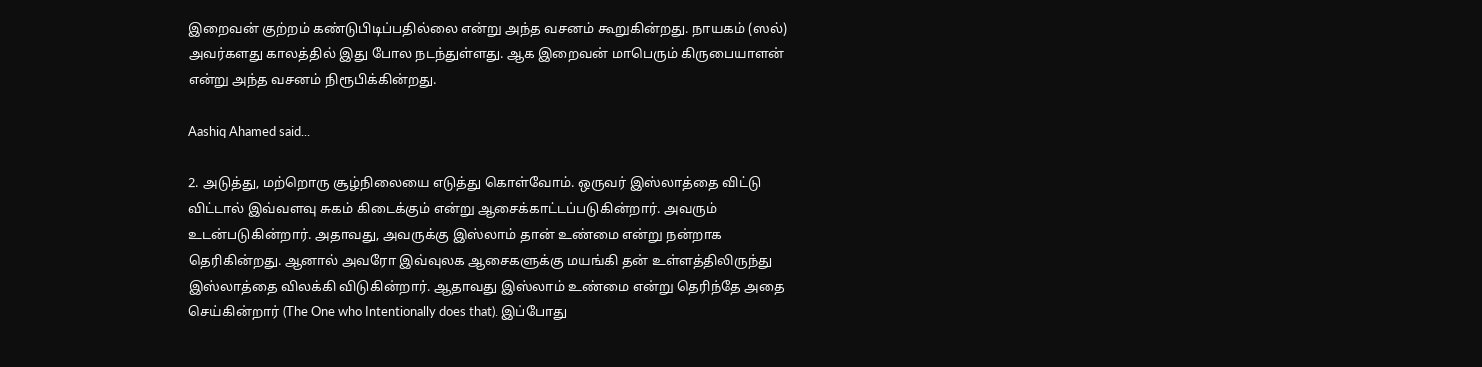இறைவன் குற்றம் கண்டுபிடிப்பதில்லை என்று அந்த வசனம் கூறுகின்றது. நாயகம் (ஸல்) அவர்களது காலத்தில் இது போல நடந்துள்ளது. ஆக இறைவன் மாபெரும் கிருபையாளன் என்று அந்த வசனம் நிரூபிக்கின்றது.

Aashiq Ahamed said...

2. அடுத்து, மற்றொரு சூழ்நிலையை எடுத்து கொள்வோம். ஒருவர் இஸ்லாத்தை விட்டு விட்டால் இவ்வளவு சுகம் கிடைக்கும் என்று ஆசைக்காட்டப்படுகின்றார். அவரும் உடன்படுகின்றார். அதாவது, அவருக்கு இஸ்லாம் தான் உண்மை என்று நன்றாக தெரிகின்றது. ஆனால் அவரோ இவ்வுலக ஆசைகளுக்கு மயங்கி தன் உள்ளத்திலிருந்து இஸ்லாத்தை விலக்கி விடுகின்றார். ஆதாவது இஸ்லாம் உண்மை என்று தெரிந்தே அதை செய்கின்றார் (The One who Intentionally does that). இப்போது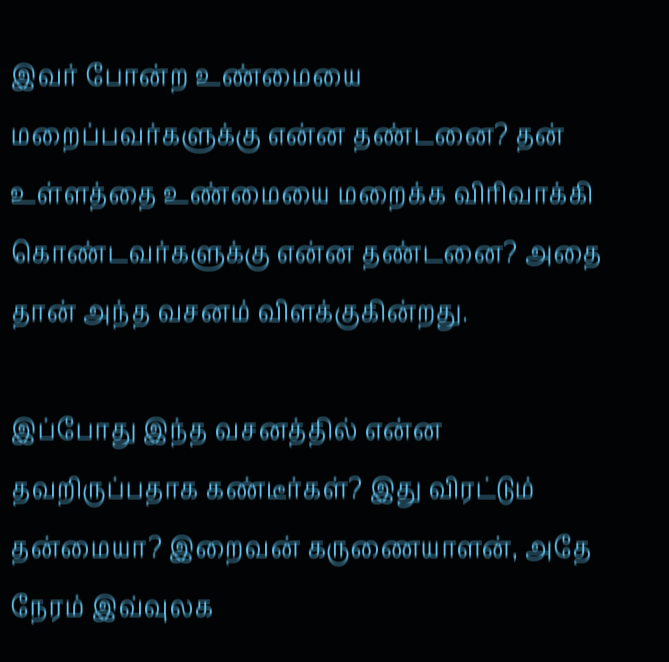இவர் போன்ற உண்மையை மறைப்பவர்களுக்கு என்ன தண்டனை? தன் உள்ளத்தை உண்மையை மறைக்க விரிவாக்கி கொண்டவர்களுக்கு என்ன தண்டனை? அதை தான் அந்த வசனம் விளக்குகின்றது.

இப்போது இந்த வசனத்தில் என்ன தவறிருப்பதாக கண்டீர்கள்? இது விரட்டும் தன்மையா? இறைவன் கருணையாளன், அதே நேரம் இவ்வுலக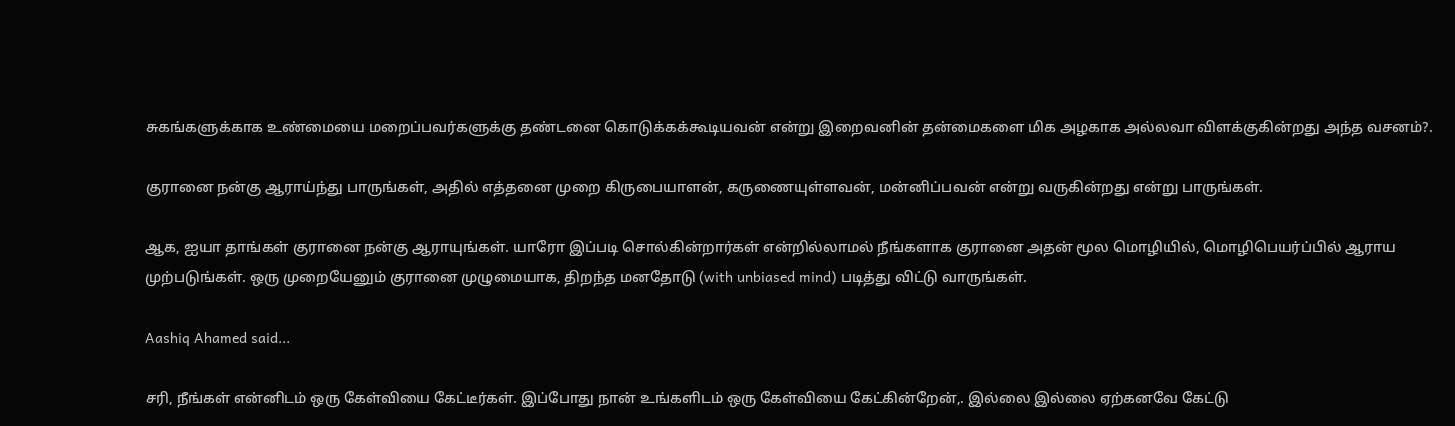சுகங்களுக்காக உண்மையை மறைப்பவர்களுக்கு தண்டனை கொடுக்கக்கூடியவன் என்று இறைவனின் தன்மைகளை மிக அழகாக அல்லவா விளக்குகின்றது அந்த வசனம்?.

குரானை நன்கு ஆராய்ந்து பாருங்கள், அதில் எத்தனை முறை கிருபையாளன், கருணையுள்ளவன், மன்னிப்பவன் என்று வருகின்றது என்று பாருங்கள்.

ஆக, ஐயா தாங்கள் குரானை நன்கு ஆராயுங்கள். யாரோ இப்படி சொல்கின்றார்கள் என்றில்லாமல் நீங்களாக குரானை அதன் மூல மொழியில், மொழிபெயர்ப்பில் ஆராய முற்படுங்கள். ஒரு முறையேனும் குரானை முழுமையாக, திறந்த மனதோடு (with unbiased mind) படித்து விட்டு வாருங்கள்.

Aashiq Ahamed said...

சரி, நீங்கள் என்னிடம் ஒரு கேள்வியை கேட்டீர்கள். இப்போது நான் உங்களிடம் ஒரு கேள்வியை கேட்கின்றேன்,. இல்லை இல்லை ஏற்கனவே கேட்டு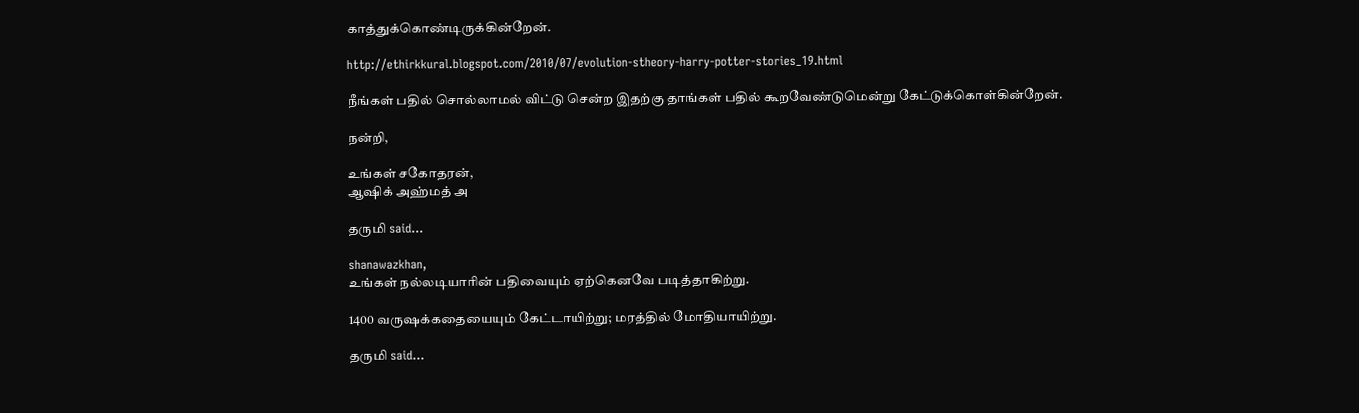காத்துக்கொண்டிருக்கின்றேன்.

http://ethirkkural.blogspot.com/2010/07/evolution-stheory-harry-potter-stories_19.html

நீங்கள் பதில் சொல்லாமல் விட்டு சென்ற இதற்கு தாங்கள் பதில் கூறவேண்டுமென்று கேட்டுக்கொள்கின்றேன்.

நன்றி,

உங்கள் சகோதரன்,
ஆஷிக் அஹ்மத் அ

தருமி said...

shanawazkhan,
உங்கள் நல்லடியாரின் பதிவையும் ஏற்கெனவே படித்தாகிற்று.

1400 வருஷக்கதையையும் கேட்டாயிற்று; மரத்தில் மோதியாயிற்று.

தருமி said...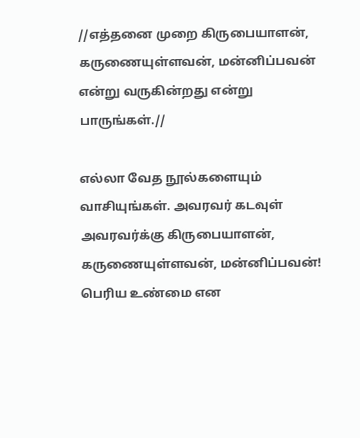//எத்தனை முறை கிருபையாளன், கருணையுள்ளவன், மன்னிப்பவன் என்று வருகின்றது என்று பாருங்கள்.//

எல்லா வேத நூல்களையும் வாசியுங்கள். அவரவர் கடவுள் அவரவர்க்கு கிருபையாளன், கருணையுள்ளவன், மன்னிப்பவன்! பெரிய உண்மை என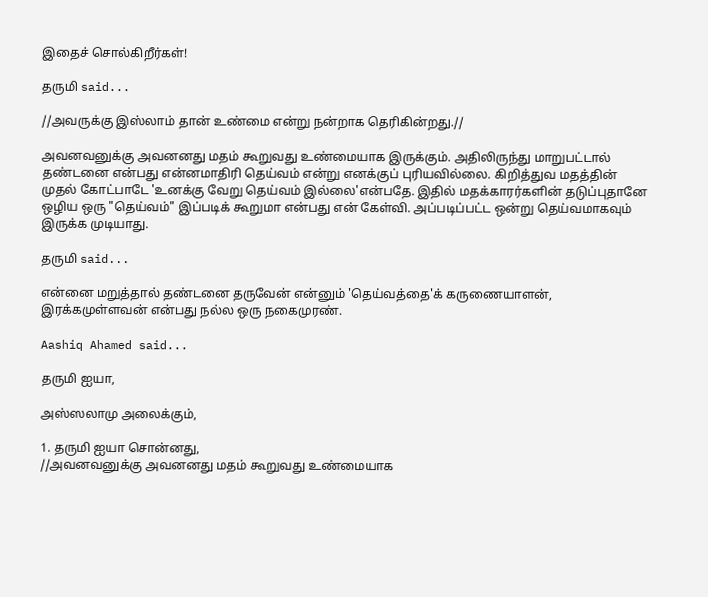இதைச் சொல்கிறீர்கள்!

தருமி said...

//அவருக்கு இஸ்லாம் தான் உண்மை என்று நன்றாக தெரிகின்றது.//

அவனவனுக்கு அவனனது மதம் கூறுவது உண்மையாக இருக்கும். அதிலிருந்து மாறுபட்டால் தண்டனை என்பது என்னமாதிரி தெய்வம் என்று எனக்குப் புரியவில்லை. கிறித்துவ மதத்தின் முதல் கோட்பாடே 'உனக்கு வேறு தெய்வம் இல்லை'என்பதே. இதில் மதக்காரர்களின் தடுப்புதானே ஒழிய ஒரு "தெய்வம்" இப்படிக் கூறுமா என்பது என் கேள்வி. அப்படிப்பட்ட ஒன்று தெய்வமாகவும் இருக்க முடியாது.

தருமி said...

என்னை மறுத்தால் தண்டனை தருவேன் என்னும் 'தெய்வத்தை'க் கருணையாளன், இரக்கமுள்ளவன் என்பது நல்ல ஒரு நகைமுரண்.

Aashiq Ahamed said...

தருமி ஐயா,

அஸ்ஸலாமு அலைக்கும்,

1. தருமி ஐயா சொன்னது,
//அவனவனுக்கு அவனனது மதம் கூறுவது உண்மையாக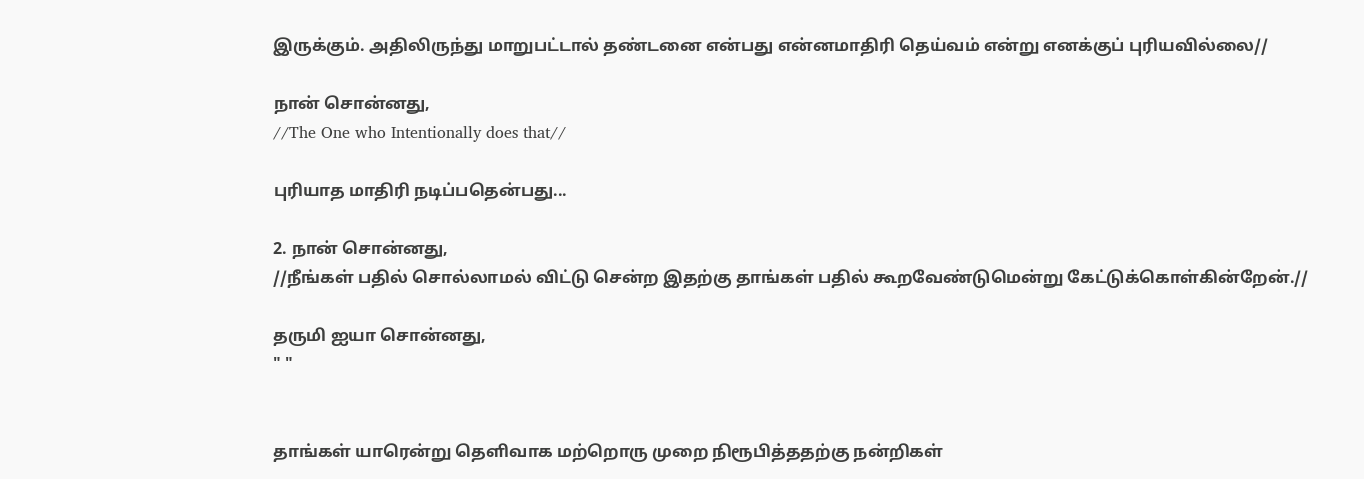இருக்கும். அதிலிருந்து மாறுபட்டால் தண்டனை என்பது என்னமாதிரி தெய்வம் என்று எனக்குப் புரியவில்லை//

நான் சொன்னது,
//The One who Intentionally does that//

புரியாத மாதிரி நடிப்பதென்பது...

2. நான் சொன்னது,
//நீங்கள் பதில் சொல்லாமல் விட்டு சென்ற இதற்கு தாங்கள் பதில் கூறவேண்டுமென்று கேட்டுக்கொள்கின்றேன்.//

தருமி ஐயா சொன்னது,
" "


தாங்கள் யாரென்று தெளிவாக மற்றொரு முறை நிரூபித்ததற்கு நன்றிகள்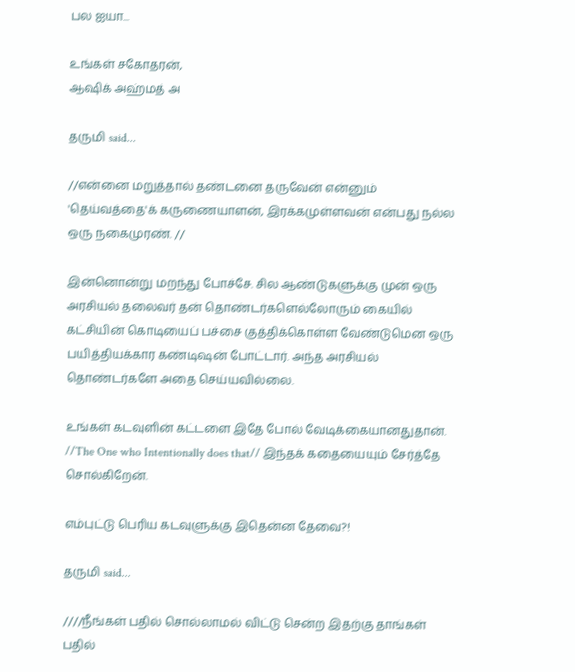பல ஐயா...

உங்கள் சகோதரன்,
ஆஷிக் அஹ்மத் அ

தருமி said...

//என்னை மறுத்தால் தண்டனை தருவேன் என்னும் 'தெய்வத்தை'க் கருணையாளன், இரக்கமுள்ளவன் என்பது நல்ல ஒரு நகைமுரண். //

இன்னொன்று மறந்து போச்சே. சில ஆண்டுகளுக்கு முன் ஒரு அரசியல் தலைவர் தன் தொண்டர்களெல்லோரும் கையில் கட்சியின் கொடியைப் பச்சை குத்திக்கொள்ள வேண்டுமென ஒரு பயித்தியக்கார கண்டிஷன் போட்டார். அந்த அரசியல் தொண்டர்களே அதை செய்யவில்லை.

உங்கள் கடவுளின் கட்டளை இதே போல் வேடிக்கையானதுதான். //The One who Intentionally does that// இந்தக் கதையையும் சேர்த்தே சொல்கிறேன்.

எம்புட்டு பெரிய கடவுளுக்கு இதென்ன தேவை?!

தருமி said...

////நீங்கள் பதில் சொல்லாமல் விட்டு சென்ற இதற்கு தாங்கள் பதில்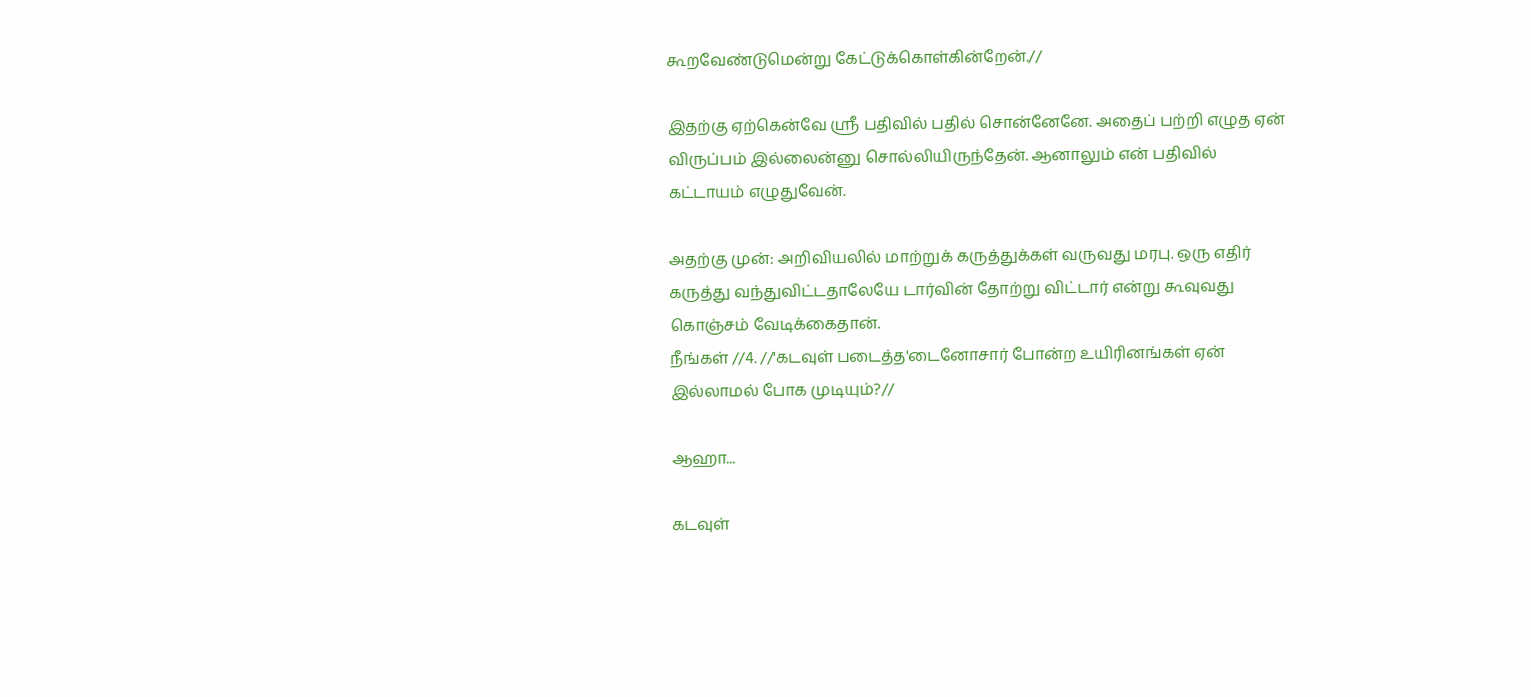கூறவேண்டுமென்று கேட்டுக்கொள்கின்றேன்.//

இதற்கு ஏற்கென்வே ஸ்ரீ பதிவில் பதில் சொன்னேனே. அதைப் பற்றி எழுத ஏன் விருப்பம் இல்லைன்னு சொல்லியிருந்தேன். ஆனாலும் என் பதிவில் கட்டாயம் எழுதுவேன்.

அதற்கு முன்: அறிவியலில் மாற்றுக் கருத்துக்கள் வருவது மரபு. ஒரு எதிர் கருத்து வந்துவிட்டதாலேயே டார்வின் தோற்று விட்டார் என்று கூவுவது கொஞ்சம் வேடிக்கைதான்.
நீங்கள் //4. //'கடவுள் படைத்த'டைனோசார் போன்ற உயிரினங்கள் ஏன் இல்லாமல் போக முடியும்?//

ஆஹா...

கடவுள்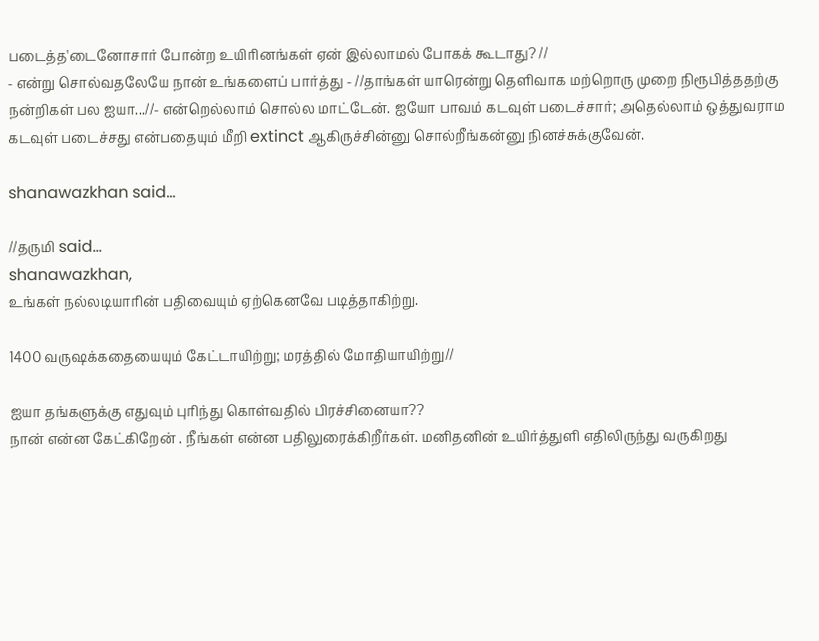படைத்த'டைனோசார் போன்ற உயிரினங்கள் ஏன் இல்லாமல் போகக் கூடாது? //
- என்று சொல்வதலேயே நான் உங்களைப் பார்த்து - //தாங்கள் யாரென்று தெளிவாக மற்றொரு முறை நிரூபித்ததற்கு நன்றிகள் பல ஐயா...//- என்றெல்லாம் சொல்ல மாட்டேன். ஐயோ பாவம் கடவுள் படைச்சார்; அதெல்லாம் ஒத்துவராம கடவுள் படைச்சது என்பதையும் மீறி extinct ஆகிருச்சின்னு சொல்றீங்கன்னு நினச்சுக்குவேன்.

shanawazkhan said...

//தருமி said...
shanawazkhan,
உங்கள் நல்லடியாரின் பதிவையும் ஏற்கெனவே படித்தாகிற்று.

1400 வருஷக்கதையையும் கேட்டாயிற்று; மரத்தில் மோதியாயிற்று//

ஐயா தங்களுக்கு எதுவும் புரிந்து கொள்வதில் பிரச்சினையா??
நான் என்ன கேட்கிறேன் . நீங்கள் என்ன பதிலுரைக்கிறீர்கள். மனிதனின் உயிர்த்துளி எதிலிருந்து வருகிறது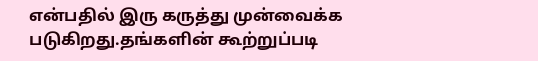என்பதில் இரு கருத்து முன்வைக்க படுகிறது.தங்களின் கூற்றுப்படி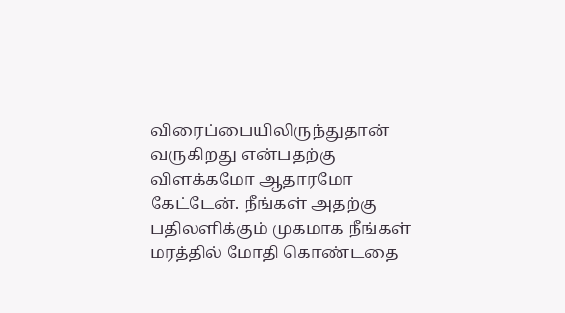விரைப்பையிலிருந்துதான் வருகிறது என்பதற்கு விளக்கமோ ஆதாரமோ கேட்டேன். நீங்கள் அதற்கு பதிலளிக்கும் முகமாக நீங்கள் மரத்தில் மோதி கொண்டதை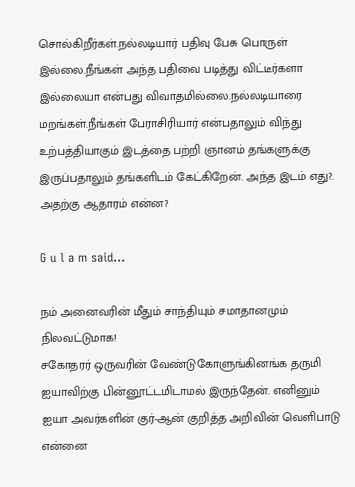சொல்கிறீர்கள்.நல்லடியார் பதிவு பேசு பொருள் இல்லை.நீங்கள் அந்த பதிவை படித்து விட்டீர்களா இல்லையா என்பது விவாதமில்லை.நல்லடியாரை மறங்கள்.நீங்கள் பேராசிரியார் என்பதாலும் விந்து உற்பத்தியாகும் இடத்தை பற்றி ஞானம் தங்களுக்கு இருப்பதாலும் தங்களிடம் கேட்கிறேன். அந்த இடம் எது?. அதற்கு ஆதாரம் என்ன?

G u l a m said...

நம் அனைவரின் மீதும் சாந்தியும் சமாதானமும் நிலவட்டுமாக!
சகோதரர் ஒருவரின் வேண்டுகோளுங்கினங்க தருமி ஐயாவிற்கு பின்னூட்டமிடாமல் இருந்தேன். எனினும் ஐயா அவர்களின் குர்-ஆன் குறித்த அறிவின் வெளிபாடு என்னை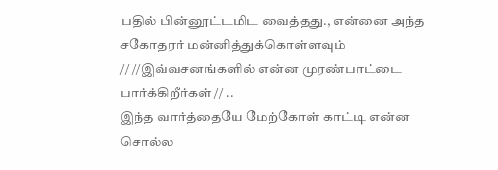பதில் பின்னூட்டமிட வைத்தது., என்னை அந்த சகோதரர் மன்னித்துக்கொள்ளவும்
// //இவ்வசனங்களில் என்ன முரண்பாட்டை பார்க்கிறீர்கள் // ..
இந்த வார்த்தையே மேற்கோள் காட்டி என்ன சொல்ல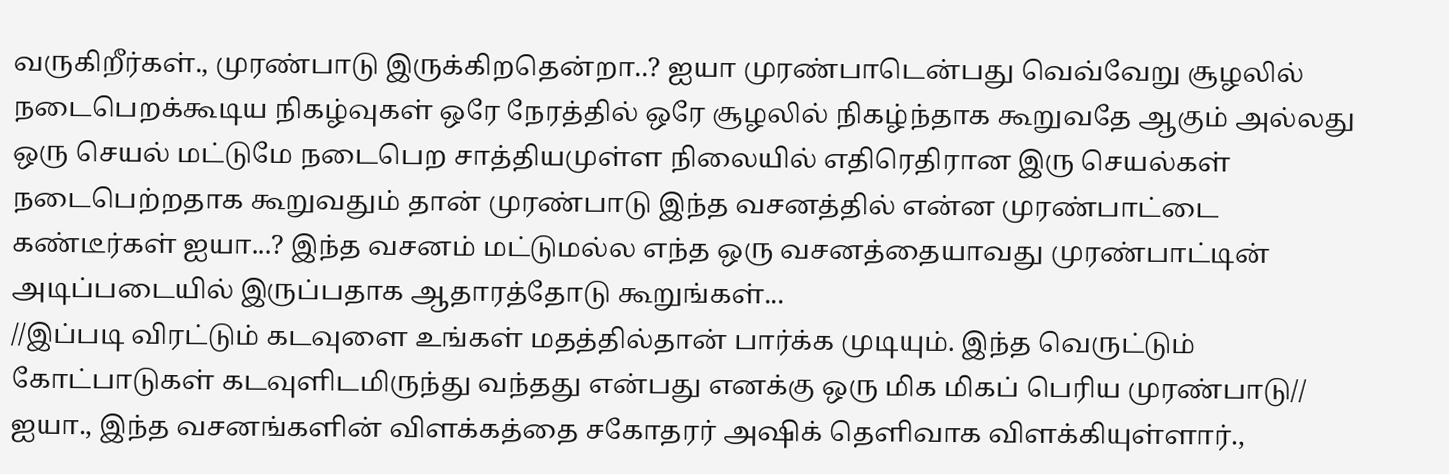வருகிறீர்கள்., முரண்பாடு இருக்கிறதென்றா..? ஐயா முரண்பாடென்பது வெவ்வேறு சூழலில் நடைபெறக்கூடிய நிகழ்வுகள் ஒரே நேரத்தில் ஒரே சூழலில் நிகழ்ந்தாக கூறுவதே ஆகும் அல்லது ஒரு செயல் மட்டுமே நடைபெற சாத்தியமுள்ள நிலையில் எதிரெதிரான இரு செயல்கள் நடைபெற்றதாக கூறுவதும் தான் முரண்பாடு இந்த வசனத்தில் என்ன முரண்பாட்டை கண்டீர்கள் ஐயா...? இந்த வசனம் மட்டுமல்ல எந்த ஒரு வசனத்தையாவது முரண்பாட்டின் அடிப்படையில் இருப்பதாக ஆதாரத்தோடு கூறுங்கள்...
//இப்படி விரட்டும் கடவுளை உங்கள் மதத்தில்தான் பார்க்க முடியும். இந்த வெருட்டும் கோட்பாடுகள் கடவுளிடமிருந்து வந்தது என்பது எனக்கு ஒரு மிக மிகப் பெரிய முரண்பாடு//
ஐயா., இந்த வசனங்களின் விளக்கத்தை சகோதரர் அஷிக் தெளிவாக விளக்கியுள்ளார்.,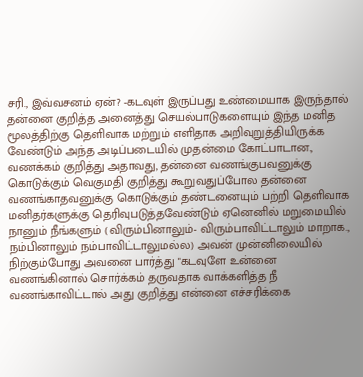சரி., இவ்வசனம் ஏன்? -கடவுள் இருப்பது உண்மையாக இருந்தால் தன்னை குறித்த அனைத்து செயல்பாடுகளையும் இந்த மனித மூலத்திற்கு தெளிவாக மற்றும் எளிதாக அறிவுறுத்தியிருக்க வேண்டும் அந்த அடிப்படையில் முதன்மை கோட்பாடான., வணக்கம் குறித்து அதாவது, தன்னை வணங்குபவனுக்கு கொடுக்கும் வெகுமதி குறித்து கூறுவதுப்போல தன்னை வணங்காதவனுக்கு கொடுக்கும் தண்டனையும் பற்றி தெளிவாக மனிதர்களுக்கு தெரிவுபடுத்தவேண்டும் ஏனெனில் மறுமையில் நானும் நீங்களும் (விரும்பினாலும்- விரும்பாவிட்டாலும் மாறாக., நம்பினாலும் நம்பாவிட்டாலுமல்ல) அவன் முன்னிலையில் நிற்கும்போது அவனை பார்த்து "கடவுளே உன்னை வணங்கினால் சொர்க்கம் தருவதாக வாக்களித்த நீ வணங்காவிட்டால் அது குறித்து என்னை எச்சரிக்கை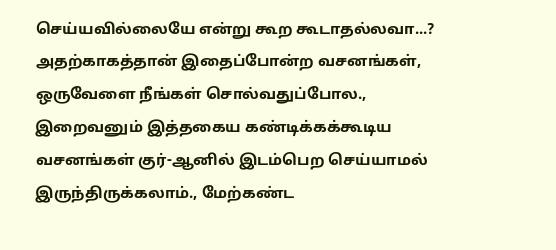செய்யவில்லையே என்று கூற கூடாதல்லவா...? அதற்காகத்தான் இதைப்போன்ற வசனங்கள், ஒருவேளை நீங்கள் சொல்வதுப்போல., இறைவனும் இத்தகைய கண்டிக்கக்கூடிய வசனங்கள் குர்-ஆனில் இடம்பெற செய்யாமல் இருந்திருக்கலாம்., மேற்கண்ட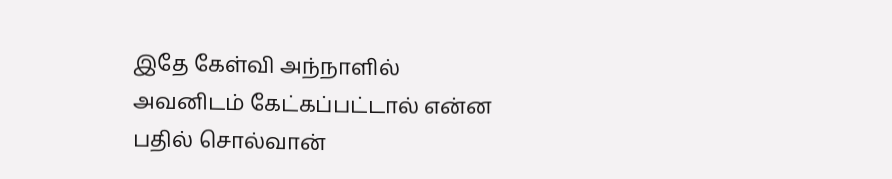இதே கேள்வி அந்நாளில் அவனிடம் கேட்கப்பட்டால் என்ன பதில் சொல்வான்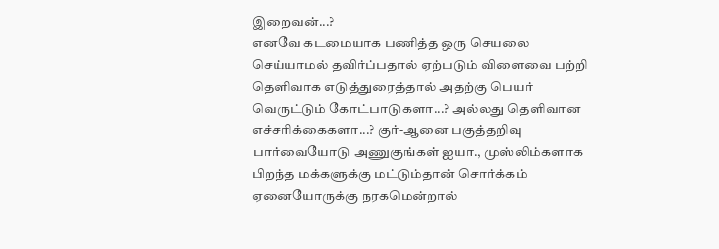இறைவன்...?
எனவே கடமையாக பணித்த ஒரு செயலை செய்யாமல் தவிர்ப்பதால் ஏற்படும் விளைவை பற்றி தெளிவாக எடுத்துரைத்தால் அதற்கு பெயர் வெருட்டும் கோட்பாடுகளா...? அல்லது தெளிவான எச்சரிக்கைகளா...? குர்-ஆனை பகுத்தறிவு பார்வையோடு அணுகுங்கள் ஐயா., முஸ்லிம்களாக பிறந்த மக்களுக்கு மட்டும்தான் சொர்க்கம் ஏனையோருக்கு நரகமென்றால்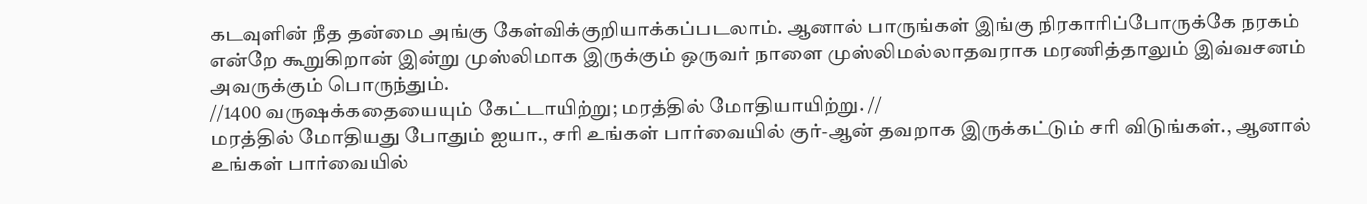கடவுளின் நீத தன்மை அங்கு கேள்விக்குறியாக்கப்படலாம். ஆனால் பாருங்கள் இங்கு நிரகாரிப்போருக்கே நரகம் என்றே கூறுகிறான் இன்று முஸ்லிமாக இருக்கும் ஒருவர் நாளை முஸ்லிமல்லாதவராக மரணித்தாலும் இவ்வசனம் அவருக்கும் பொருந்தும்.
//1400 வருஷக்கதையையும் கேட்டாயிற்று; மரத்தில் மோதியாயிற்று. //
மரத்தில் மோதியது போதும் ஐயா., சரி உங்கள் பார்வையில் குர்-ஆன் தவறாக இருக்கட்டும் சரி விடுங்கள்., ஆனால் உங்கள் பார்வையில்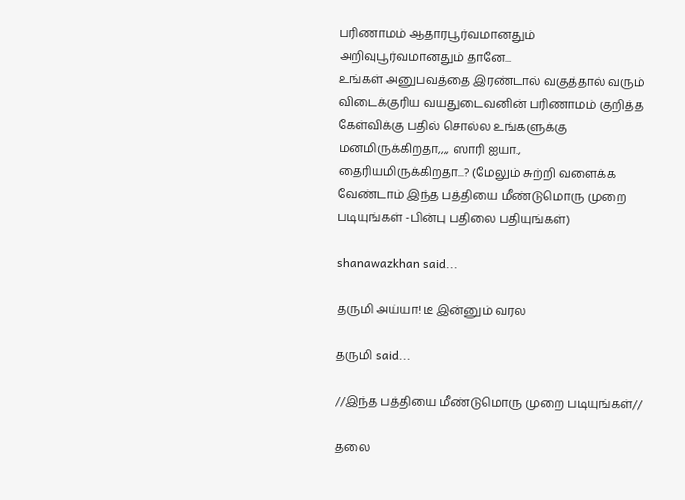பரிணாமம் ஆதாரபூர்வமானதும் அறிவுபூர்வமானதும் தானே...
உங்கள் அனுபவத்தை இரண்டால் வகுத்தால் வரும் விடைக்குரிய வயதுடைவனின் பரிணாமம் குறித்த கேள்விக்கு பதில் சொல்ல உங்களுக்கு மனமிருக்கிறதா,,,, ஸாரி ஐயா., தைரியமிருக்கிறதா...? (மேலும் சுற்றி வளைக்க வேண்டாம் இந்த பத்தியை மீண்டுமொரு முறை படியுங்கள் -பின்பு பதிலை பதியுங்கள்)

shanawazkhan said...

தருமி அய்யா! டீ இன்னும் வரல

தருமி said...

//இந்த பத்தியை மீண்டுமொரு முறை படியுங்கள்//

தலை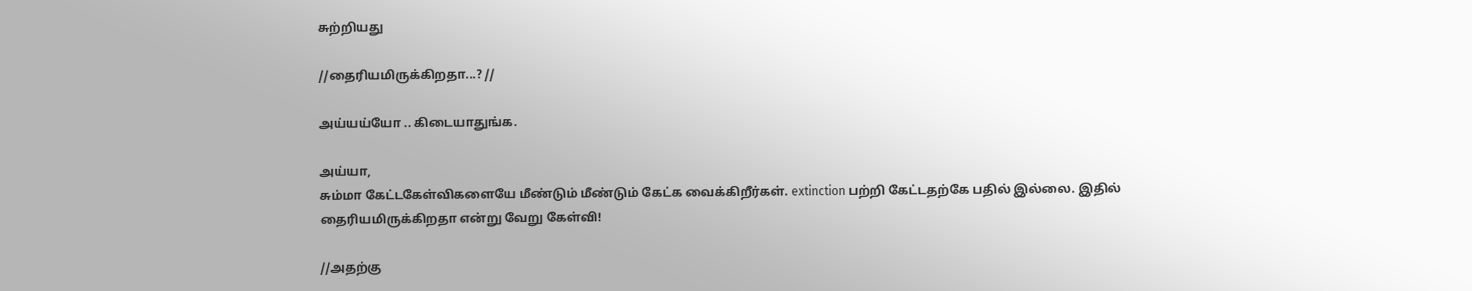சுற்றியது

//தைரியமிருக்கிறதா...? //

அய்யய்யோ .. கிடையாதுங்க.

அய்யா,
சும்மா கேட்டகேள்விகளையே மீண்டும் மீண்டும் கேட்க வைக்கிறீர்கள். extinction பற்றி கேட்டதற்கே பதில் இல்லை. இதில் தைரியமிருக்கிறதா என்று வேறு கேள்வி!

//அதற்கு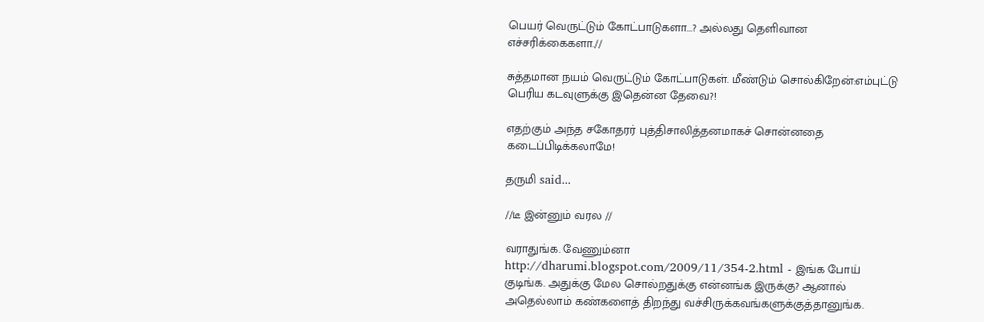பெயர் வெருட்டும் கோட்பாடுகளா...? அல்லது தெளிவான எச்சரிக்கைகளா.//

சுத்தமான நயம் வெருட்டும் கோட்பாடுகள். மீண்டும் சொல்கிறேன்:எம்புட்டு பெரிய கடவுளுக்கு இதென்ன தேவை?!

எதற்கும் அந்த சகோதரர் புத்திசாலித்தனமாகச் சொன்னதை கடைப்பிடிக்கலாமே!

தருமி said...

//டீ இன்னும் வரல //

வராதுங்க. வேணும்னா http://dharumi.blogspot.com/2009/11/354-2.html - இங்க போய் குடிங்க. அதுக்கு மேல சொல்றதுக்கு என்னங்க இருக்கு? ஆனால் அதெல்லாம் கண்களைத் திறந்து வச்சிருக்கவங்களுக்குத்தானுங்க.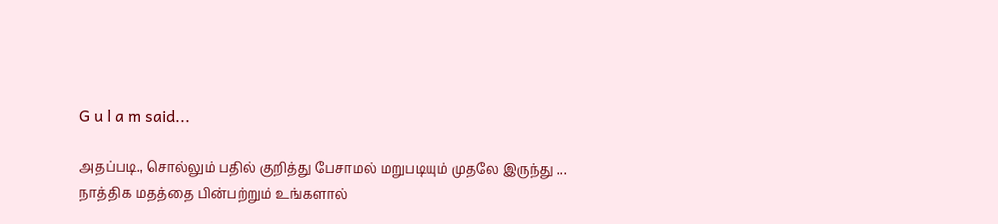G u l a m said...

அதப்படி., சொல்லும் பதில் குறித்து பேசாமல் மறுபடியும் முதலே இருந்து ...
நாத்திக மதத்தை பின்பற்றும் உங்களால்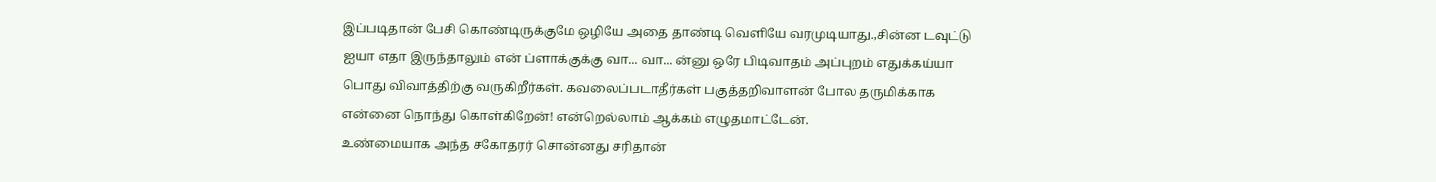இப்படிதான் பேசி கொண்டிருக்குமே ஒழியே அதை தாண்டி வெளியே வரமுடியாது.,சின்ன டவுட்டு ஐயா எதா இருந்தாலும் என் ப்ளாக்குக்கு வா... வா... ன்னு ஒரே பிடிவாதம் அப்புறம் எதுக்கய்யா பொது விவாத்திற்கு வருகிறீர்கள். கவலைப்படாதீர்கள் பகுத்தறிவாளன் போல தருமிக்காக என்னை நொந்து கொள்கிறேன்! என்றெல்லாம் ஆக்கம் எழுதமாட்டேன்.
உண்மையாக அந்த சகோதரர் சொன்னது சரிதான்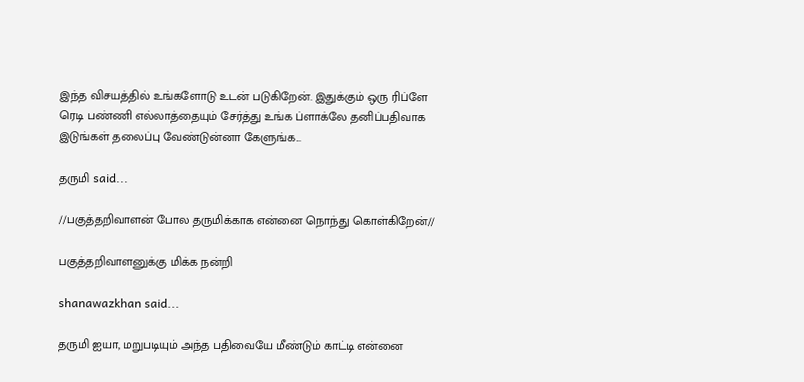இந்த விசயத்தில் உங்களோடு உடன் படுகிறேன். இதுக்கும் ஒரு ரிப்ளே ரெடி பண்ணி எல்லாத்தையும் சேர்த்து உங்க ப்ளாக்லே தனிப்பதிவாக இடுங்கள் தலைப்பு வேண்டுன்னா கேளுங்க...

தருமி said...

//பகுத்தறிவாளன் போல தருமிக்காக என்னை நொந்து கொள்கிறேன்//

பகுத்தறிவாளனுக்கு மிக்க நன்றி

shanawazkhan said...

தருமி ஐயா, மறுபடியும் அந்த பதிவையே மீண்டும் காட்டி என்னை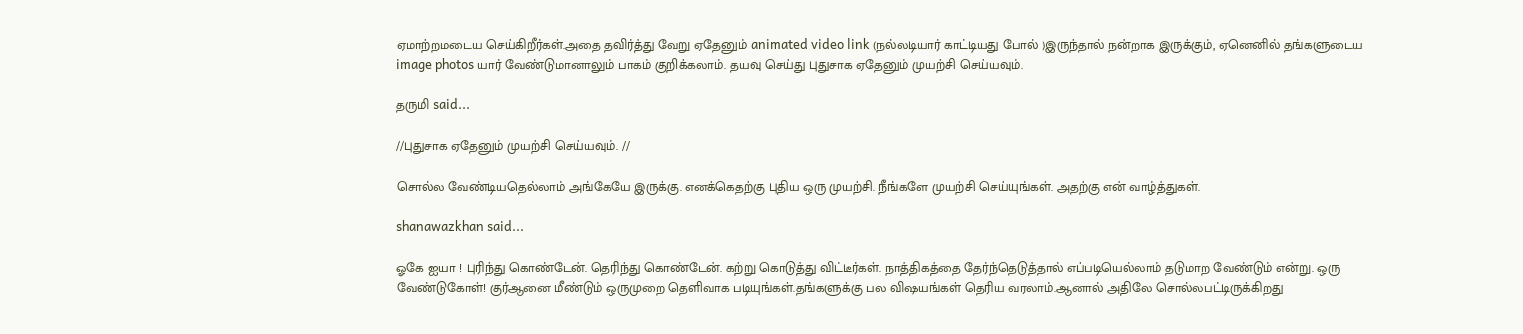ஏமாற்றமடைய செய்கிறீர்கள்.அதை தவிர்த்து வேறு ஏதேனும் animated video link (நல்லடியார் காட்டியது போல் )இருந்தால் நன்றாக இருக்கும், ஏனெனில் தங்களுடைய image photos யார் வேண்டுமானாலும் பாகம் குறிக்கலாம். தயவு செய்து புதுசாக ஏதேனும் முயற்சி செய்யவும்.

தருமி said...

//புதுசாக ஏதேனும் முயற்சி செய்யவும். //

சொல்ல வேண்டியதெல்லாம் அங்கேயே இருக்கு. எனக்கெதற்கு புதிய ஒரு முயற்சி. நீங்களே முயற்சி செய்யுங்கள். அதற்கு என் வாழ்த்துகள்.

shanawazkhan said...

ஓகே ஐயா ! புரிந்து கொண்டேன். தெரிந்து கொண்டேன். கற்று கொடுத்து விட்டீர்கள். நாத்திகத்தை தேர்ந்தெடுத்தால் எப்படியெல்லாம் தடுமாற வேண்டும் என்று. ஒரு வேண்டுகோள்! குர்ஆனை மீண்டும் ஒருமுறை தெளிவாக படியுங்கள்.தங்களுக்கு பல விஷயங்கள் தெரிய வரலாம்.ஆனால் அதிலே சொல்லபட்டிருக்கிறது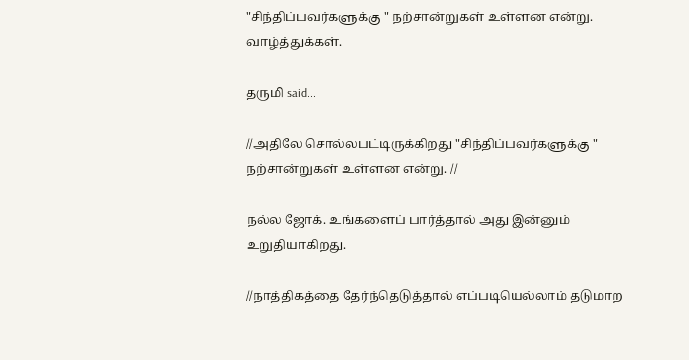"சிந்திப்பவர்களுக்கு " நற்சான்றுகள் உள்ளன என்று. வாழ்த்துக்கள்.

தருமி said...

//அதிலே சொல்லபட்டிருக்கிறது "சிந்திப்பவர்களுக்கு " நற்சான்றுகள் உள்ளன என்று. //

நல்ல ஜோக். உங்களைப் பார்த்தால் அது இன்னும் உறுதியாகிறது.

//நாத்திகத்தை தேர்ந்தெடுத்தால் எப்படியெல்லாம் தடுமாற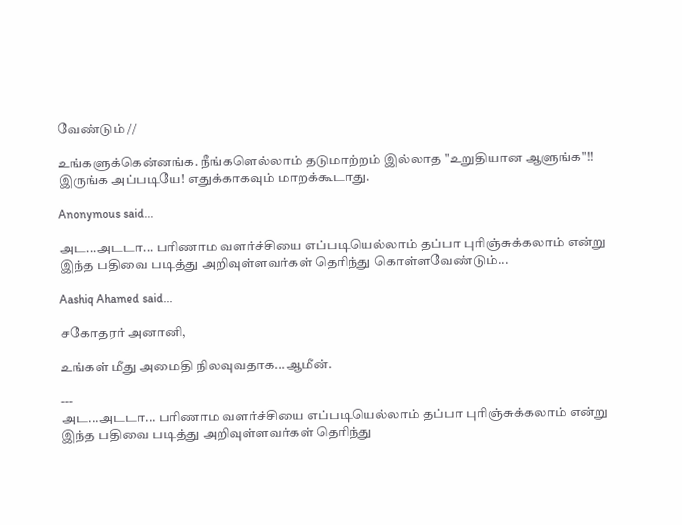வேண்டும் //

உங்களுக்கென்னங்க. நீங்களெல்லாம் தடுமாற்றம் இல்லாத "உறுதியான ஆளுங்க"!! இருங்க அப்படியே! எதுக்காகவும் மாறக்கூடாது.

Anonymous said...

அட...அடடா... பரிணாம வளர்ச்சியை எப்படியெல்லாம் தப்பா புரிஞ்சுக்கலாம் என்று இந்த பதிவை படித்து அறிவுள்ளவர்கள் தெரிந்து கொள்ளவேண்டும்...

Aashiq Ahamed said...

சகோதரர் அனானி,

உங்கள் மீது அமைதி நிலவுவதாக...ஆமீன்.

---
அட...அடடா... பரிணாம வளர்ச்சியை எப்படியெல்லாம் தப்பா புரிஞ்சுக்கலாம் என்று இந்த பதிவை படித்து அறிவுள்ளவர்கள் தெரிந்து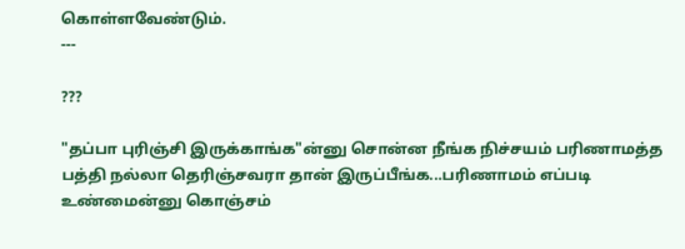கொள்ளவேண்டும்.
---

???

"தப்பா புரிஞ்சி இருக்காங்க"ன்னு சொன்ன நீங்க நிச்சயம் பரிணாமத்த பத்தி நல்லா தெரிஞ்சவரா தான் இருப்பீங்க...பரிணாமம் எப்படி உண்மைன்னு கொஞ்சம்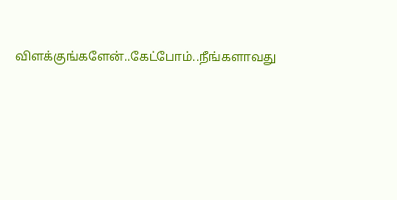விளக்குங்களேன்..கேட்போம்..நீங்களாவது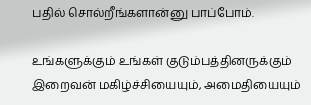பதில் சொல்றீங்களான்னு பாப்போம்.

உங்களுக்கும் உங்கள் குடும்பத்தினருக்கும் இறைவன் மகிழ்ச்சியையும், அமைதியையும்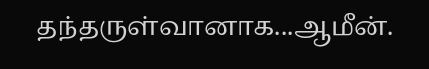தந்தருள்வானாக...ஆமீன்.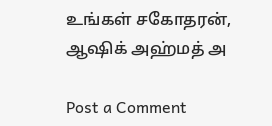உங்கள் சகோதரன்,
ஆஷிக் அஹ்மத் அ

Post a Comment